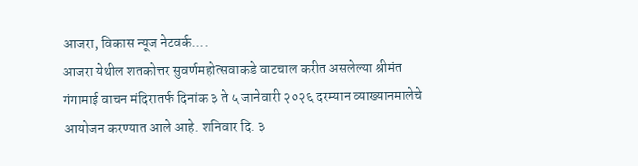आजरा, विकास न्यूज नेटवर्क....
आजरा येथील शतकोत्तर सुवर्णमहोत्सवाकडे वाटचाल करीत असलेल्या श्रीमंत गंगामाई वाचन मंदिरातर्फ दिनांक ३ ते ५ जानेवारी २०२६ दरम्यान व्याख्यानमालेचे आयोजन करण्यात आले आहे. शनिवार दि. ३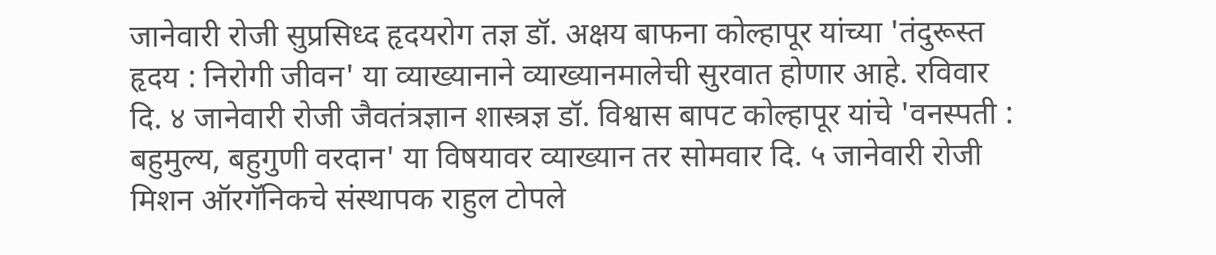जानेवारी रोजी सुप्रसिध्द हृदयरोग तज्ञ डॉ. अक्षय बाफना कोल्हापूर यांच्या 'तंदुरूस्त हृदय : निरोगी जीवन' या व्याख्यानाने व्याख्यानमालेची सुरवात होणार आहे. रविवार दि. ४ जानेवारी रोजी जैवतंत्रज्ञान शास्त्रज्ञ डॉ. विश्वास बापट कोल्हापूर यांचे 'वनस्पती : बहुमुल्य, बहुगुणी वरदान' या विषयावर व्याख्यान तर सोमवार दि. ५ जानेवारी रोजी मिशन ऑरगॅनिकचे संस्थापक राहुल टोपले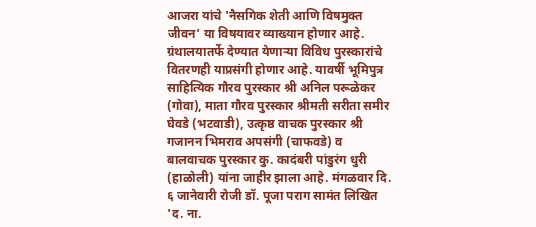आजरा यांचे 'नैसगिक शेती आणि विषमुक्त जीवन' या विषयावर व्याख्यान होणार आहे.
ग्रंथालयातर्फे देण्यात येणाऱ्या विविध पुरस्कारांचे वितरणही याप्रसंगी होणार आहे. यावर्षी भूमिपुत्र साहित्यिक गौरव पुरस्कार श्री अनिल परूळेकर (गोवा), माता गौरव पुरस्कार श्रीमती सरीता समीर घेवडे (भटवाडी), उत्कृष्ठ वाचक पुरस्कार श्री गजानन भिमराव अपसंगी (चाफवडे) व बालवाचक पुरस्कार कु. कादंबरी पांडुरंग धुरी (हाळोली) यांना जाहीर झाला आहे. मंगळवार दि. ६ जानेवारी रोजी डॉ. पूजा पराग सामंत लिखित 'द. ना.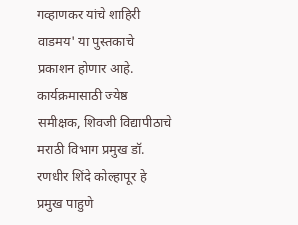गव्हाणकर यांचे शाहिरी वाडमय' या पुस्तकाचे प्रकाशन होणार आहे. कार्यक्रमासाठी ज्येष्ठ समीक्षक, शिवजी विद्यापीठाचे मराठी विभाग प्रमुख डॉ. रणधीर शिंदे कोल्हापूर हे प्रमुख पाहुणे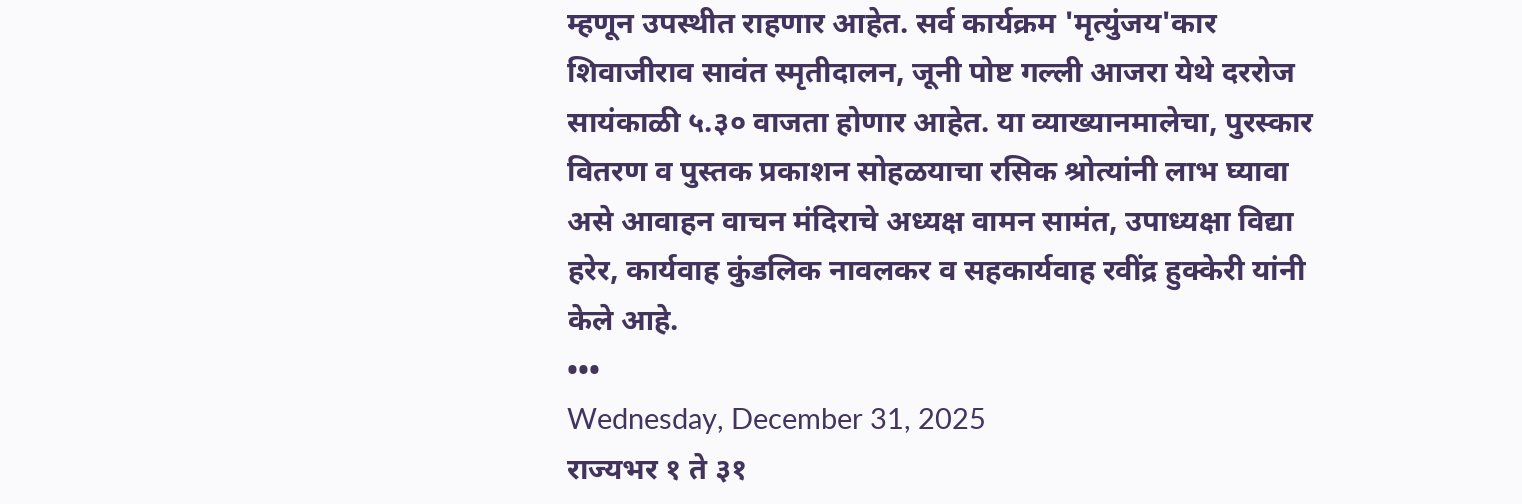म्हणून उपस्थीत राहणार आहेत. सर्व कार्यक्रम 'मृत्युंजय'कार शिवाजीराव सावंत स्मृतीदालन, जूनी पोष्ट गल्ली आजरा येथे दररोज सायंकाळी ५.३० वाजता होणार आहेत. या व्याख्यानमालेचा, पुरस्कार वितरण व पुस्तक प्रकाशन सोहळयाचा रसिक श्रोत्यांनी लाभ घ्यावा असे आवाहन वाचन मंदिराचे अध्यक्ष वामन सामंत, उपाध्यक्षा विद्या हरेर, कार्यवाह कुंडलिक नावलकर व सहकार्यवाह रवींद्र हुक्केरी यांनी केले आहे.
•••
Wednesday, December 31, 2025
राज्यभर १ ते ३१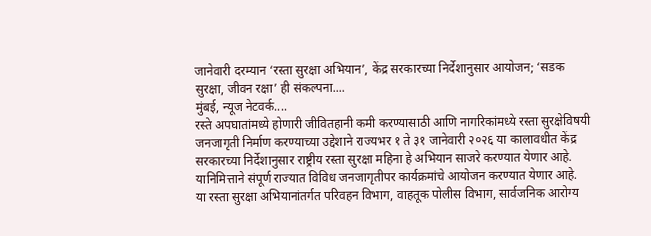जानेवारी दरम्यान ‘रस्ता सुरक्षा अभियान’, केंद्र सरकारच्या निर्देशानुसार आयोजन; ‘सडक सुरक्षा, जीवन रक्षा’ ही संकल्पना....
मुंबई, न्यूज नेटवर्क....
रस्ते अपघातांमध्ये होणारी जीवितहानी कमी करण्यासाठी आणि नागरिकांमध्ये रस्ता सुरक्षेविषयी जनजागृती निर्माण करण्याच्या उद्देशाने राज्यभर १ ते ३१ जानेवारी २०२६ या कालावधीत केंद्र सरकारच्या निर्देशानुसार राष्ट्रीय रस्ता सुरक्षा महिना हे अभियान साजरे करण्यात येणार आहे. यानिमित्ताने संपूर्ण राज्यात विविध जनजागृतीपर कार्यक्रमांचे आयोजन करण्यात येणार आहे.
या रस्ता सुरक्षा अभियानांतर्गत परिवहन विभाग, वाहतूक पोलीस विभाग, सार्वजनिक आरोग्य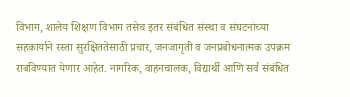विभाग, शालेय शिक्षण विभाग तसेच इतर संबंधित संस्था व संघटनांच्या सहकार्याने रस्ता सुरक्षिततेसाठी प्रचार, जनजागृती व जनप्रबोधनात्मक उपक्रम राबविण्यात येणार आहेत. नागरिक, वाहनचालक, विद्यार्थी आणि सर्व संबंधित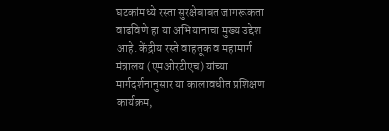घटकांमध्ये रस्ता सुरक्षेबाबत जागरूकता वाढविणे हा या अभियानाचा मुख्य उद्देश आहे. केंद्रीय रस्ते वाहतूक व महामार्ग मंत्रालय (एमओरटीएच) यांच्या मार्गदर्शनानुसार या कालावधीत प्रशिक्षण कार्यक्रम,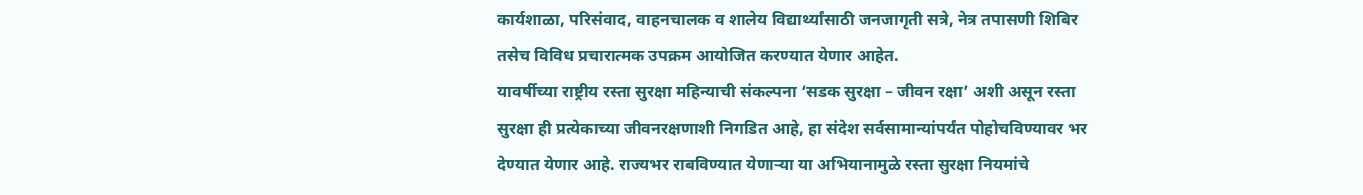कार्यशाळा, परिसंवाद, वाहनचालक व शालेय विद्यार्थ्यांसाठी जनजागृती सत्रे, नेत्र तपासणी शिबिर तसेच विविध प्रचारात्मक उपक्रम आयोजित करण्यात येणार आहेत.
यावर्षीच्या राष्ट्रीय रस्ता सुरक्षा महिन्याची संकल्पना ‘सडक सुरक्षा – जीवन रक्षा’ अशी असून रस्ता सुरक्षा ही प्रत्येकाच्या जीवनरक्षणाशी निगडित आहे, हा संदेश सर्वसामान्यांपर्यंत पोहोचविण्यावर भर देण्यात येणार आहे. राज्यभर राबविण्यात येणाऱ्या या अभियानामुळे रस्ता सुरक्षा नियमांचे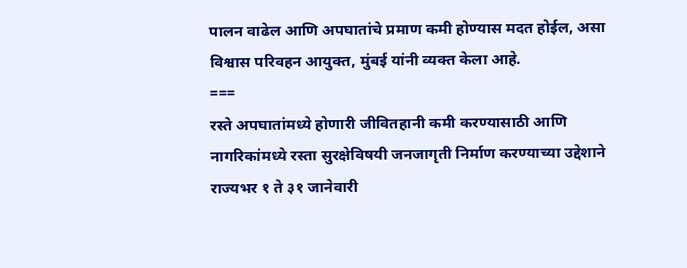पालन वाढेल आणि अपघातांचे प्रमाण कमी होण्यास मदत होईल, असा विश्वास परिवहन आयुक्त, मुंबई यांनी व्यक्त केला आहे.
===
रस्ते अपघातांमध्ये होणारी जीवितहानी कमी करण्यासाठी आणि नागरिकांमध्ये रस्ता सुरक्षेविषयी जनजागृती निर्माण करण्याच्या उद्देशाने राज्यभर १ ते ३१ जानेवारी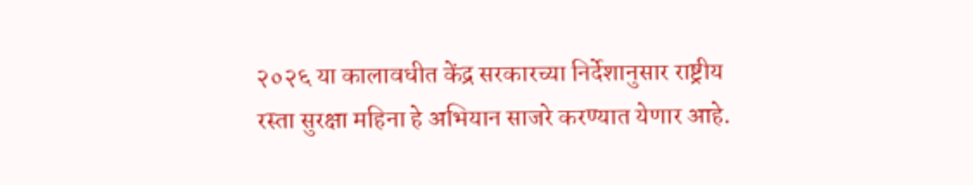२०२६ या कालावधीत केंद्र सरकारच्या निर्देशानुसार राष्ट्रीय रस्ता सुरक्षा महिना हे अभियान साजरे करण्यात येणार आहे.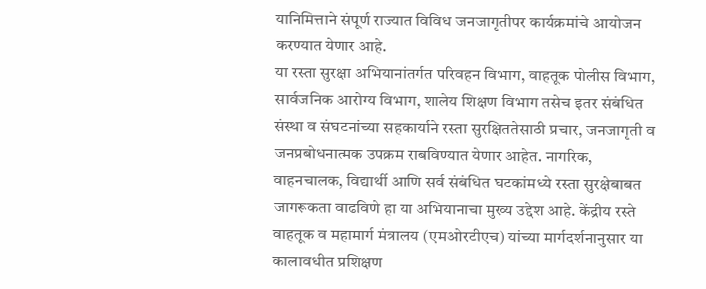यानिमित्ताने संपूर्ण राज्यात विविध जनजागृतीपर कार्यक्रमांचे आयोजन करण्यात येणार आहे.
या रस्ता सुरक्षा अभियानांतर्गत परिवहन विभाग, वाहतूक पोलीस विभाग, सार्वजनिक आरोग्य विभाग, शालेय शिक्षण विभाग तसेच इतर संबंधित संस्था व संघटनांच्या सहकार्याने रस्ता सुरक्षिततेसाठी प्रचार, जनजागृती व जनप्रबोधनात्मक उपक्रम राबविण्यात येणार आहेत. नागरिक, वाहनचालक, विद्यार्थी आणि सर्व संबंधित घटकांमध्ये रस्ता सुरक्षेबाबत जागरूकता वाढविणे हा या अभियानाचा मुख्य उद्देश आहे. केंद्रीय रस्ते वाहतूक व महामार्ग मंत्रालय (एमओरटीएच) यांच्या मार्गदर्शनानुसार या कालावधीत प्रशिक्षण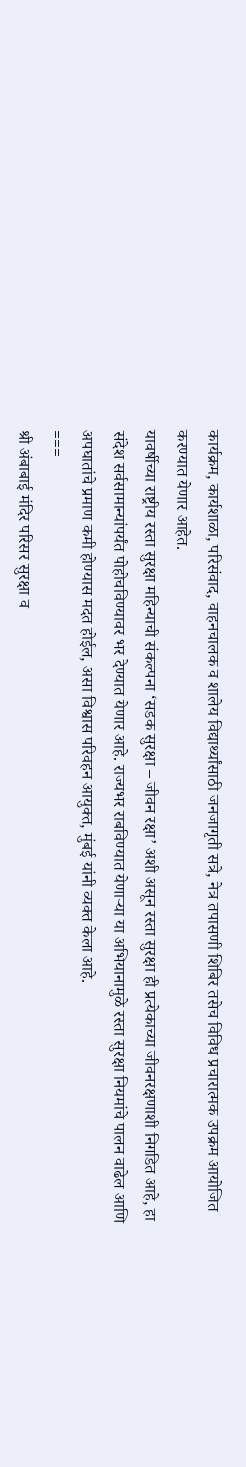कार्यक्रम, कार्यशाळा, परिसंवाद, वाहनचालक व शालेय विद्यार्थ्यांसाठी जनजागृती सत्रे, नेत्र तपासणी शिबिर तसेच विविध प्रचारात्मक उपक्रम आयोजित करण्यात येणार आहेत.
यावर्षीच्या राष्ट्रीय रस्ता सुरक्षा महिन्याची संकल्पना ‘सडक सुरक्षा – जीवन रक्षा’ अशी असून रस्ता सुरक्षा ही प्रत्येकाच्या जीवनरक्षणाशी निगडित आहे, हा संदेश सर्वसामान्यांपर्यंत पोहोचविण्यावर भर देण्यात येणार आहे. राज्यभर राबविण्यात येणाऱ्या या अभियानामुळे रस्ता सुरक्षा नियमांचे पालन वाढेल आणि अपघातांचे प्रमाण कमी होण्यास मदत होईल, असा विश्वास परिवहन आयुक्त, मुंबई यांनी व्यक्त केला आहे.
===
श्री अंबाबाई मंदिर परिसर सुरक्षा व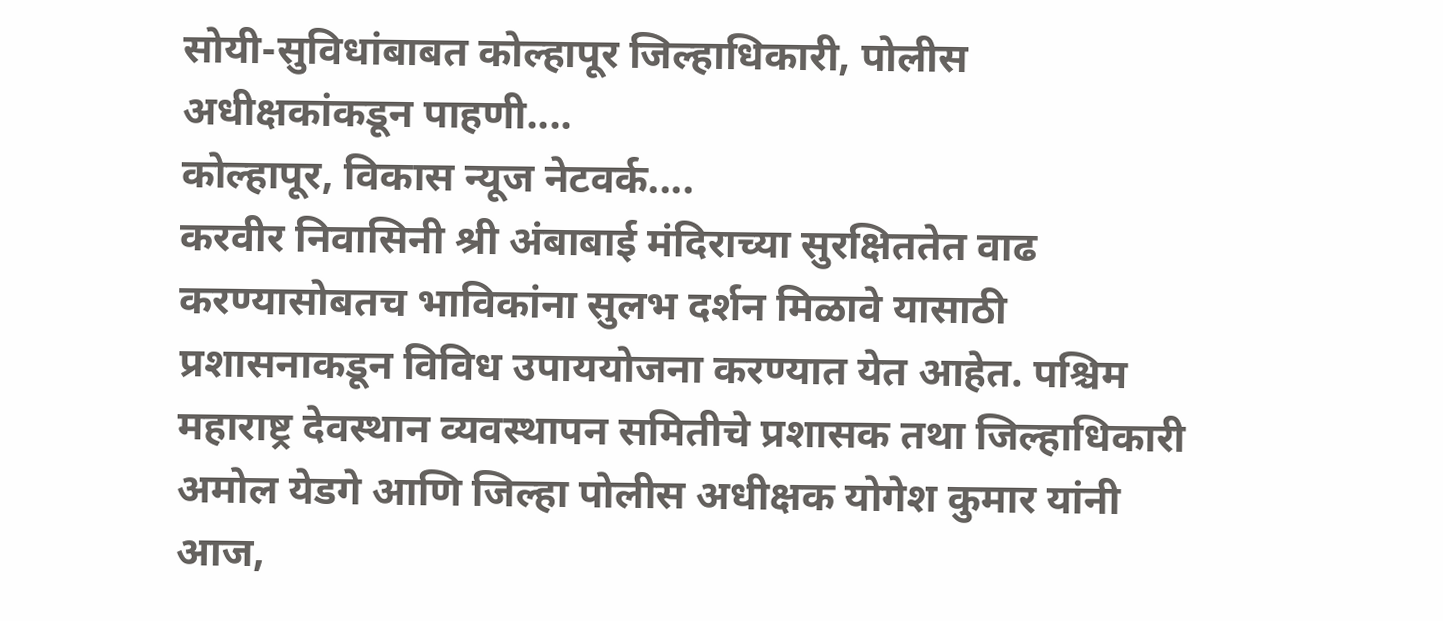सोयी-सुविधांबाबत कोल्हापूर जिल्हाधिकारी, पोलीस अधीक्षकांकडून पाहणी....
कोल्हापूर, विकास न्यूज नेटवर्क....
करवीर निवासिनी श्री अंबाबाई मंदिराच्या सुरक्षिततेत वाढ करण्यासोबतच भाविकांना सुलभ दर्शन मिळावे यासाठी प्रशासनाकडून विविध उपाययोजना करण्यात येत आहेत. पश्चिम महाराष्ट्र देवस्थान व्यवस्थापन समितीचे प्रशासक तथा जिल्हाधिकारी अमोल येडगे आणि जिल्हा पोलीस अधीक्षक योगेश कुमार यांनी आज,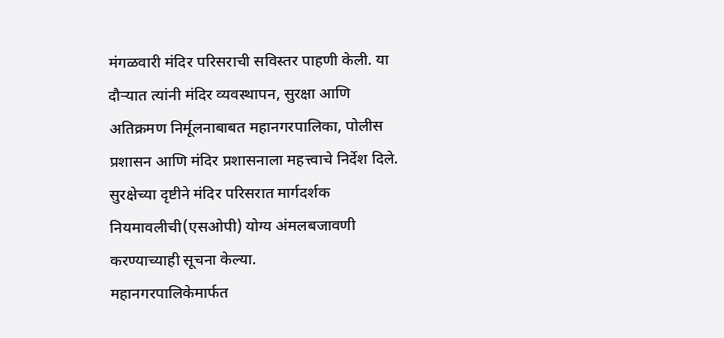मंगळवारी मंदिर परिसराची सविस्तर पाहणी केली. या दौऱ्यात त्यांनी मंदिर व्यवस्थापन, सुरक्षा आणि अतिक्रमण निर्मूलनाबाबत महानगरपालिका, पोलीस प्रशासन आणि मंदिर प्रशासनाला महत्त्वाचे निर्देश दिले. सुरक्षेच्या दृष्टीने मंदिर परिसरात मार्गदर्शक नियमावलीची(एसओपी) योग्य अंमलबजावणी करण्याच्याही सूचना केल्या.
महानगरपालिकेमार्फत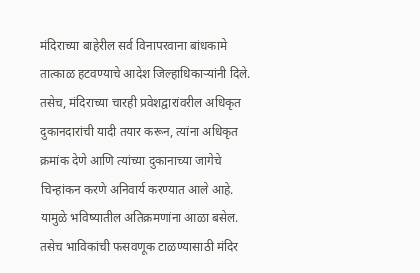मंदिराच्या बाहेरील सर्व विनापरवाना बांधकामे तात्काळ हटवण्याचे आदेश जिल्हाधिकाऱ्यांनी दिले. तसेच, मंदिराच्या चारही प्रवेशद्वारांवरील अधिकृत दुकानदारांची यादी तयार करून, त्यांना अधिकृत क्रमांक देणे आणि त्यांच्या दुकानाच्या जागेचे चिन्हांकन करणे अनिवार्य करण्यात आले आहे. यामुळे भविष्यातील अतिक्रमणांना आळा बसेल. तसेच भाविकांची फसवणूक टाळण्यासाठी मंदिर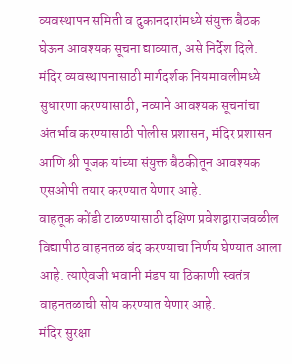व्यवस्थापन समिती व दुकानदारांमध्ये संयुक्त बैठक घेऊन आवश्यक सूचना द्याव्यात, असे निर्देश दिले. मंदिर व्यवस्थापनासाठी मार्गदर्शक नियमावलीमध्ये सुधारणा करण्यासाठी, नव्याने आवश्यक सूचनांचा अंतर्भाव करण्यासाठी पोलीस प्रशासन, मंदिर प्रशासन आणि श्री पूजक यांच्या संयुक्त बैठकीतून आवश्यक एसओपी तयार करण्यात येणार आहे.
वाहतूक कोंडी टाळण्यासाठी दक्षिण प्रवेशद्वाराजवळील विद्यापीठ वाहनतळ बंद करण्याचा निर्णय घेण्यात आला आहे. त्याऐवजी भवानी मंडप या ठिकाणी स्वतंत्र वाहनतळाची सोय करण्यात येणार आहे.
मंदिर सुरक्षा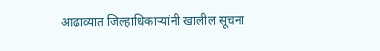आढाव्यात जिल्हाधिकाऱ्यांनी खालील सूचना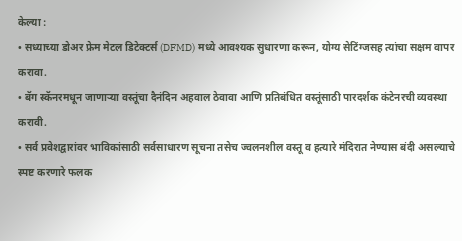केल्या :
• सध्याच्या डोअर फ्रेम मेटल डिटेक्टर्स (DFMD) मध्ये आवश्यक सुधारणा करून, योग्य सेटिंग्जसह त्यांचा सक्षम वापर करावा.
• बॅग स्कॅनरमधून जाणाऱ्या वस्तूंचा दैनंदिन अहवाल ठेवावा आणि प्रतिबंधित वस्तूंसाठी पारदर्शक कंटेनरची व्यवस्था करावी.
• सर्व प्रवेशद्वारांवर भाविकांसाठी सर्वसाधारण सूचना तसेच ज्वलनशील वस्तू व हत्यारे मंदिरात नेण्यास बंदी असल्याचे स्पष्ट करणारे फलक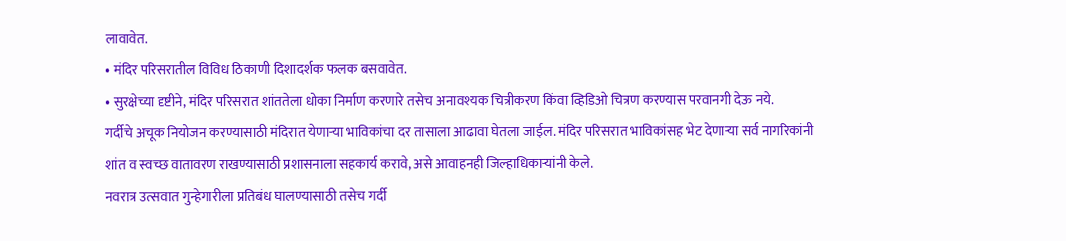लावावेत.
• मंदिर परिसरातील विविध ठिकाणी दिशादर्शक फलक बसवावेत.
• सुरक्षेच्या दृष्टीने, मंदिर परिसरात शांततेला धोका निर्माण करणारे तसेच अनावश्यक चित्रीकरण किंवा व्हिडिओ चित्रण करण्यास परवानगी देऊ नये.
गर्दीचे अचूक नियोजन करण्यासाठी मंदिरात येणाऱ्या भाविकांचा दर तासाला आढावा घेतला जाईल. मंदिर परिसरात भाविकांसह भेट देणाऱ्या सर्व नागरिकांनी शांत व स्वच्छ वातावरण राखण्यासाठी प्रशासनाला सहकार्य करावे, असे आवाहनही जिल्हाधिकाऱ्यांनी केले.
नवरात्र उत्सवात गुन्हेगारीला प्रतिबंध घालण्यासाठी तसेच गर्दी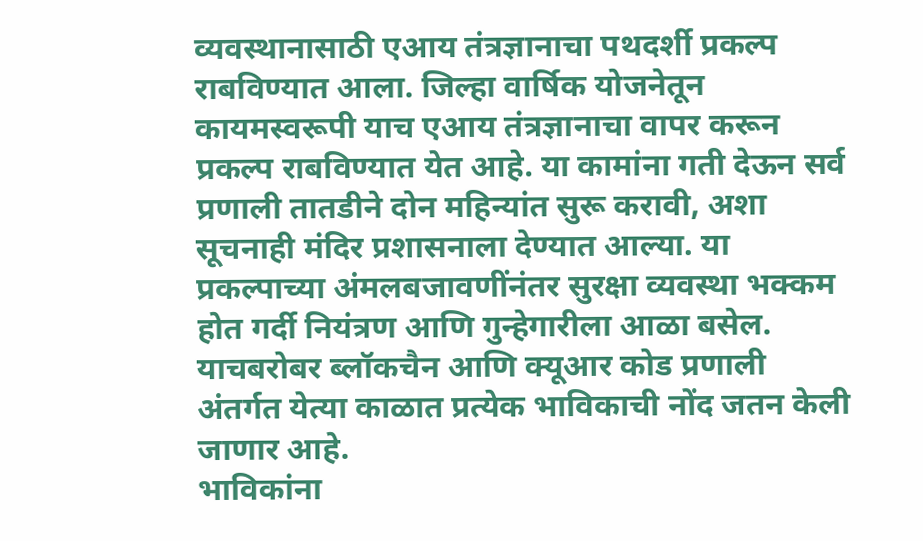व्यवस्थानासाठी एआय तंत्रज्ञानाचा पथदर्शी प्रकल्प राबविण्यात आला. जिल्हा वार्षिक योजनेतून कायमस्वरूपी याच एआय तंत्रज्ञानाचा वापर करून प्रकल्प राबविण्यात येत आहे. या कामांना गती देऊन सर्व प्रणाली तातडीने दोन महिन्यांत सुरू करावी, अशा सूचनाही मंदिर प्रशासनाला देण्यात आल्या. या प्रकल्पाच्या अंमलबजावणींनंतर सुरक्षा व्यवस्था भक्कम होत गर्दी नियंत्रण आणि गुन्हेगारीला आळा बसेल. याचबरोबर ब्लॉकचैन आणि क्यूआर कोड प्रणाली अंतर्गत येत्या काळात प्रत्येक भाविकाची नोंद जतन केली जाणार आहे.
भाविकांना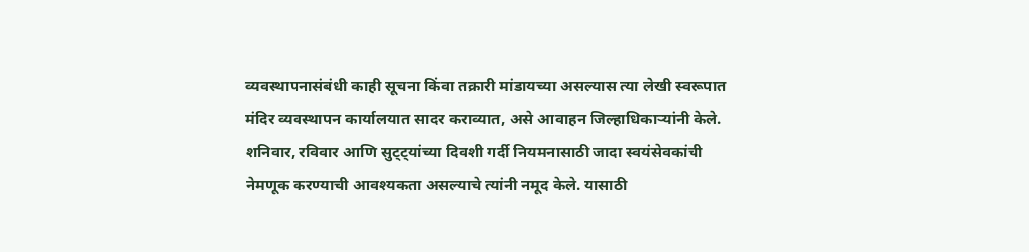व्यवस्थापनासंबंधी काही सूचना किंवा तक्रारी मांडायच्या असल्यास त्या लेखी स्वरूपात मंदिर व्यवस्थापन कार्यालयात सादर कराव्यात, असे आवाहन जिल्हाधिकाऱ्यांनी केले. शनिवार, रविवार आणि सुट्ट्यांच्या दिवशी गर्दी नियमनासाठी जादा स्वयंसेवकांची नेमणूक करण्याची आवश्यकता असल्याचे त्यांनी नमूद केले. यासाठी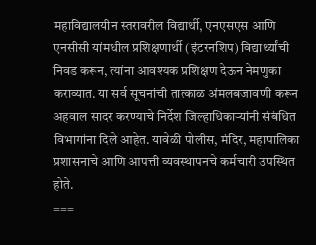महाविद्यालयीन स्तरावरील विद्यार्थी, एनएसएस आणि एनसीसी यांमधील प्रशिक्षणार्थी (इंटरनशिप) विद्यार्थ्यांची निवड करून, त्यांना आवश्यक प्रशिक्षण देऊन नेमणुका कराव्यात. या सर्व सूचनांची तात्काळ अंमलबजावणी करून अहवाल सादर करण्याचे निर्देश जिल्हाधिकाऱ्यांनी संबंधित विभागांना दिले आहेत. यावेळी पोलीस, मंदिर, महापालिका प्रशासनाचे आणि आपत्ती व्यवस्थापनचे कर्मचारी उपस्थित होते.
===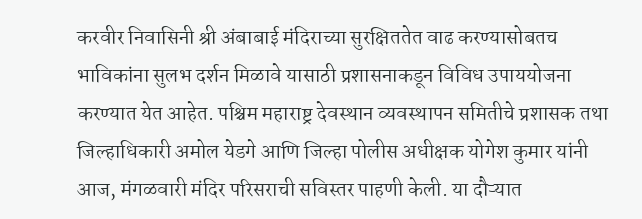करवीर निवासिनी श्री अंबाबाई मंदिराच्या सुरक्षिततेत वाढ करण्यासोबतच भाविकांना सुलभ दर्शन मिळावे यासाठी प्रशासनाकडून विविध उपाययोजना करण्यात येत आहेत. पश्चिम महाराष्ट्र देवस्थान व्यवस्थापन समितीचे प्रशासक तथा जिल्हाधिकारी अमोल येडगे आणि जिल्हा पोलीस अधीक्षक योगेश कुमार यांनी आज, मंगळवारी मंदिर परिसराची सविस्तर पाहणी केली. या दौऱ्यात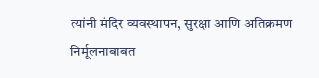त्यांनी मंदिर व्यवस्थापन, सुरक्षा आणि अतिक्रमण निर्मूलनाबाबत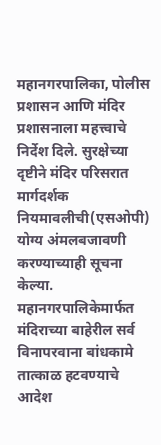महानगरपालिका, पोलीस प्रशासन आणि मंदिर प्रशासनाला महत्त्वाचे निर्देश दिले. सुरक्षेच्या दृष्टीने मंदिर परिसरात मार्गदर्शक नियमावलीची(एसओपी) योग्य अंमलबजावणी करण्याच्याही सूचना केल्या.
महानगरपालिकेमार्फत मंदिराच्या बाहेरील सर्व विनापरवाना बांधकामे तात्काळ हटवण्याचे आदेश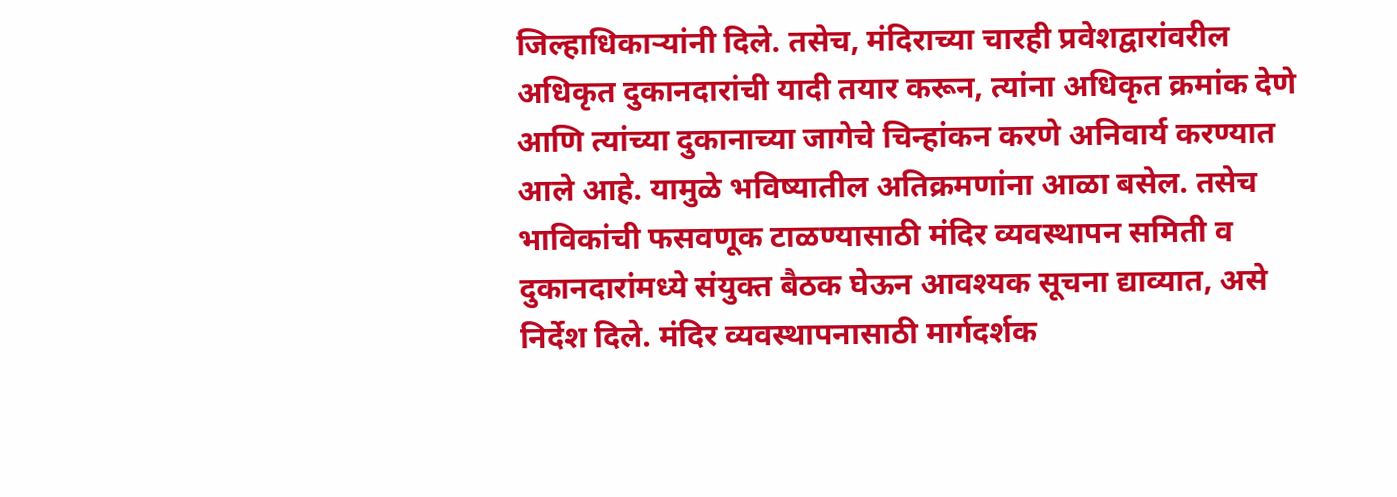जिल्हाधिकाऱ्यांनी दिले. तसेच, मंदिराच्या चारही प्रवेशद्वारांवरील अधिकृत दुकानदारांची यादी तयार करून, त्यांना अधिकृत क्रमांक देणे आणि त्यांच्या दुकानाच्या जागेचे चिन्हांकन करणे अनिवार्य करण्यात आले आहे. यामुळे भविष्यातील अतिक्रमणांना आळा बसेल. तसेच भाविकांची फसवणूक टाळण्यासाठी मंदिर व्यवस्थापन समिती व दुकानदारांमध्ये संयुक्त बैठक घेऊन आवश्यक सूचना द्याव्यात, असे निर्देश दिले. मंदिर व्यवस्थापनासाठी मार्गदर्शक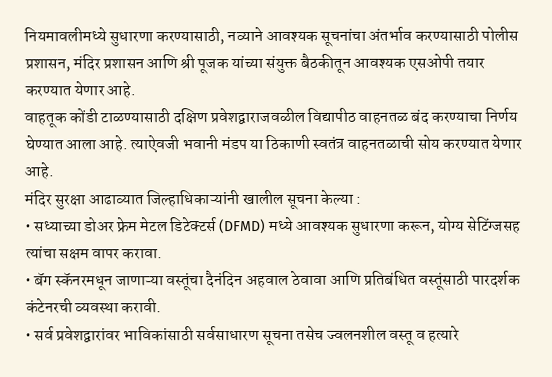नियमावलीमध्ये सुधारणा करण्यासाठी, नव्याने आवश्यक सूचनांचा अंतर्भाव करण्यासाठी पोलीस प्रशासन, मंदिर प्रशासन आणि श्री पूजक यांच्या संयुक्त बैठकीतून आवश्यक एसओपी तयार करण्यात येणार आहे.
वाहतूक कोंडी टाळण्यासाठी दक्षिण प्रवेशद्वाराजवळील विद्यापीठ वाहनतळ बंद करण्याचा निर्णय घेण्यात आला आहे. त्याऐवजी भवानी मंडप या ठिकाणी स्वतंत्र वाहनतळाची सोय करण्यात येणार आहे.
मंदिर सुरक्षा आढाव्यात जिल्हाधिकाऱ्यांनी खालील सूचना केल्या :
• सध्याच्या डोअर फ्रेम मेटल डिटेक्टर्स (DFMD) मध्ये आवश्यक सुधारणा करून, योग्य सेटिंग्जसह त्यांचा सक्षम वापर करावा.
• बॅग स्कॅनरमधून जाणाऱ्या वस्तूंचा दैनंदिन अहवाल ठेवावा आणि प्रतिबंधित वस्तूंसाठी पारदर्शक कंटेनरची व्यवस्था करावी.
• सर्व प्रवेशद्वारांवर भाविकांसाठी सर्वसाधारण सूचना तसेच ज्वलनशील वस्तू व हत्यारे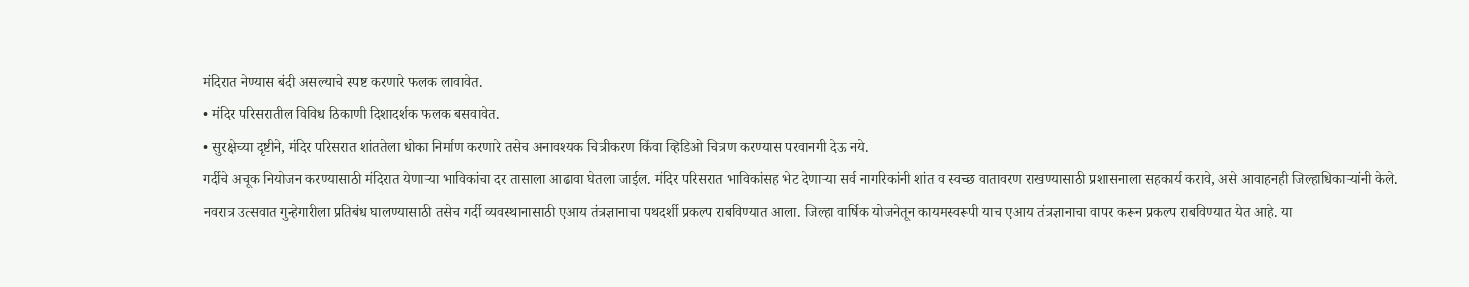मंदिरात नेण्यास बंदी असल्याचे स्पष्ट करणारे फलक लावावेत.
• मंदिर परिसरातील विविध ठिकाणी दिशादर्शक फलक बसवावेत.
• सुरक्षेच्या दृष्टीने, मंदिर परिसरात शांततेला धोका निर्माण करणारे तसेच अनावश्यक चित्रीकरण किंवा व्हिडिओ चित्रण करण्यास परवानगी देऊ नये.
गर्दीचे अचूक नियोजन करण्यासाठी मंदिरात येणाऱ्या भाविकांचा दर तासाला आढावा घेतला जाईल. मंदिर परिसरात भाविकांसह भेट देणाऱ्या सर्व नागरिकांनी शांत व स्वच्छ वातावरण राखण्यासाठी प्रशासनाला सहकार्य करावे, असे आवाहनही जिल्हाधिकाऱ्यांनी केले.
नवरात्र उत्सवात गुन्हेगारीला प्रतिबंध घालण्यासाठी तसेच गर्दी व्यवस्थानासाठी एआय तंत्रज्ञानाचा पथदर्शी प्रकल्प राबविण्यात आला. जिल्हा वार्षिक योजनेतून कायमस्वरूपी याच एआय तंत्रज्ञानाचा वापर करून प्रकल्प राबविण्यात येत आहे. या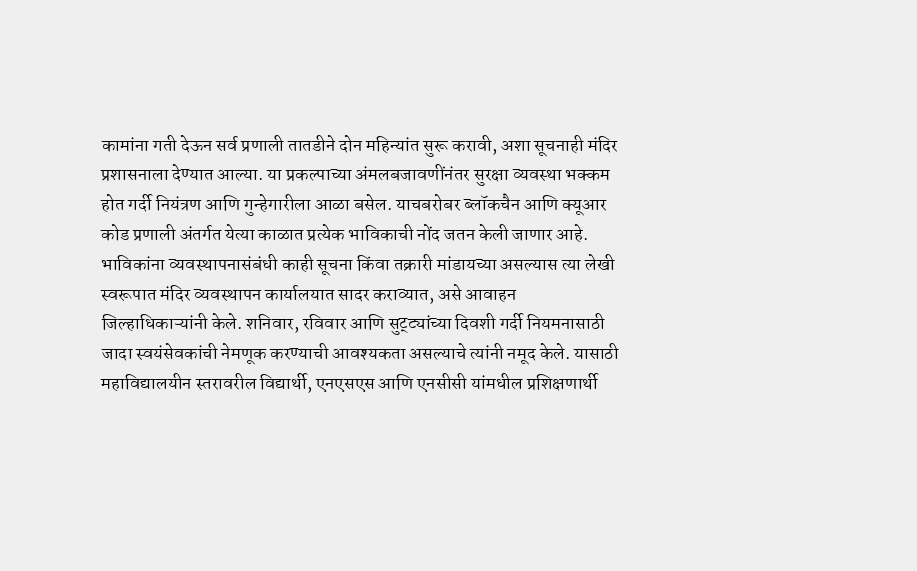कामांना गती देऊन सर्व प्रणाली तातडीने दोन महिन्यांत सुरू करावी, अशा सूचनाही मंदिर प्रशासनाला देण्यात आल्या. या प्रकल्पाच्या अंमलबजावणींनंतर सुरक्षा व्यवस्था भक्कम होत गर्दी नियंत्रण आणि गुन्हेगारीला आळा बसेल. याचबरोबर ब्लॉकचैन आणि क्यूआर कोड प्रणाली अंतर्गत येत्या काळात प्रत्येक भाविकाची नोंद जतन केली जाणार आहे.
भाविकांना व्यवस्थापनासंबंधी काही सूचना किंवा तक्रारी मांडायच्या असल्यास त्या लेखी स्वरूपात मंदिर व्यवस्थापन कार्यालयात सादर कराव्यात, असे आवाहन जिल्हाधिकाऱ्यांनी केले. शनिवार, रविवार आणि सुट्ट्यांच्या दिवशी गर्दी नियमनासाठी जादा स्वयंसेवकांची नेमणूक करण्याची आवश्यकता असल्याचे त्यांनी नमूद केले. यासाठी महाविद्यालयीन स्तरावरील विद्यार्थी, एनएसएस आणि एनसीसी यांमधील प्रशिक्षणार्थी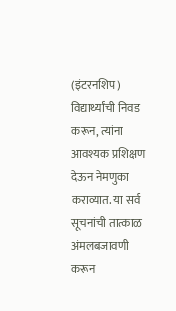(इंटरनशिप) विद्यार्थ्यांची निवड करून, त्यांना आवश्यक प्रशिक्षण देऊन नेमणुका कराव्यात. या सर्व सूचनांची तात्काळ अंमलबजावणी करून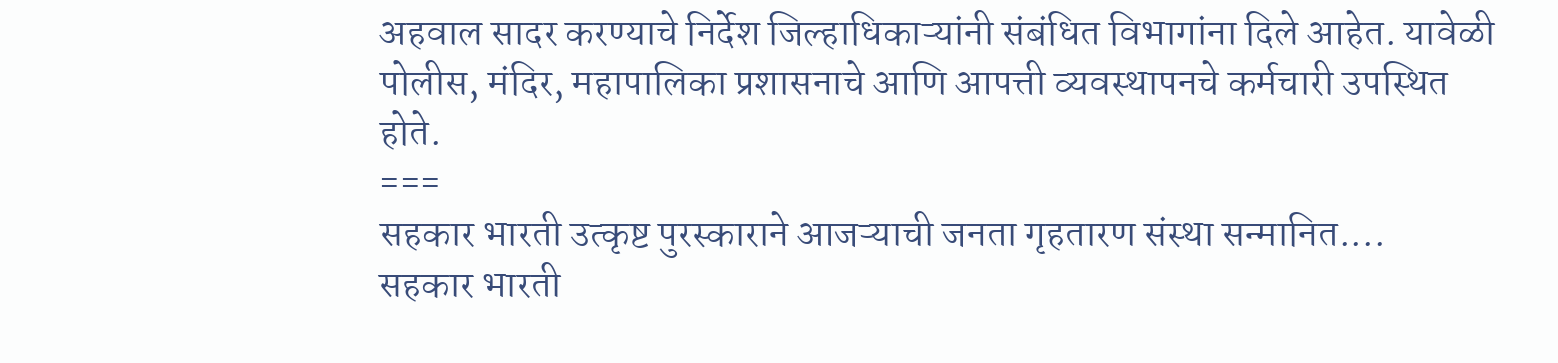अहवाल सादर करण्याचे निर्देश जिल्हाधिकाऱ्यांनी संबंधित विभागांना दिले आहेत. यावेळी पोलीस, मंदिर, महापालिका प्रशासनाचे आणि आपत्ती व्यवस्थापनचे कर्मचारी उपस्थित होते.
===
सहकार भारती उत्कृष्ट पुरस्काराने आजऱ्याची जनता गृहतारण संस्था सन्मानित....
सहकार भारती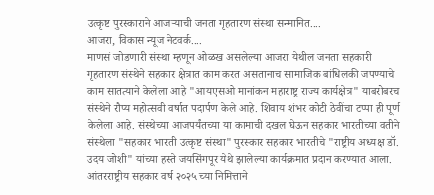उत्कृष्ट पुरस्काराने आजऱ्याची जनता गृहतारण संस्था सन्मानित....
आजरा, विकास न्यूज नेटवर्क....
माणसं जोडणारी संस्था म्हणून ओळख असलेल्या आजरा येथील जनता सहकारी गृहतारण संस्थेने सहकार क्षेत्रात काम करत असतानाच सामाजिक बांधिलकी जपण्याचे काम सातत्याने केलेला आहे "आयएसओ मानांकन महाराष्ट्र राज्य कार्यक्षेत्र" याबरोबरच संस्थेने रौप्य महोत्सवी वर्षात पदार्पण केले आहे. शिवाय शंभर कोटी ठेवींचा टप्पा ही पूर्ण केलेला आहे. संस्थेच्या आजपर्यंतच्या या कामाची दखल घेऊन सहकार भारतीच्या वतीने संस्थेला "सहकार भारती उत्कृष्ट संस्था" पुरस्कार सहकार भारतीचे "राष्ट्रीय अध्यक्ष डॉ. उदय जोशी" यांच्या हस्ते जयसिंगपूर येथे झालेल्या कार्यक्रमात प्रदान करण्यात आला. आंतरराष्ट्रीय सहकार वर्ष २०२५ च्या निमित्ताने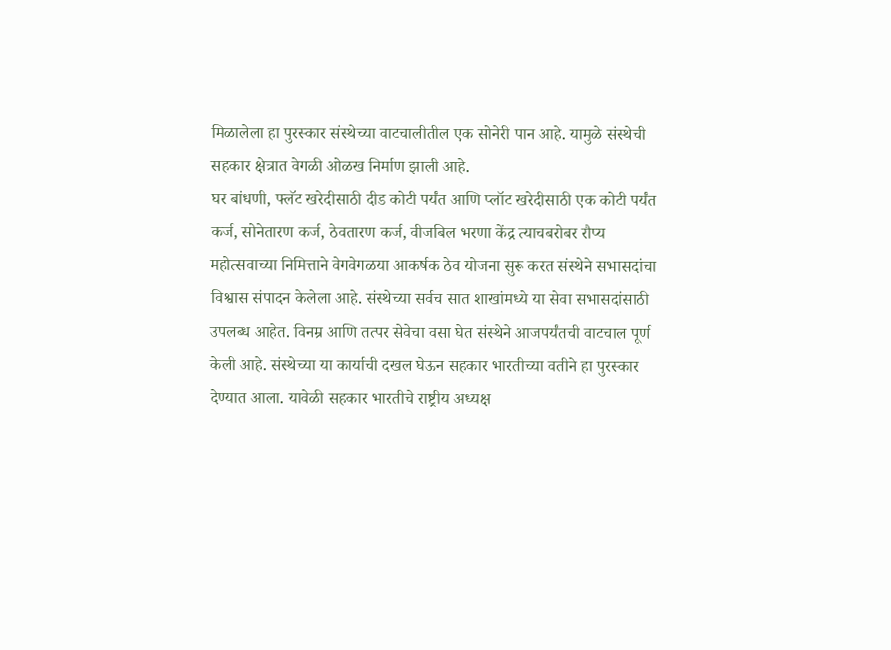मिळालेला हा पुरस्कार संस्थेच्या वाटचालीतील एक सोनेरी पान आहे. यामुळे संस्थेची सहकार क्षेत्रात वेगळी ओळख निर्माण झाली आहे.
घर बांधणी, फ्लॅट खरेदीसाठी दीड कोटी पर्यंत आणि प्लॉट खरेदीसाठी एक कोटी पर्यंत कर्ज, सोनेतारण कर्ज, ठेवतारण कर्ज, वीजबिल भरणा केंद्र त्याचबरोबर रौप्य महोत्सवाच्या निमित्ताने वेगवेगळया आकर्षक ठेव योजना सुरू करत संस्थेने सभासदांचा विश्वास संपादन केलेला आहे. संस्थेच्या सर्वच सात शाखांमध्ये या सेवा सभासदांसाठी उपलब्ध आहेत. विनम्र आणि तत्पर सेवेचा वसा घेत संस्थेने आजपर्यंतची वाटचाल पूर्ण केली आहे. संस्थेच्या या कार्याची दखल घेऊन सहकार भारतीच्या वतीने हा पुरस्कार देण्यात आला. यावेळी सहकार भारतीचे राष्ट्रीय अध्यक्ष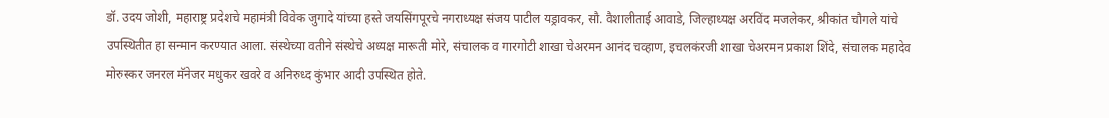डॉ. उदय जोशी, महाराष्ट्र प्रदेशचे महामंत्री विवेक जुगादे यांच्या हस्ते जयसिंगपूरचे नगराध्यक्ष संजय पाटील यड्रावकर, सौ. वैशालीताई आवाडे, जिल्हाध्यक्ष अरविंद मजलेकर, श्रीकांत चौगले यांचे उपस्थितीत हा सन्मान करण्यात आला. संस्थेच्या वतीने संस्थेचे अध्यक्ष मारूती मोरे, संचालक व गारगोटी शाखा चेअरमन आनंद चव्हाण, इचलकंरजी शाखा चेअरमन प्रकाश शिंदे, संचालक महादेव मोरुस्कर जनरल मॅनेजर मधुकर खवरे व अनिरुध्द कुंभार आदी उपस्थित होते.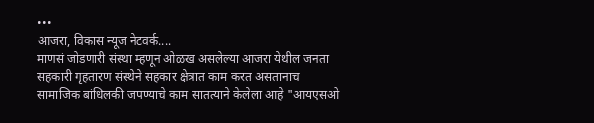•••
आजरा, विकास न्यूज नेटवर्क....
माणसं जोडणारी संस्था म्हणून ओळख असलेल्या आजरा येथील जनता सहकारी गृहतारण संस्थेने सहकार क्षेत्रात काम करत असतानाच सामाजिक बांधिलकी जपण्याचे काम सातत्याने केलेला आहे "आयएसओ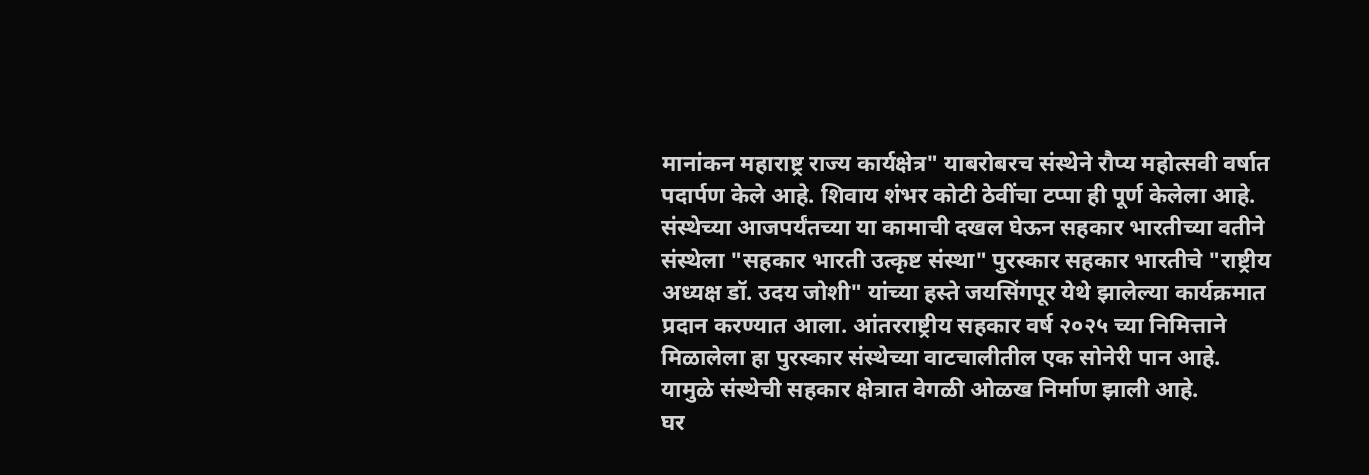मानांकन महाराष्ट्र राज्य कार्यक्षेत्र" याबरोबरच संस्थेने रौप्य महोत्सवी वर्षात पदार्पण केले आहे. शिवाय शंभर कोटी ठेवींचा टप्पा ही पूर्ण केलेला आहे. संस्थेच्या आजपर्यंतच्या या कामाची दखल घेऊन सहकार भारतीच्या वतीने संस्थेला "सहकार भारती उत्कृष्ट संस्था" पुरस्कार सहकार भारतीचे "राष्ट्रीय अध्यक्ष डॉ. उदय जोशी" यांच्या हस्ते जयसिंगपूर येथे झालेल्या कार्यक्रमात प्रदान करण्यात आला. आंतरराष्ट्रीय सहकार वर्ष २०२५ च्या निमित्ताने मिळालेला हा पुरस्कार संस्थेच्या वाटचालीतील एक सोनेरी पान आहे. यामुळे संस्थेची सहकार क्षेत्रात वेगळी ओळख निर्माण झाली आहे.
घर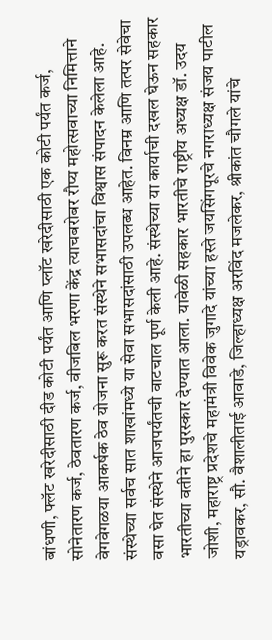बांधणी, फ्लॅट खरेदीसाठी दीड कोटी पर्यंत आणि प्लॉट खरेदीसाठी एक कोटी पर्यंत कर्ज, सोनेतारण कर्ज, ठेवतारण कर्ज, वीजबिल भरणा केंद्र त्याचबरोबर रौप्य महोत्सवाच्या निमित्ताने वेगवेगळया आकर्षक ठेव योजना सुरू करत संस्थेने सभासदांचा विश्वास संपादन केलेला आहे. संस्थेच्या सर्वच सात शाखांमध्ये या सेवा सभासदांसाठी उपलब्ध आहेत. विनम्र आणि तत्पर सेवेचा वसा घेत संस्थेने आजपर्यंतची वाटचाल पूर्ण केली आहे. संस्थेच्या या कार्याची दखल घेऊन सहकार भारतीच्या वतीने हा पुरस्कार देण्यात आला. यावेळी सहकार भारतीचे राष्ट्रीय अध्यक्ष डॉ. उदय जोशी, महाराष्ट्र प्रदेशचे महामंत्री विवेक जुगादे यांच्या हस्ते जयसिंगपूरचे नगराध्यक्ष संजय पाटील यड्रावकर, सौ. वैशालीताई आवाडे, जिल्हाध्यक्ष अरविंद मजलेकर, श्रीकांत चौगले यांचे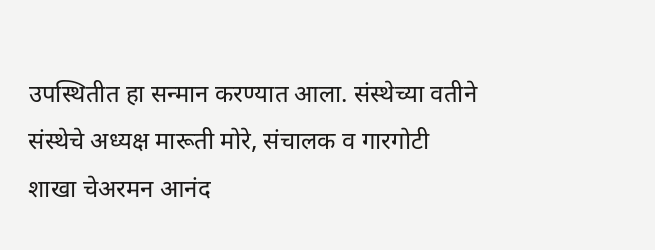उपस्थितीत हा सन्मान करण्यात आला. संस्थेच्या वतीने संस्थेचे अध्यक्ष मारूती मोरे, संचालक व गारगोटी शाखा चेअरमन आनंद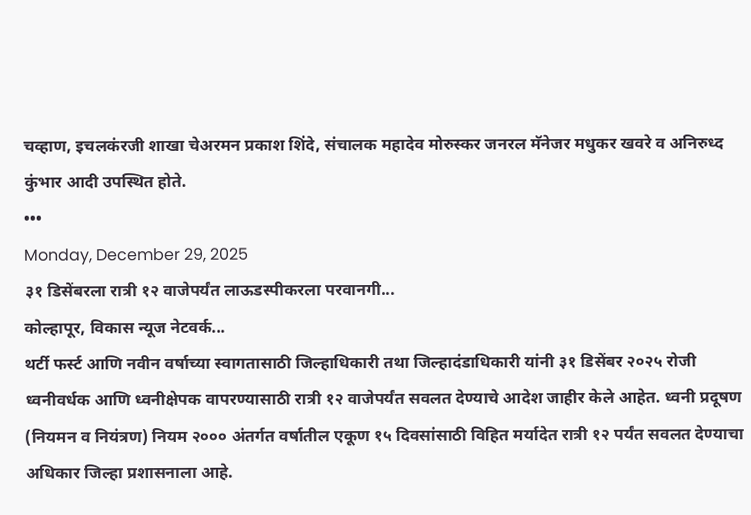चव्हाण, इचलकंरजी शाखा चेअरमन प्रकाश शिंदे, संचालक महादेव मोरुस्कर जनरल मॅनेजर मधुकर खवरे व अनिरुध्द कुंभार आदी उपस्थित होते.
•••
Monday, December 29, 2025
३१ डिसेंबरला रात्री १२ वाजेपर्यंत लाऊडस्पीकरला परवानगी...
कोल्हापूर, विकास न्यूज नेटवर्क...
थर्टी फर्स्ट आणि नवीन वर्षाच्या स्वागतासाठी जिल्हाधिकारी तथा जिल्हादंडाधिकारी यांनी ३१ डिसेंबर २०२५ रोजी ध्वनीवर्धक आणि ध्वनीक्षेपक वापरण्यासाठी रात्री १२ वाजेपर्यंत सवलत देण्याचे आदेश जाहीर केले आहेत. ध्वनी प्रदूषण (नियमन व नियंत्रण) नियम २००० अंतर्गत वर्षातील एकूण १५ दिवसांसाठी विहित मर्यादेत रात्री १२ पर्यंत सवलत देण्याचा अधिकार जिल्हा प्रशासनाला आहे.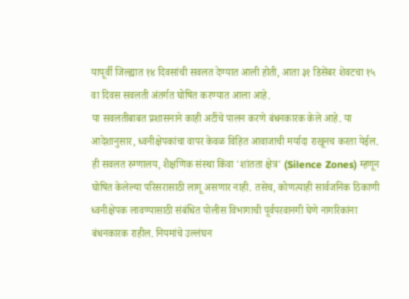यापूर्वी जिल्ह्यात १४ दिवसांची सवलत देण्यात आली होती, आता ३१ डिसेंबर शेवटचा १५ वा दिवस सवलती अंतर्गत घोषित करण्यात आला आहे.
या सवलतीबाबत प्रशासनाने काही अटींचे पालन करणे बंधनकारक केले आहे. या आदेशानुसार, ध्वनीक्षेपकांचा वापर केवळ विहित आवाजाची मर्यादा राखूनच करता येईल. ही सवलत रुग्णालय, शैक्षणिक संस्था किंवा 'शांतता क्षेत्र' (Silence Zones) म्हणून घोषित केलेल्या परिसरासाठी लागू असणार नाही. तसेच, कोणत्याही सार्वजनिक ठिकाणी ध्वनीक्षेपक लावण्यासाठी संबंधित पोलीस विभागाची पूर्वपरवानगी घेणे नागरिकांना बंधनकारक राहील. नियमांचे उल्लंघन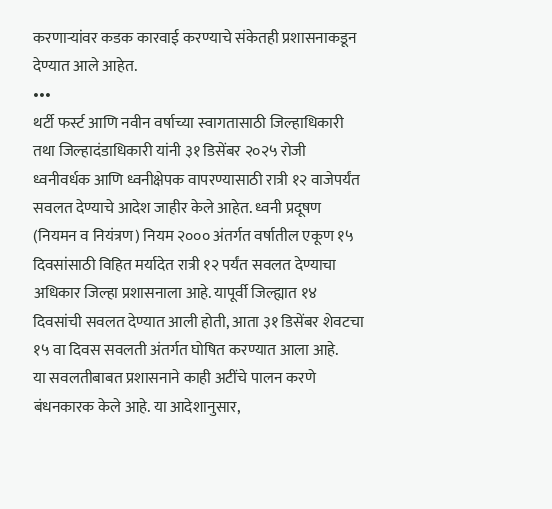करणाऱ्यांवर कडक कारवाई करण्याचे संकेतही प्रशासनाकडून देण्यात आले आहेत.
•••
थर्टी फर्स्ट आणि नवीन वर्षाच्या स्वागतासाठी जिल्हाधिकारी तथा जिल्हादंडाधिकारी यांनी ३१ डिसेंबर २०२५ रोजी ध्वनीवर्धक आणि ध्वनीक्षेपक वापरण्यासाठी रात्री १२ वाजेपर्यंत सवलत देण्याचे आदेश जाहीर केले आहेत. ध्वनी प्रदूषण (नियमन व नियंत्रण) नियम २००० अंतर्गत वर्षातील एकूण १५ दिवसांसाठी विहित मर्यादेत रात्री १२ पर्यंत सवलत देण्याचा अधिकार जिल्हा प्रशासनाला आहे. यापूर्वी जिल्ह्यात १४ दिवसांची सवलत देण्यात आली होती, आता ३१ डिसेंबर शेवटचा १५ वा दिवस सवलती अंतर्गत घोषित करण्यात आला आहे.
या सवलतीबाबत प्रशासनाने काही अटींचे पालन करणे बंधनकारक केले आहे. या आदेशानुसार,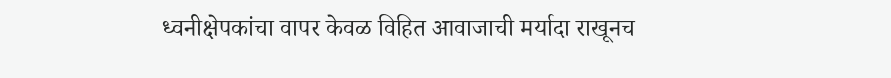ध्वनीक्षेपकांचा वापर केवळ विहित आवाजाची मर्यादा राखूनच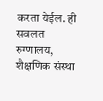करता येईल. ही सवलत रुग्णालय, शैक्षणिक संस्था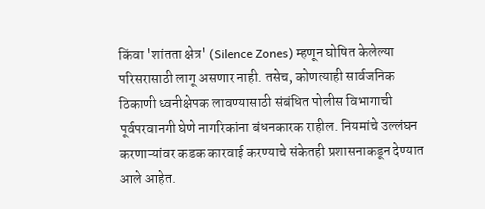किंवा 'शांतता क्षेत्र' (Silence Zones) म्हणून घोषित केलेल्या परिसरासाठी लागू असणार नाही. तसेच, कोणत्याही सार्वजनिक ठिकाणी ध्वनीक्षेपक लावण्यासाठी संबंधित पोलीस विभागाची पूर्वपरवानगी घेणे नागरिकांना बंधनकारक राहील. नियमांचे उल्लंघन करणाऱ्यांवर कडक कारवाई करण्याचे संकेतही प्रशासनाकडून देण्यात आले आहेत.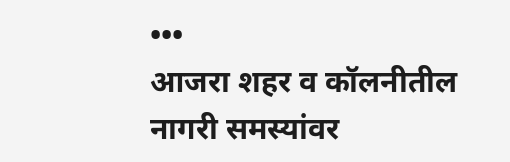•••
आजरा शहर व कॉलनीतील नागरी समस्यांवर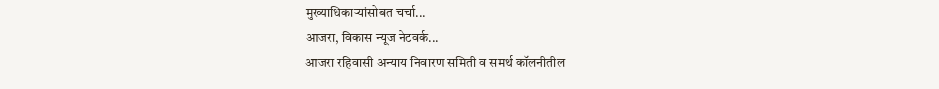मुख्याधिकाऱ्यांसोबत चर्चा...
आजरा, विकास न्यूज नेटवर्क...
आजरा रहिवासी अन्याय निवारण समिती व समर्थ कॉलनीतील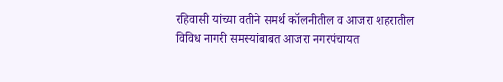रहिवासी यांच्या वतीने समर्थ कॉलनीतील व आजरा शहरातील विविध नागरी समस्यांबाबत आजरा नगरपंचायत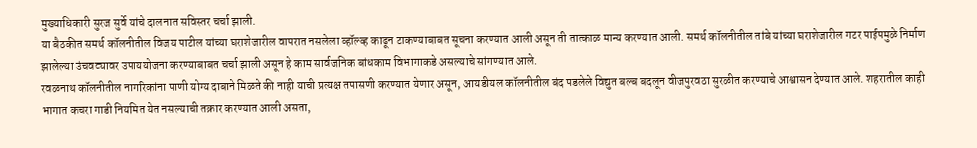मुख्याधिकारी सुरज सुर्वे यांचे दालनात सविस्तर चर्चा झाली.
या बैठकीत समर्थ कॉलनीतील विजय पाटील यांच्या घराशेजारील वापरात नसलेला व्हॉल्व्ह काढून टाकण्याबाबत सूचना करण्यात आली असून ती तात्काळ मान्य करण्यात आली. समर्थ कॉलनीतील तांबे यांच्या घराशेजारील गटर पाईपमुळे निर्माण झालेल्या उंचवट्यावर उपाययोजना करण्याबाबत चर्चा झाली असून हे काम सार्वजनिक बांधकाम विभागाकडे असल्याचे सांगण्यात आले.
रवळनाथ कॉलनीतील नागरिकांना पाणी योग्य दाबाने मिळते की नाही याची प्रत्यक्ष तपासणी करण्यात येणार असून, आयडीयल कॉलनीतील बंद पडलेले विद्युत बल्ब बदलून वीजपुरवठा सुरळीत करण्याचे आश्वासन देण्यात आले. शहरातील काही भागात कचरा गाडी नियमित येत नसल्याची तक्रार करण्यात आली असता,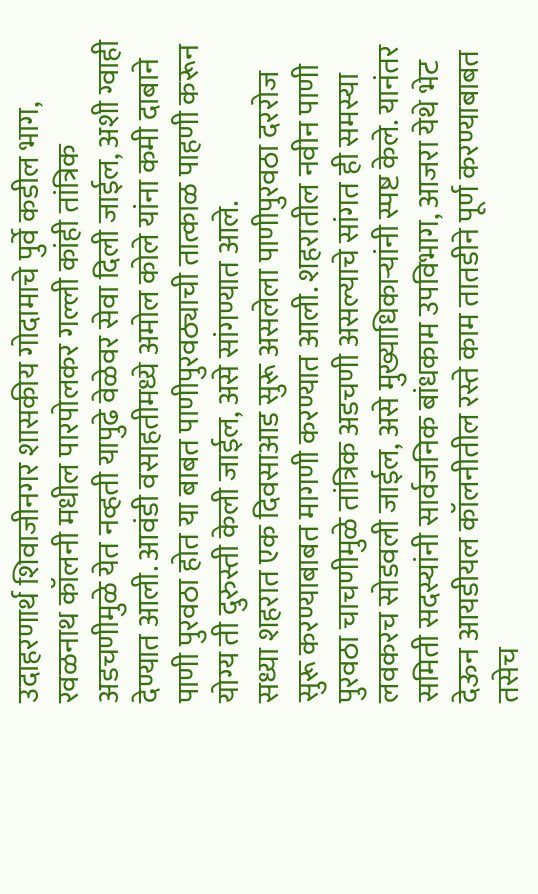उदाहरणार्थ शिवाजीनगर शासकीय गोदामाचे पुर्वे कडील भाग, रवळनाथ कॉलनी मधील पारपोलकर गल्ली कांही तांत्रिक अडचणीमुळे येत नव्हती यापुढे वेळेवर सेवा दिली जाईल, अशी ग्वाही देण्यात आली. आवंडी वसाहतीमध्ये अमोल कोले यांना कमी दाबाने पाणी पुरवठा होत या बाबत पाणीपुरवठ्याची तात्काळ पाहणी करून योग्य ती दुरुस्ती केली जाईल, असे सांगण्यात आले.
सध्या शहरात एक दिवसाआड सुरू असलेला पाणीपुरवठा दररोज सुरू करण्याबाबत मागणी करण्यात आली. शहरातील नवीन पाणी पुरवठा चाचणीमुळे तांत्रिक अडचणी असल्याचे सांगत ही समस्या लवकरच सोडवली जाईल, असे मुख्याधिकाऱ्यांनी स्पष्ट केले. यानंतर समिती सदस्यांनी सार्वजनिक बांधकाम उपविभाग, आजरा येथे भेट देऊन आयडीयल कॉलनीतील रस्ते काम तातडीने पूर्ण करण्याबाबत तसेच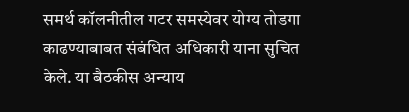समर्थ कॉलनीतील गटर समस्येवर योग्य तोडगा काढण्याबाबत संबंधित अधिकारी याना सुचित केले. या बैठकीस अन्याय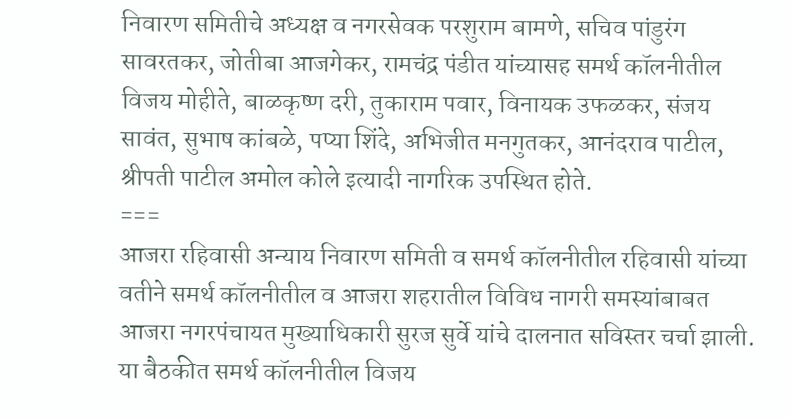निवारण समितीचे अध्यक्ष व नगरसेवक परशुराम बामणे, सचिव पांडुरंग सावरतकर, जोतीबा आजगेकर, रामचंद्र पंडीत यांच्यासह समर्थ कॉलनीतील विजय मोहीते, बाळकृष्ण दरी, तुकाराम पवार, विनायक उफळकर, संजय सावंत, सुभाष कांबळे, पप्या शिंदे, अभिजीत मनगुतकर, आनंदराव पाटील, श्रीपती पाटील अमोल कोले इत्यादी नागरिक उपस्थित होते.
===
आजरा रहिवासी अन्याय निवारण समिती व समर्थ कॉलनीतील रहिवासी यांच्या वतीने समर्थ कॉलनीतील व आजरा शहरातील विविध नागरी समस्यांबाबत आजरा नगरपंचायत मुख्याधिकारी सुरज सुर्वे यांचे दालनात सविस्तर चर्चा झाली.
या बैठकीत समर्थ कॉलनीतील विजय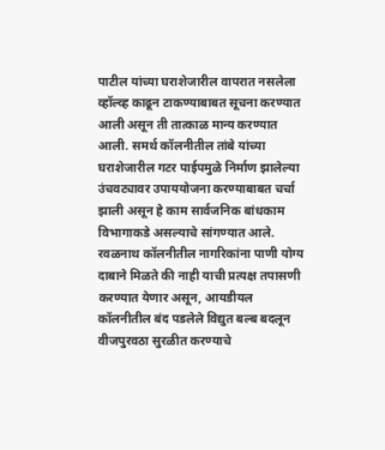पाटील यांच्या घराशेजारील वापरात नसलेला व्हॉल्व्ह काढून टाकण्याबाबत सूचना करण्यात आली असून ती तात्काळ मान्य करण्यात आली. समर्थ कॉलनीतील तांबे यांच्या घराशेजारील गटर पाईपमुळे निर्माण झालेल्या उंचवट्यावर उपाययोजना करण्याबाबत चर्चा झाली असून हे काम सार्वजनिक बांधकाम विभागाकडे असल्याचे सांगण्यात आले.
रवळनाथ कॉलनीतील नागरिकांना पाणी योग्य दाबाने मिळते की नाही याची प्रत्यक्ष तपासणी करण्यात येणार असून, आयडीयल कॉलनीतील बंद पडलेले विद्युत बल्ब बदलून वीजपुरवठा सुरळीत करण्याचे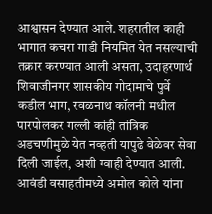आश्वासन देण्यात आले. शहरातील काही भागात कचरा गाडी नियमित येत नसल्याची तक्रार करण्यात आली असता, उदाहरणार्थ शिवाजीनगर शासकीय गोदामाचे पुर्वे कडील भाग, रवळनाथ कॉलनी मधील पारपोलकर गल्ली कांही तांत्रिक अडचणीमुळे येत नव्हती यापुढे वेळेवर सेवा दिली जाईल, अशी ग्वाही देण्यात आली. आवंडी वसाहतीमध्ये अमोल कोले यांना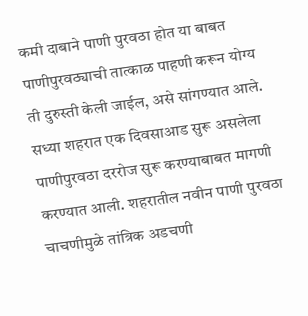कमी दाबाने पाणी पुरवठा होत या बाबत पाणीपुरवठ्याची तात्काळ पाहणी करून योग्य ती दुरुस्ती केली जाईल, असे सांगण्यात आले.
सध्या शहरात एक दिवसाआड सुरू असलेला पाणीपुरवठा दररोज सुरू करण्याबाबत मागणी करण्यात आली. शहरातील नवीन पाणी पुरवठा चाचणीमुळे तांत्रिक अडचणी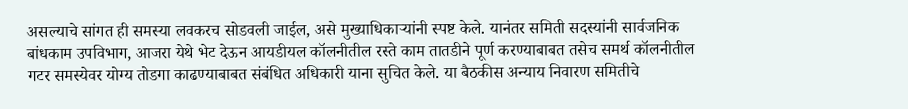असल्याचे सांगत ही समस्या लवकरच सोडवली जाईल, असे मुख्याधिकाऱ्यांनी स्पष्ट केले. यानंतर समिती सदस्यांनी सार्वजनिक बांधकाम उपविभाग, आजरा येथे भेट देऊन आयडीयल कॉलनीतील रस्ते काम तातडीने पूर्ण करण्याबाबत तसेच समर्थ कॉलनीतील गटर समस्येवर योग्य तोडगा काढण्याबाबत संबंधित अधिकारी याना सुचित केले. या बैठकीस अन्याय निवारण समितीचे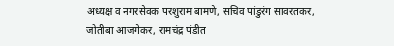अध्यक्ष व नगरसेवक परशुराम बामणे, सचिव पांडुरंग सावरतकर, जोतीबा आजगेकर, रामचंद्र पंडीत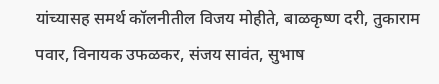यांच्यासह समर्थ कॉलनीतील विजय मोहीते, बाळकृष्ण दरी, तुकाराम पवार, विनायक उफळकर, संजय सावंत, सुभाष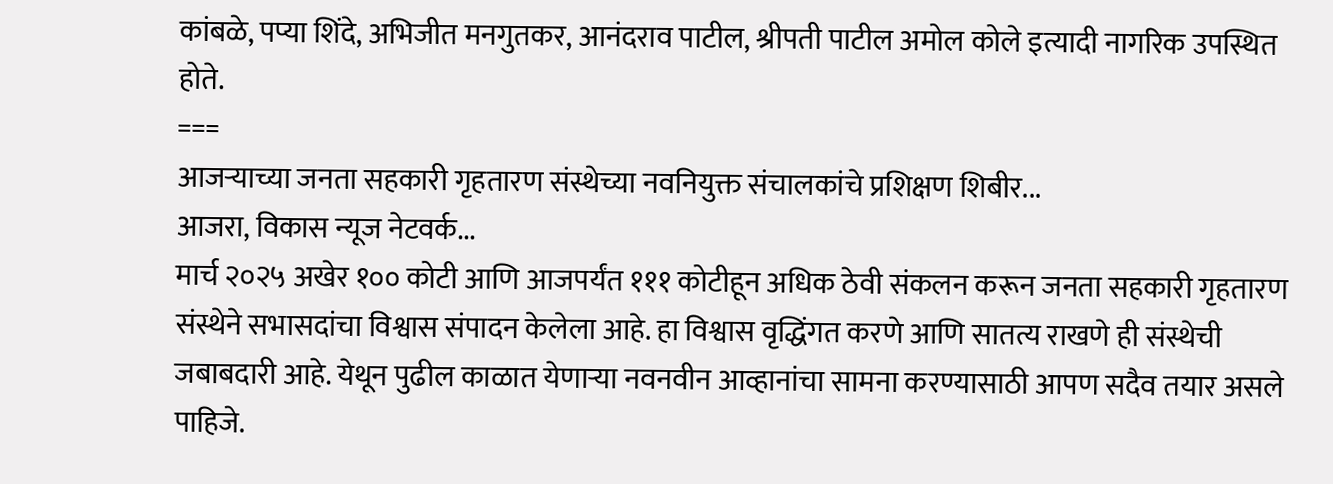कांबळे, पप्या शिंदे, अभिजीत मनगुतकर, आनंदराव पाटील, श्रीपती पाटील अमोल कोले इत्यादी नागरिक उपस्थित होते.
===
आजऱ्याच्या जनता सहकारी गृहतारण संस्थेच्या नवनियुक्त संचालकांचे प्रशिक्षण शिबीर...
आजरा, विकास न्यूज नेटवर्क...
मार्च २०२५ अखेर १०० कोटी आणि आजपर्यंत १११ कोटीहून अधिक ठेवी संकलन करून जनता सहकारी गृहतारण संस्थेने सभासदांचा विश्वास संपादन केलेला आहे. हा विश्वास वृद्धिंगत करणे आणि सातत्य राखणे ही संस्थेची जबाबदारी आहे. येथून पुढील काळात येणाऱ्या नवनवीन आव्हानांचा सामना करण्यासाठी आपण सदैव तयार असले पाहिजे.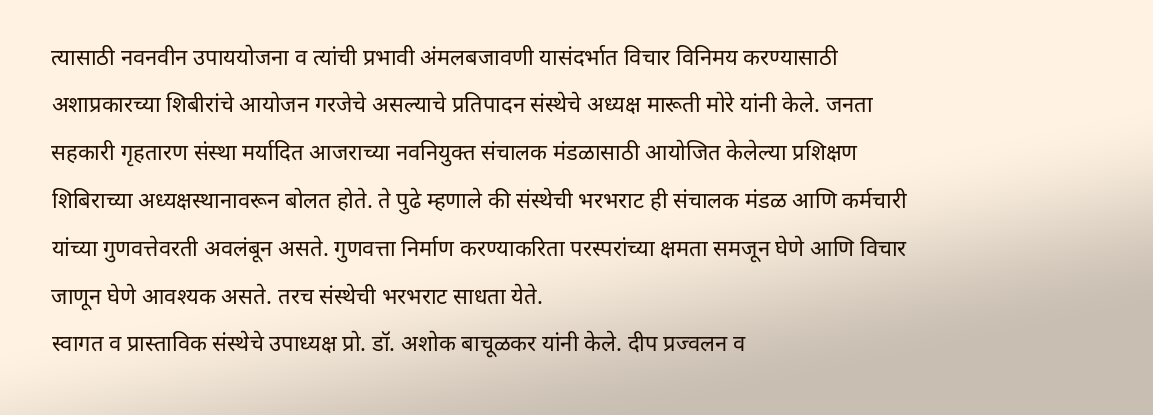त्यासाठी नवनवीन उपाययोजना व त्यांची प्रभावी अंमलबजावणी यासंदर्भात विचार विनिमय करण्यासाठी अशाप्रकारच्या शिबीरांचे आयोजन गरजेचे असल्याचे प्रतिपादन संस्थेचे अध्यक्ष मारूती मोरे यांनी केले. जनता सहकारी गृहतारण संस्था मर्यादित आजराच्या नवनियुक्त संचालक मंडळासाठी आयोजित केलेल्या प्रशिक्षण शिबिराच्या अध्यक्षस्थानावरून बोलत होते. ते पुढे म्हणाले की संस्थेची भरभराट ही संचालक मंडळ आणि कर्मचारी यांच्या गुणवत्तेवरती अवलंबून असते. गुणवत्ता निर्माण करण्याकरिता परस्परांच्या क्षमता समजून घेणे आणि विचार जाणून घेणे आवश्यक असते. तरच संस्थेची भरभराट साधता येते.
स्वागत व प्रास्ताविक संस्थेचे उपाध्यक्ष प्रो. डॉ. अशोक बाचूळकर यांनी केले. दीप प्रज्वलन व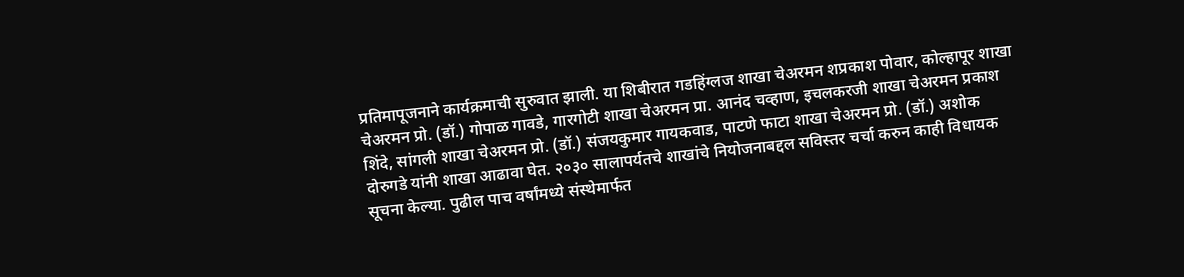प्रतिमापूजनाने कार्यक्रमाची सुरुवात झाली. या शिबीरात गडहिंग्लज शाखा चेअरमन शप्रकाश पोवार, कोल्हापूर शाखा चेअरमन प्रो. (डॉ.) गोपाळ गावडे, गारगोटी शाखा चेअरमन प्रा. आनंद चव्हाण, इचलकरजी शाखा चेअरमन प्रकाश शिंदे, सांगली शाखा चेअरमन प्रो. (डॉ.) संजयकुमार गायकवाड, पाटणे फाटा शाखा चेअरमन प्रो. (डॉ.) अशोक दोरुगडे यांनी शाखा आढावा घेत. २०३० सालापर्यतचे शाखांचे नियोजनाबद्दल सविस्तर चर्चा करुन काही विधायक सूचना केल्या. पुढील पाच वर्षांमध्ये संस्थेमार्फत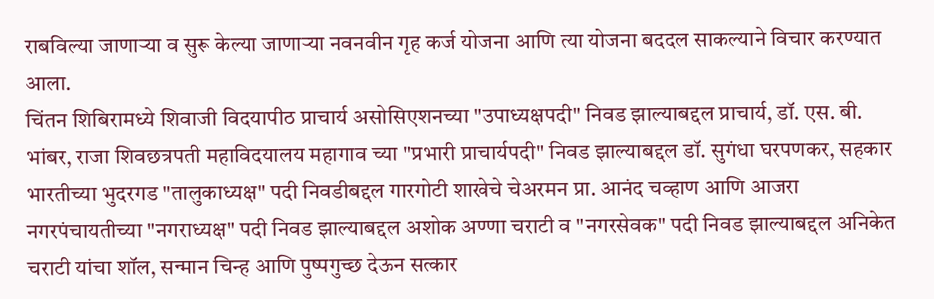राबविल्या जाणाऱ्या व सुरू केल्या जाणाऱ्या नवनवीन गृह कर्ज योजना आणि त्या योजना बददल साकल्याने विचार करण्यात आला.
चिंतन शिबिरामध्ये शिवाजी विदयापीठ प्राचार्य असोसिएशनच्या "उपाध्यक्षपदी" निवड झाल्याबद्दल प्राचार्य, डॉ. एस. बी. भांबर, राजा शिवछत्रपती महाविदयालय महागाव च्या "प्रभारी प्राचार्यपदी" निवड झाल्याबद्दल डॉ. सुगंधा घरपणकर, सहकार भारतीच्या भुदरगड "तालुकाध्यक्ष" पदी निवडीबद्दल गारगोटी शाखेचे चेअरमन प्रा. आनंद चव्हाण आणि आजरा नगरपंचायतीच्या "नगराध्यक्ष" पदी निवड झाल्याबद्दल अशोक अण्णा चराटी व "नगरसेवक" पदी निवड झाल्याबद्दल अनिकेत चराटी यांचा शॉल, सन्मान चिन्ह आणि पुष्पगुच्छ देऊन सत्कार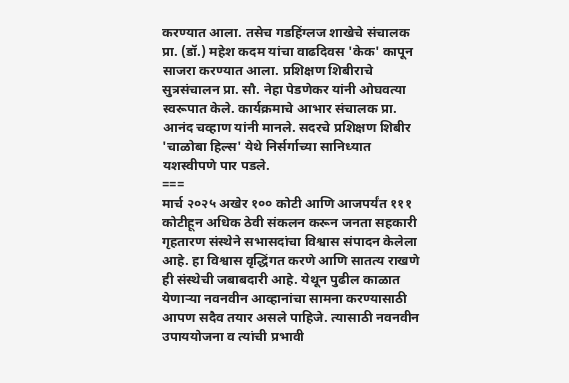करण्यात आला. तसेच गडहिंग्लज शाखेचे संचालक प्रा. (डॉ.) महेश कदम यांचा वाढदिवस 'केक' कापून साजरा करण्यात आला. प्रशिक्षण शिबीराचे सुत्रसंचालन प्रा. सौ. नेहा पेडणेकर यांनी ओघवत्या स्वरूपात केले. कार्यक्रमाचे आभार संचालक प्रा. आनंद चव्हाण यांनी मानले. सदरचे प्रशिक्षण शिबीर 'चाळोबा हिल्स' येथे निर्सर्गाच्या सानिध्यात यशस्वीपणे पार पडले.
===
मार्च २०२५ अखेर १०० कोटी आणि आजपर्यंत १११ कोटीहून अधिक ठेवी संकलन करून जनता सहकारी गृहतारण संस्थेने सभासदांचा विश्वास संपादन केलेला आहे. हा विश्वास वृद्धिंगत करणे आणि सातत्य राखणे ही संस्थेची जबाबदारी आहे. येथून पुढील काळात येणाऱ्या नवनवीन आव्हानांचा सामना करण्यासाठी आपण सदैव तयार असले पाहिजे. त्यासाठी नवनवीन उपाययोजना व त्यांची प्रभावी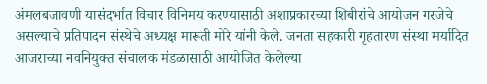अंमलबजावणी यासंदर्भात विचार विनिमय करण्यासाठी अशाप्रकारच्या शिबीरांचे आयोजन गरजेचे असल्याचे प्रतिपादन संस्थेचे अध्यक्ष मारूती मोरे यांनी केले. जनता सहकारी गृहतारण संस्था मर्यादित आजराच्या नवनियुक्त संचालक मंडळासाठी आयोजित केलेल्या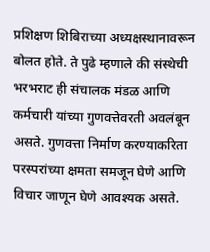प्रशिक्षण शिबिराच्या अध्यक्षस्थानावरून बोलत होते. ते पुढे म्हणाले की संस्थेची भरभराट ही संचालक मंडळ आणि कर्मचारी यांच्या गुणवत्तेवरती अवलंबून असते. गुणवत्ता निर्माण करण्याकरिता परस्परांच्या क्षमता समजून घेणे आणि विचार जाणून घेणे आवश्यक असते.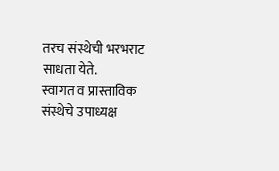तरच संस्थेची भरभराट साधता येते.
स्वागत व प्रास्ताविक संस्थेचे उपाध्यक्ष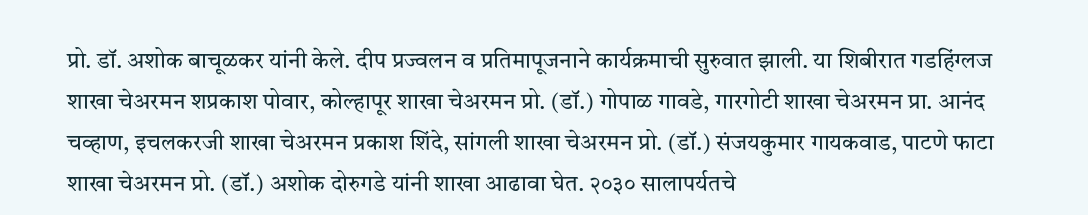प्रो. डॉ. अशोक बाचूळकर यांनी केले. दीप प्रज्वलन व प्रतिमापूजनाने कार्यक्रमाची सुरुवात झाली. या शिबीरात गडहिंग्लज शाखा चेअरमन शप्रकाश पोवार, कोल्हापूर शाखा चेअरमन प्रो. (डॉ.) गोपाळ गावडे, गारगोटी शाखा चेअरमन प्रा. आनंद चव्हाण, इचलकरजी शाखा चेअरमन प्रकाश शिंदे, सांगली शाखा चेअरमन प्रो. (डॉ.) संजयकुमार गायकवाड, पाटणे फाटा शाखा चेअरमन प्रो. (डॉ.) अशोक दोरुगडे यांनी शाखा आढावा घेत. २०३० सालापर्यतचे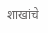शाखांचे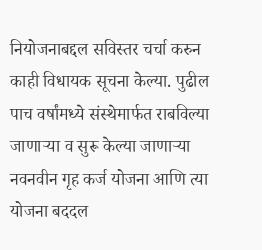नियोजनाबद्दल सविस्तर चर्चा करुन काही विधायक सूचना केल्या. पुढील पाच वर्षांमध्ये संस्थेमार्फत राबविल्या जाणाऱ्या व सुरू केल्या जाणाऱ्या नवनवीन गृह कर्ज योजना आणि त्या योजना बददल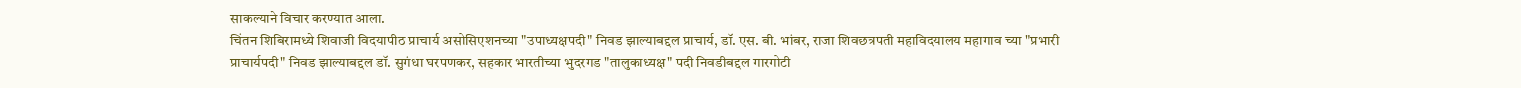साकल्याने विचार करण्यात आला.
चिंतन शिबिरामध्ये शिवाजी विदयापीठ प्राचार्य असोसिएशनच्या "उपाध्यक्षपदी" निवड झाल्याबद्दल प्राचार्य, डॉ. एस. बी. भांबर, राजा शिवछत्रपती महाविदयालय महागाव च्या "प्रभारी प्राचार्यपदी" निवड झाल्याबद्दल डॉ. सुगंधा घरपणकर, सहकार भारतीच्या भुदरगड "तालुकाध्यक्ष" पदी निवडीबद्दल गारगोटी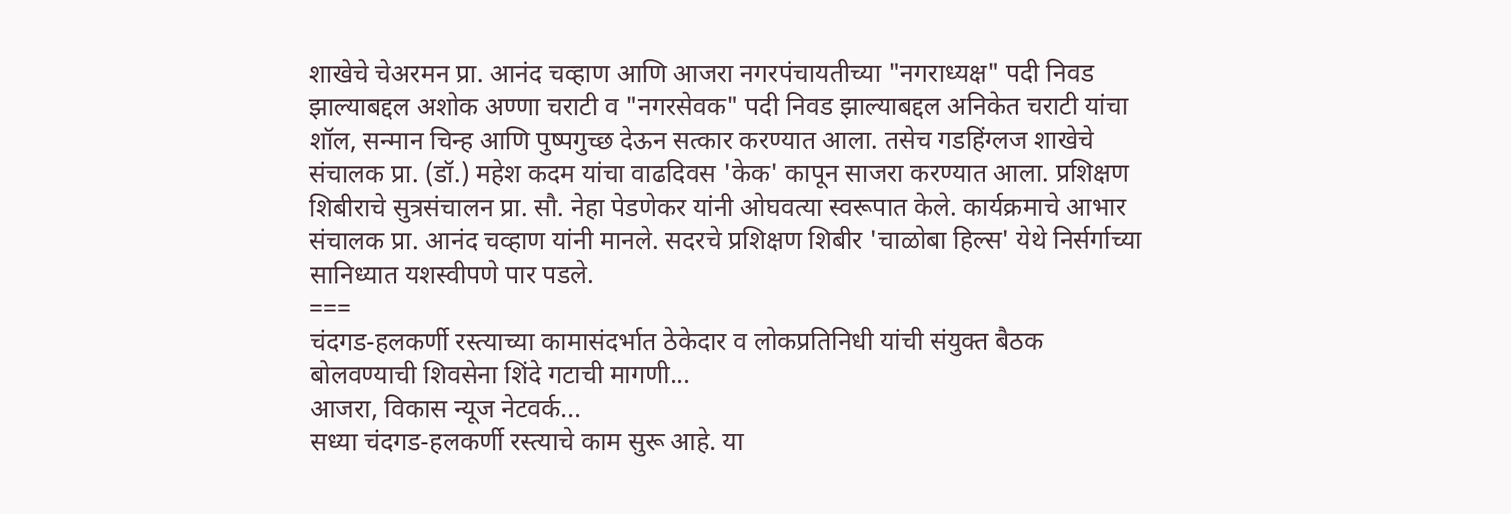शाखेचे चेअरमन प्रा. आनंद चव्हाण आणि आजरा नगरपंचायतीच्या "नगराध्यक्ष" पदी निवड झाल्याबद्दल अशोक अण्णा चराटी व "नगरसेवक" पदी निवड झाल्याबद्दल अनिकेत चराटी यांचा शॉल, सन्मान चिन्ह आणि पुष्पगुच्छ देऊन सत्कार करण्यात आला. तसेच गडहिंग्लज शाखेचे संचालक प्रा. (डॉ.) महेश कदम यांचा वाढदिवस 'केक' कापून साजरा करण्यात आला. प्रशिक्षण शिबीराचे सुत्रसंचालन प्रा. सौ. नेहा पेडणेकर यांनी ओघवत्या स्वरूपात केले. कार्यक्रमाचे आभार संचालक प्रा. आनंद चव्हाण यांनी मानले. सदरचे प्रशिक्षण शिबीर 'चाळोबा हिल्स' येथे निर्सर्गाच्या सानिध्यात यशस्वीपणे पार पडले.
===
चंदगड-हलकर्णी रस्त्याच्या कामासंदर्भात ठेकेदार व लोकप्रतिनिधी यांची संयुक्त बैठक बोलवण्याची शिवसेना शिंदे गटाची मागणी...
आजरा, विकास न्यूज नेटवर्क...
सध्या चंदगड-हलकर्णी रस्त्याचे काम सुरू आहे. या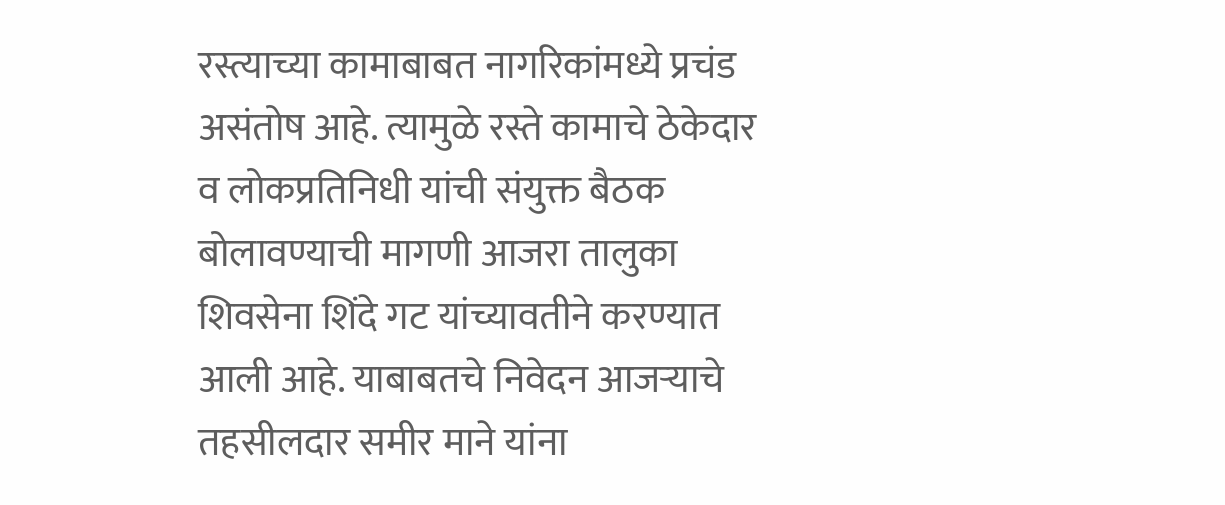रस्त्याच्या कामाबाबत नागरिकांमध्ये प्रचंड असंतोष आहे. त्यामुळे रस्ते कामाचे ठेकेदार व लोकप्रतिनिधी यांची संयुक्त बैठक बोलावण्याची मागणी आजरा तालुका शिवसेना शिंदे गट यांच्यावतीने करण्यात आली आहे. याबाबतचे निवेदन आजऱ्याचे तहसीलदार समीर माने यांना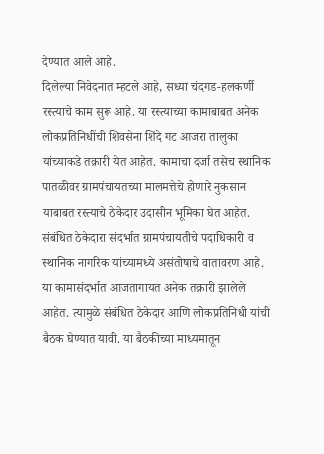देण्यात आले आहे.
दिलेल्या निवेदनात म्हटले आहे, सध्या चंदगड-हलकर्णी रस्त्याचे काम सुरू आहे. या रस्त्याच्या कामाबाबत अनेक लोकप्रतिनिधींची शिवसेना शिंदे गट आजरा तालुका यांच्याकडे तक्रारी येत आहेत. कामाचा दर्जा तसेच स्थानिक पातळीवर ग्रामपंचायतच्या मालमत्तेचे होणारे नुकसान याबाबत रस्त्याचे ठेकेदार उदासीन भूमिका घेत आहेत. संबंधित ठेकेदारा संदर्भात ग्रामपंचायतीचे पदाधिकारी व स्थानिक नागरिक यांच्यामध्ये असंतोषाचे वातावरण आहे. या कामासंदर्भात आजतागायत अनेक तक्रारी झालेले आहेत. त्यामुळे संबंधित ठेकेदार आणि लोकप्रतिनिधी यांची बैठक घेण्यात यावी. या बैठकीच्या माध्यमातून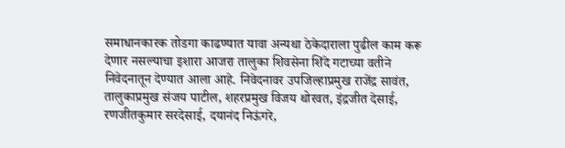समाधानकारक तोडगा काढण्यात यावा अन्यथा ठेकेदाराला पुढील काम करू देणार नसल्याचा इशारा आजरा तालुका शिवसेना शिंदे गटाच्या वतीने निवेदनातून देण्यात आला आहे. निवेदनावर उपजिल्हाप्रमुख राजेंद्र सावंत, तालुकाप्रमुख संजय पाटील, शहरप्रमुख विजय थोरवत, इंद्रजीत देसाई, रणजीतकुमार सरदेसाई, दयानंद निऊंगरे,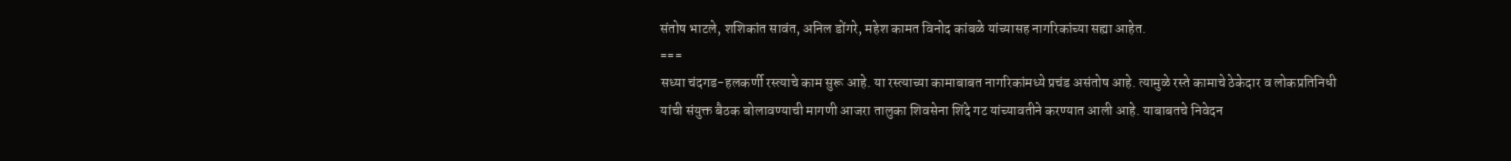संतोष भाटले, शशिकांत सावंत, अनिल डोंगरे, महेश कामत विनोद कांबळे यांच्यासह नागरिकांच्या सह्या आहेत.
===
सध्या चंदगड-हलकर्णी रस्त्याचे काम सुरू आहे. या रस्त्याच्या कामाबाबत नागरिकांमध्ये प्रचंड असंतोष आहे. त्यामुळे रस्ते कामाचे ठेकेदार व लोकप्रतिनिधी यांची संयुक्त बैठक बोलावण्याची मागणी आजरा तालुका शिवसेना शिंदे गट यांच्यावतीने करण्यात आली आहे. याबाबतचे निवेदन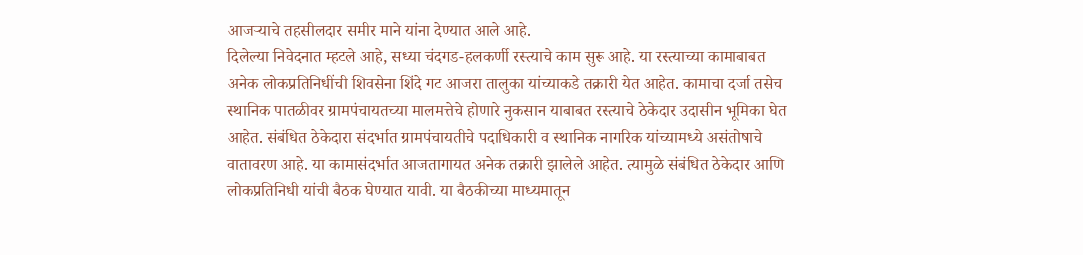आजऱ्याचे तहसीलदार समीर माने यांना देण्यात आले आहे.
दिलेल्या निवेदनात म्हटले आहे, सध्या चंदगड-हलकर्णी रस्त्याचे काम सुरू आहे. या रस्त्याच्या कामाबाबत अनेक लोकप्रतिनिधींची शिवसेना शिंदे गट आजरा तालुका यांच्याकडे तक्रारी येत आहेत. कामाचा दर्जा तसेच स्थानिक पातळीवर ग्रामपंचायतच्या मालमत्तेचे होणारे नुकसान याबाबत रस्त्याचे ठेकेदार उदासीन भूमिका घेत आहेत. संबंधित ठेकेदारा संदर्भात ग्रामपंचायतीचे पदाधिकारी व स्थानिक नागरिक यांच्यामध्ये असंतोषाचे वातावरण आहे. या कामासंदर्भात आजतागायत अनेक तक्रारी झालेले आहेत. त्यामुळे संबंधित ठेकेदार आणि लोकप्रतिनिधी यांची बैठक घेण्यात यावी. या बैठकीच्या माध्यमातून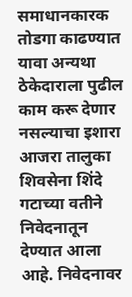समाधानकारक तोडगा काढण्यात यावा अन्यथा ठेकेदाराला पुढील काम करू देणार नसल्याचा इशारा आजरा तालुका शिवसेना शिंदे गटाच्या वतीने निवेदनातून देण्यात आला आहे. निवेदनावर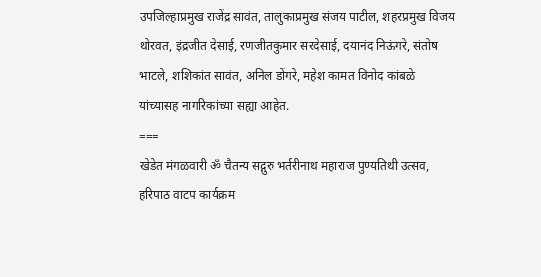उपजिल्हाप्रमुख राजेंद्र सावंत, तालुकाप्रमुख संजय पाटील, शहरप्रमुख विजय थोरवत, इंद्रजीत देसाई, रणजीतकुमार सरदेसाई, दयानंद निऊंगरे, संतोष भाटले, शशिकांत सावंत, अनिल डोंगरे, महेश कामत विनोद कांबळे यांच्यासह नागरिकांच्या सह्या आहेत.
===
खेडेत मंगळवारी ॐ चैतन्य सद्गुरु भर्तरीनाथ महाराज पुण्यतिथी उत्सव, हरिपाठ वाटप कार्यक्रम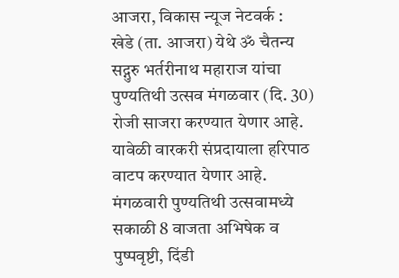आजरा, विकास न्यूज नेटवर्क :
खेडे (ता. आजरा) येथे ॐ चैतन्य सद्गुरु भर्तरीनाथ महाराज यांचा पुण्यतिथी उत्सव मंगळवार (दि. 30) रोजी साजरा करण्यात येणार आहे. यावेळी वारकरी संप्रदायाला हरिपाठ वाटप करण्यात येणार आहे.
मंगळवारी पुण्यतिथी उत्सवामध्ये सकाळी 8 वाजता अभिषेक व पुष्पवृष्टी, दिंडी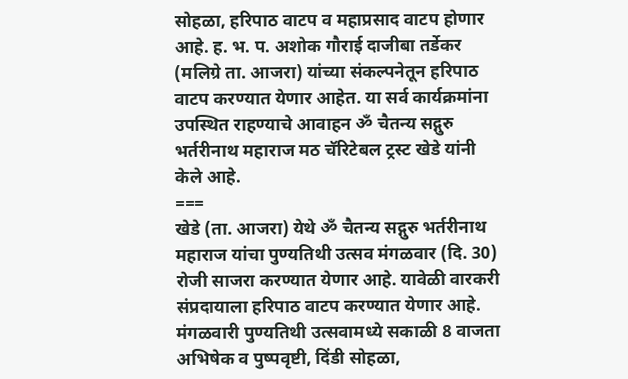सोहळा, हरिपाठ वाटप व महाप्रसाद वाटप होणार आहे. ह. भ. प. अशोक गौराई दाजीबा तर्डेकर (मलिग्रे ता. आजरा) यांच्या संकल्पनेतून हरिपाठ वाटप करण्यात येणार आहेत. या सर्व कार्यक्रमांना उपस्थित राहण्याचे आवाहन ॐ चैतन्य सद्गुरु भर्तरीनाथ महाराज मठ चॅरिटेबल ट्रस्ट खेडे यांनी केले आहे.
===
खेडे (ता. आजरा) येथे ॐ चैतन्य सद्गुरु भर्तरीनाथ महाराज यांचा पुण्यतिथी उत्सव मंगळवार (दि. 30) रोजी साजरा करण्यात येणार आहे. यावेळी वारकरी संप्रदायाला हरिपाठ वाटप करण्यात येणार आहे.
मंगळवारी पुण्यतिथी उत्सवामध्ये सकाळी 8 वाजता अभिषेक व पुष्पवृष्टी, दिंडी सोहळा,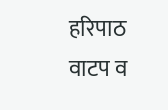हरिपाठ वाटप व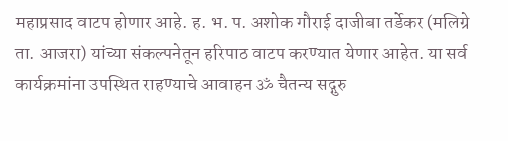महाप्रसाद वाटप होणार आहे. ह. भ. प. अशोक गौराई दाजीबा तर्डेकर (मलिग्रे ता. आजरा) यांच्या संकल्पनेतून हरिपाठ वाटप करण्यात येणार आहेत. या सर्व कार्यक्रमांना उपस्थित राहण्याचे आवाहन ॐ चैतन्य सद्गुरु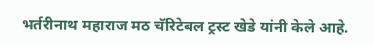भर्तरीनाथ महाराज मठ चॅरिटेबल ट्रस्ट खेडे यांनी केले आहे.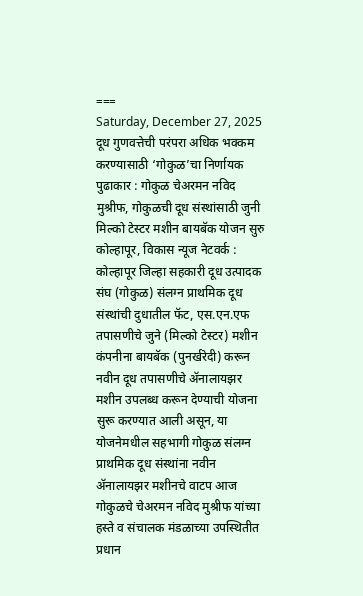===
Saturday, December 27, 2025
दूध गुणवत्तेची परंपरा अधिक भक्कम करण्यासाठी ‘गोकुळ’चा निर्णायक पुढाकार : गोकुळ चेअरमन नविद मुश्रीफ, गोकुळची दूध संस्थांसाठी जुनी मिल्को टेस्टर मशीन बायबॅक योजन सुरु
कोल्हापूर, विकास न्यूज नेटवर्क :
कोल्हापूर जिल्हा सहकारी दूध उत्पादक संघ (गोकुळ) संलग्न प्राथमिक दूध संस्थांची दुधातील फॅट, एस.एन.एफ तपासणीचे जुने (मिल्को टेस्टर) मशीन कंपनीना बायबॅक (पुनर्खरेदी) करून नवीन दूध तपासणीचे ॲनालायझर मशीन उपलब्ध करून देण्याची योजना सुरू करण्यात आली असून, या योजनेमधील सहभागी गोकुळ संलग्न प्राथमिक दूध संस्थांना नवीन ॲनालायझर मशीनचे वाटप आज गोकुळचे चेअरमन नविद मुश्रीफ यांच्या हस्ते व संचालक मंडळाच्या उपस्थितीत प्रधान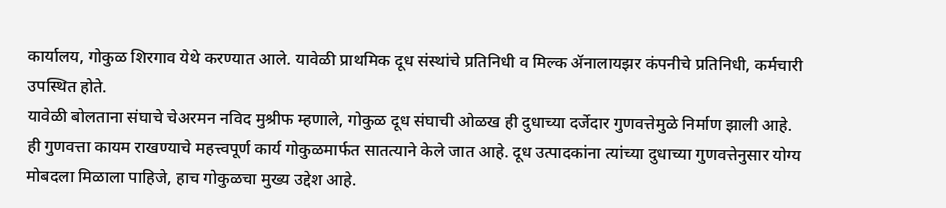कार्यालय, गोकुळ शिरगाव येथे करण्यात आले. यावेळी प्राथमिक दूध संस्थांचे प्रतिनिधी व मिल्क ॲनालायझर कंपनीचे प्रतिनिधी, कर्मचारी उपस्थित होते.
यावेळी बोलताना संघाचे चेअरमन नविद मुश्रीफ म्हणाले, गोकुळ दूध संघाची ओळख ही दुधाच्या दर्जेदार गुणवत्तेमुळे निर्माण झाली आहे. ही गुणवत्ता कायम राखण्याचे महत्त्वपूर्ण कार्य गोकुळमार्फत सातत्याने केले जात आहे. दूध उत्पादकांना त्यांच्या दुधाच्या गुणवत्तेनुसार योग्य मोबदला मिळाला पाहिजे, हाच गोकुळचा मुख्य उद्देश आहे.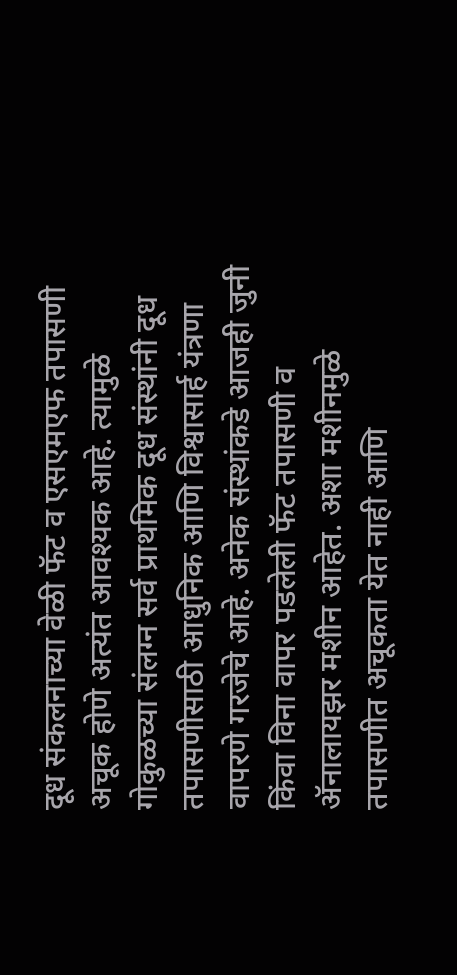दूध संकलनाच्या वेळी फॅट व एसएमएफ तपासणी अचूक होणे अत्यंत आवश्यक आहे. त्यामुळे गोकुळच्या संलग्न सर्व प्राथमिक दूध संस्थांनी दूध तपासणीसाठी आधुनिक आणि विश्वासार्ह यंत्रणा वापरणे गरजेचे आहे. अनेक संस्थांकडे आजही जुनी किंवा विना वापर पडलेली फॅट तपासणी व ॲनालायझर मशीन आहेत. अशा मशीनमुळे तपासणीत अचूकता येत नाही आणि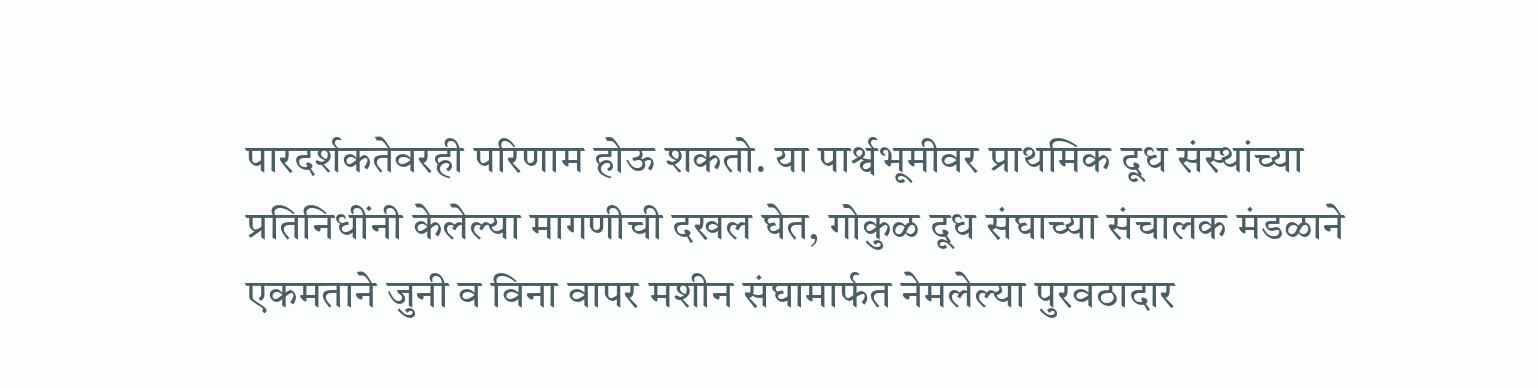पारदर्शकतेवरही परिणाम होऊ शकतो. या पार्श्वभूमीवर प्राथमिक दूध संस्थांच्या प्रतिनिधींनी केलेल्या मागणीची दखल घेत, गोकुळ दूध संघाच्या संचालक मंडळाने एकमताने जुनी व विना वापर मशीन संघामार्फत नेमलेल्या पुरवठादार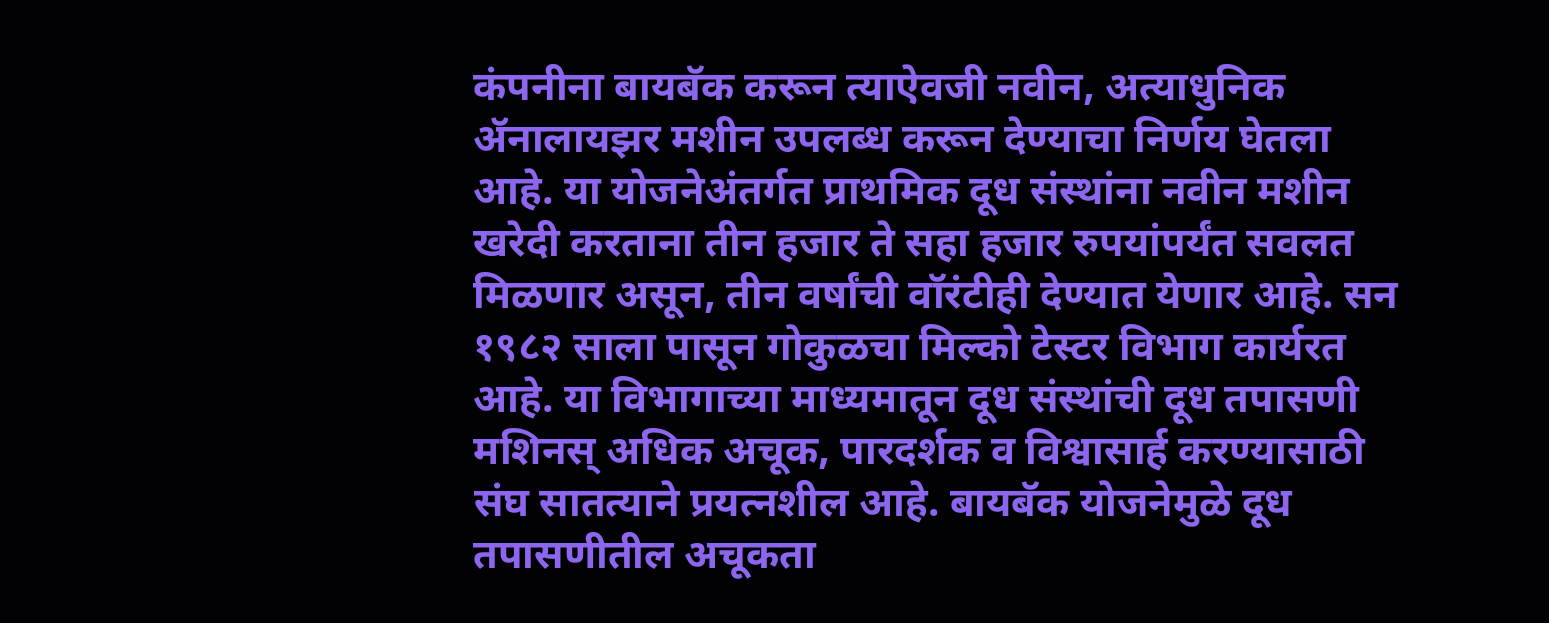कंपनीना बायबॅक करून त्याऐवजी नवीन, अत्याधुनिक ॲनालायझर मशीन उपलब्ध करून देण्याचा निर्णय घेतला आहे. या योजनेअंतर्गत प्राथमिक दूध संस्थांना नवीन मशीन खरेदी करताना तीन हजार ते सहा हजार रुपयांपर्यंत सवलत मिळणार असून, तीन वर्षांची वॉरंटीही देण्यात येणार आहे. सन १९८२ साला पासून गोकुळचा मिल्को टेस्टर विभाग कार्यरत आहे. या विभागाच्या माध्यमातून दूध संस्थांची दूध तपासणी मशिनस् अधिक अचूक, पारदर्शक व विश्वासार्ह करण्यासाठी संघ सातत्याने प्रयत्नशील आहे. बायबॅक योजनेमुळे दूध तपासणीतील अचूकता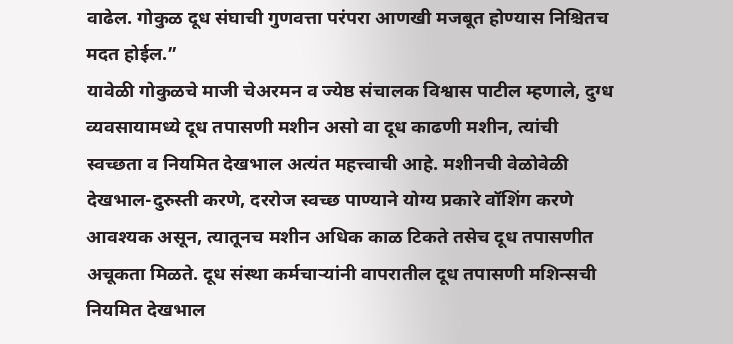वाढेल. गोकुळ दूध संघाची गुणवत्ता परंपरा आणखी मजबूत होण्यास निश्चितच मदत होईल.”
यावेळी गोकुळचे माजी चेअरमन व ज्येष्ठ संचालक विश्वास पाटील म्हणाले, दुग्ध व्यवसायामध्ये दूध तपासणी मशीन असो वा दूध काढणी मशीन, त्यांची स्वच्छता व नियमित देखभाल अत्यंत महत्त्वाची आहे. मशीनची वेळोवेळी देखभाल-दुरुस्ती करणे, दररोज स्वच्छ पाण्याने योग्य प्रकारे वॉशिंग करणे आवश्यक असून, त्यातूनच मशीन अधिक काळ टिकते तसेच दूध तपासणीत अचूकता मिळते. दूध संस्था कर्मचाऱ्यांनी वापरातील दूध तपासणी मशिन्सची नियमित देखभाल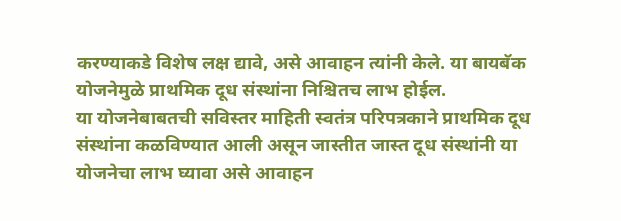करण्याकडे विशेष लक्ष द्यावे, असे आवाहन त्यांनी केले. या बायबॅक योजनेमुळे प्राथमिक दूध संस्थांना निश्चितच लाभ होईल.
या योजनेबाबतची सविस्तर माहिती स्वतंत्र परिपत्रकाने प्राथमिक दूध संस्थांना कळविण्यात आली असून जास्तीत जास्त दूध संस्थांनी या योजनेचा लाभ घ्यावा असे आवाहन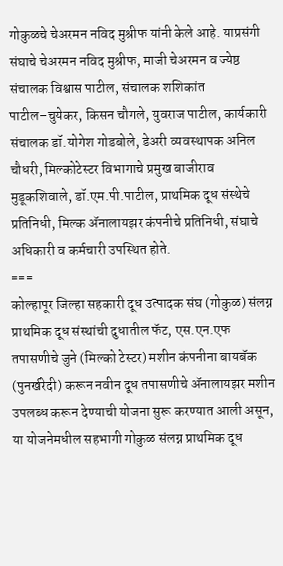गोकुळचे चेअरमन नविद मुश्रीफ यांनी केले आहे. याप्रसंगी संघाचे चेअरमन नविद मुश्रीफ, माजी चेअरमन व ज्येष्ठ संचालक विश्वास पाटील, संचालक शशिकांत पाटील–चुयेकर, किसन चौगले, युवराज पाटील, कार्यकारी संचालक डॉ.योगेश गोडबोले, डेअरी व्यवस्थापक अनिल चौधरी, मिल्कोटेस्टर विभागाचे प्रमुख बाजीराव मुडूकशिवाले, डॉ.एम.पी.पाटील, प्राथमिक दूध संस्थेचे प्रतिनिधी, मिल्क ॲनालायझर कंपनीचे प्रतिनिधी, संघाचे अधिकारी व कर्मचारी उपस्थित होते.
===
कोल्हापूर जिल्हा सहकारी दूध उत्पादक संघ (गोकुळ) संलग्न प्राथमिक दूध संस्थांची दुधातील फॅट, एस.एन.एफ तपासणीचे जुने (मिल्को टेस्टर) मशीन कंपनीना बायबॅक (पुनर्खरेदी) करून नवीन दूध तपासणीचे ॲनालायझर मशीन उपलब्ध करून देण्याची योजना सुरू करण्यात आली असून, या योजनेमधील सहभागी गोकुळ संलग्न प्राथमिक दूध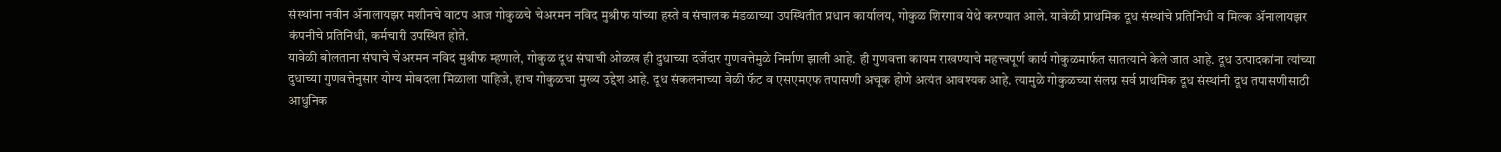संस्थांना नवीन ॲनालायझर मशीनचे वाटप आज गोकुळचे चेअरमन नविद मुश्रीफ यांच्या हस्ते व संचालक मंडळाच्या उपस्थितीत प्रधान कार्यालय, गोकुळ शिरगाव येथे करण्यात आले. यावेळी प्राथमिक दूध संस्थांचे प्रतिनिधी व मिल्क ॲनालायझर कंपनीचे प्रतिनिधी, कर्मचारी उपस्थित होते.
यावेळी बोलताना संघाचे चेअरमन नविद मुश्रीफ म्हणाले, गोकुळ दूध संघाची ओळख ही दुधाच्या दर्जेदार गुणवत्तेमुळे निर्माण झाली आहे. ही गुणवत्ता कायम राखण्याचे महत्त्वपूर्ण कार्य गोकुळमार्फत सातत्याने केले जात आहे. दूध उत्पादकांना त्यांच्या दुधाच्या गुणवत्तेनुसार योग्य मोबदला मिळाला पाहिजे, हाच गोकुळचा मुख्य उद्देश आहे. दूध संकलनाच्या वेळी फॅट व एसएमएफ तपासणी अचूक होणे अत्यंत आवश्यक आहे. त्यामुळे गोकुळच्या संलग्न सर्व प्राथमिक दूध संस्थांनी दूध तपासणीसाठी आधुनिक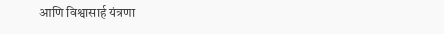आणि विश्वासार्ह यंत्रणा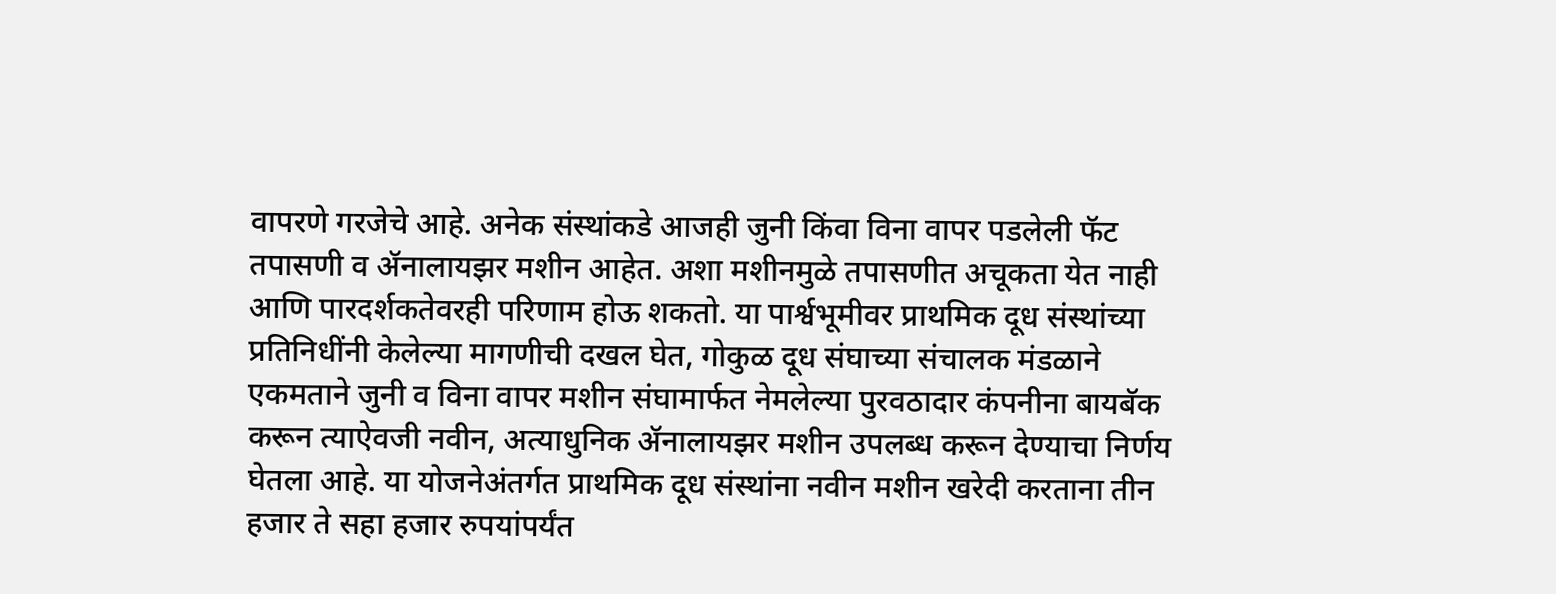वापरणे गरजेचे आहे. अनेक संस्थांकडे आजही जुनी किंवा विना वापर पडलेली फॅट तपासणी व ॲनालायझर मशीन आहेत. अशा मशीनमुळे तपासणीत अचूकता येत नाही आणि पारदर्शकतेवरही परिणाम होऊ शकतो. या पार्श्वभूमीवर प्राथमिक दूध संस्थांच्या प्रतिनिधींनी केलेल्या मागणीची दखल घेत, गोकुळ दूध संघाच्या संचालक मंडळाने एकमताने जुनी व विना वापर मशीन संघामार्फत नेमलेल्या पुरवठादार कंपनीना बायबॅक करून त्याऐवजी नवीन, अत्याधुनिक ॲनालायझर मशीन उपलब्ध करून देण्याचा निर्णय घेतला आहे. या योजनेअंतर्गत प्राथमिक दूध संस्थांना नवीन मशीन खरेदी करताना तीन हजार ते सहा हजार रुपयांपर्यंत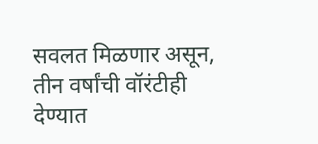सवलत मिळणार असून, तीन वर्षांची वॉरंटीही देण्यात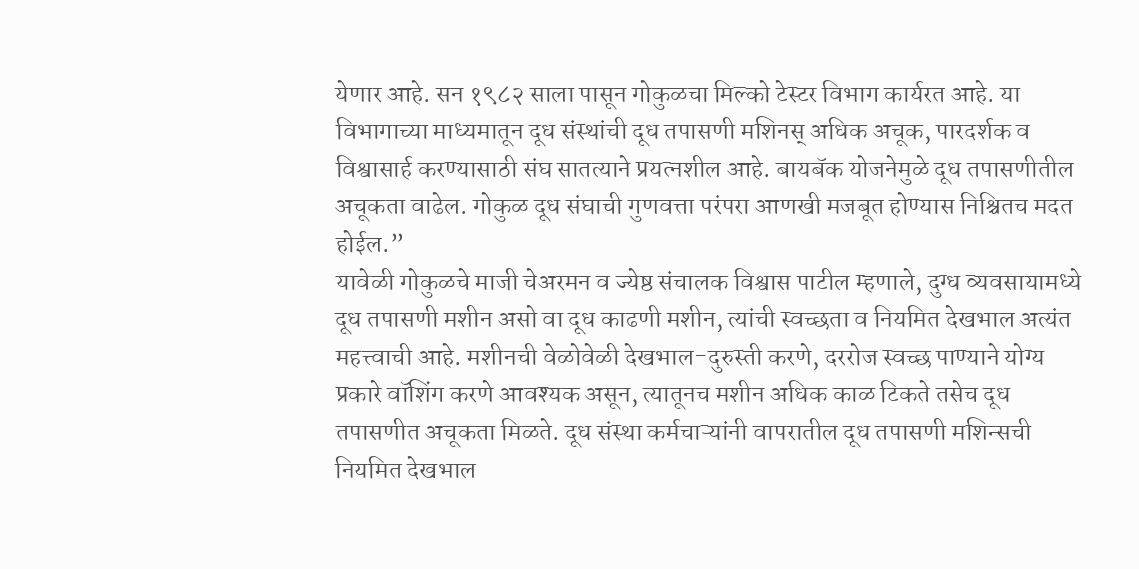येणार आहे. सन १९८२ साला पासून गोकुळचा मिल्को टेस्टर विभाग कार्यरत आहे. या विभागाच्या माध्यमातून दूध संस्थांची दूध तपासणी मशिनस् अधिक अचूक, पारदर्शक व विश्वासार्ह करण्यासाठी संघ सातत्याने प्रयत्नशील आहे. बायबॅक योजनेमुळे दूध तपासणीतील अचूकता वाढेल. गोकुळ दूध संघाची गुणवत्ता परंपरा आणखी मजबूत होण्यास निश्चितच मदत होईल.”
यावेळी गोकुळचे माजी चेअरमन व ज्येष्ठ संचालक विश्वास पाटील म्हणाले, दुग्ध व्यवसायामध्ये दूध तपासणी मशीन असो वा दूध काढणी मशीन, त्यांची स्वच्छता व नियमित देखभाल अत्यंत महत्त्वाची आहे. मशीनची वेळोवेळी देखभाल-दुरुस्ती करणे, दररोज स्वच्छ पाण्याने योग्य प्रकारे वॉशिंग करणे आवश्यक असून, त्यातूनच मशीन अधिक काळ टिकते तसेच दूध तपासणीत अचूकता मिळते. दूध संस्था कर्मचाऱ्यांनी वापरातील दूध तपासणी मशिन्सची नियमित देखभाल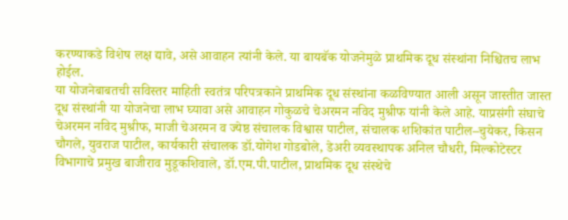करण्याकडे विशेष लक्ष द्यावे, असे आवाहन त्यांनी केले. या बायबॅक योजनेमुळे प्राथमिक दूध संस्थांना निश्चितच लाभ होईल.
या योजनेबाबतची सविस्तर माहिती स्वतंत्र परिपत्रकाने प्राथमिक दूध संस्थांना कळविण्यात आली असून जास्तीत जास्त दूध संस्थांनी या योजनेचा लाभ घ्यावा असे आवाहन गोकुळचे चेअरमन नविद मुश्रीफ यांनी केले आहे. याप्रसंगी संघाचे चेअरमन नविद मुश्रीफ, माजी चेअरमन व ज्येष्ठ संचालक विश्वास पाटील, संचालक शशिकांत पाटील–चुयेकर, किसन चौगले, युवराज पाटील, कार्यकारी संचालक डॉ.योगेश गोडबोले, डेअरी व्यवस्थापक अनिल चौधरी, मिल्कोटेस्टर विभागाचे प्रमुख बाजीराव मुडूकशिवाले, डॉ.एम.पी.पाटील, प्राथमिक दूध संस्थेचे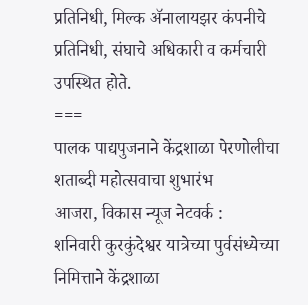प्रतिनिधी, मिल्क ॲनालायझर कंपनीचे प्रतिनिधी, संघाचे अधिकारी व कर्मचारी उपस्थित होते.
===
पालक पाद्यपुजनाने केंद्रशाळा पेरणोलीचा शताब्दी महोत्सवाचा शुभारंभ
आजरा, विकास न्यूज नेटवर्क :
शनिवारी कुरकुंदेश्वर यात्रेच्या पुर्वसंध्येच्या निमित्ताने केंद्रशाळा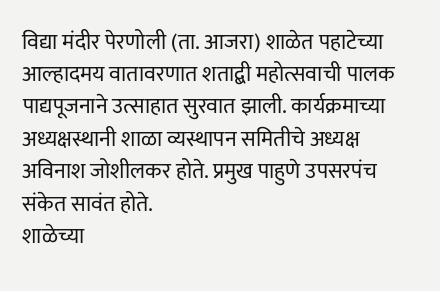विद्या मंदीर पेरणोली (ता. आजरा) शाळेत पहाटेच्या आल्हादमय वातावरणात शताद्बी महोत्सवाची पालक पाद्यपूजनाने उत्साहात सुरवात झाली. कार्यक्रमाच्या अध्यक्षस्थानी शाळा व्यस्थापन समितीचे अध्यक्ष अविनाश जोशीलकर होते. प्रमुख पाहुणे उपसरपंच संकेत सावंत होते.
शाळेच्या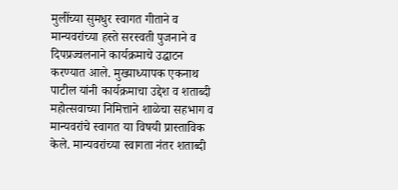मुलींच्या सुमधुर स्वागत गीताने व मान्यवरांच्या हस्ते सरस्वती पुजनाने व दिपप्रज्वलनाने कार्यक्रमाचे उद्घाटन करण्यात आले. मुख्याध्यापक एकनाथ पाटील यांनी कार्यक्रमाचा उद्देश व शताब्दी महोत्सवाच्या निमित्ताने शाळेचा सहभाग व मान्यवरांचे स्वागत या विषयी प्रास्ताविक केले. मान्यवरांच्या स्वागता नंतर शताब्दी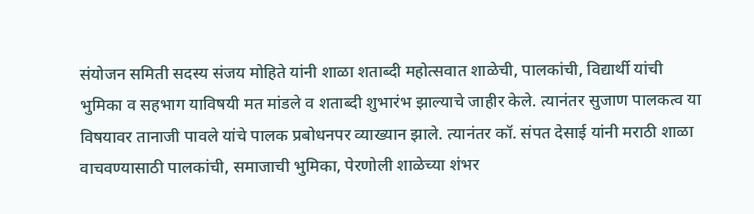संयोजन समिती सदस्य संजय मोहिते यांनी शाळा शताब्दी महोत्सवात शाळेची, पालकांची, विद्यार्थी यांची भुमिका व सहभाग याविषयी मत मांडले व शताब्दी शुभारंभ झाल्याचे जाहीर केले. त्यानंतर सुजाण पालकत्व या विषयावर तानाजी पावले यांचे पालक प्रबोधनपर व्याख्यान झाले. त्यानंतर कॉ. संपत देसाई यांनी मराठी शाळा वाचवण्यासाठी पालकांची, समाजाची भुमिका, पेरणोली शाळेच्या शंभर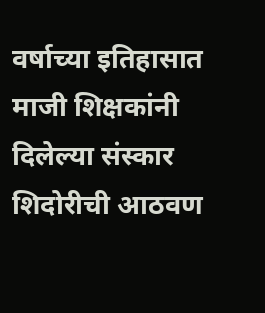वर्षाच्या इतिहासात माजी शिक्षकांनी दिलेल्या संस्कार शिदोरीची आठवण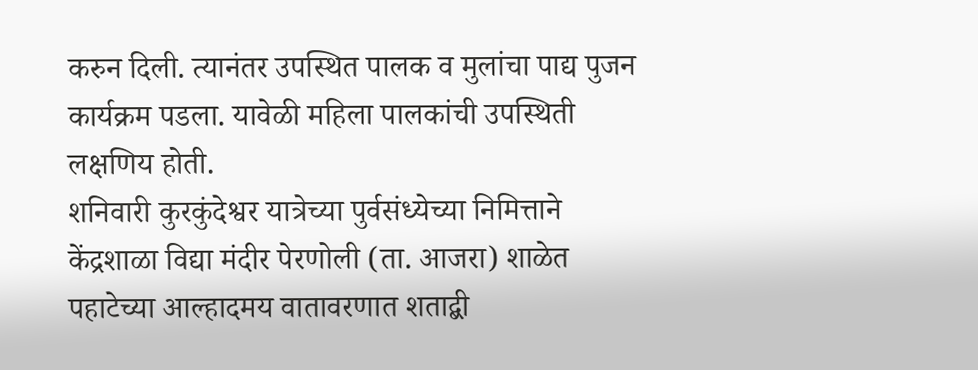करुन दिली. त्यानंतर उपस्थित पालक व मुलांचा पाद्य पुजन कार्यक्रम पडला. यावेळी महिला पालकांची उपस्थिती लक्षणिय होती.
शनिवारी कुरकुंदेश्वर यात्रेच्या पुर्वसंध्येच्या निमित्ताने केंद्रशाळा विद्या मंदीर पेरणोली (ता. आजरा) शाळेत पहाटेच्या आल्हादमय वातावरणात शताद्बी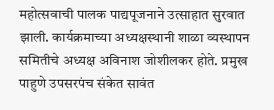महोत्सवाची पालक पाद्यपूजनाने उत्साहात सुरवात झाली. कार्यक्रमाच्या अध्यक्षस्थानी शाळा व्यस्थापन समितीचे अध्यक्ष अविनाश जोशीलकर होते. प्रमुख पाहुणे उपसरपंच संकेत सावंत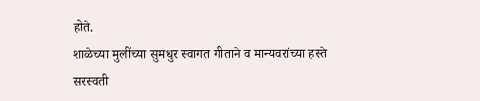होते.
शाळेच्या मुलींच्या सुमधुर स्वागत गीताने व मान्यवरांच्या हस्ते सरस्वती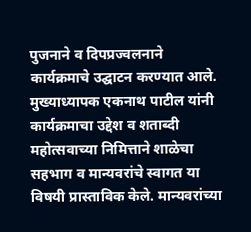पुजनाने व दिपप्रज्वलनाने कार्यक्रमाचे उद्घाटन करण्यात आले. मुख्याध्यापक एकनाथ पाटील यांनी कार्यक्रमाचा उद्देश व शताब्दी महोत्सवाच्या निमित्ताने शाळेचा सहभाग व मान्यवरांचे स्वागत या विषयी प्रास्ताविक केले. मान्यवरांच्या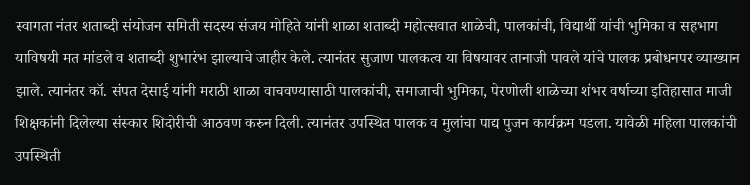स्वागता नंतर शताब्दी संयोजन समिती सदस्य संजय मोहिते यांनी शाळा शताब्दी महोत्सवात शाळेची, पालकांची, विद्यार्थी यांची भुमिका व सहभाग याविषयी मत मांडले व शताब्दी शुभारंभ झाल्याचे जाहीर केले. त्यानंतर सुजाण पालकत्व या विषयावर तानाजी पावले यांचे पालक प्रबोधनपर व्याख्यान झाले. त्यानंतर कॉ. संपत देसाई यांनी मराठी शाळा वाचवण्यासाठी पालकांची, समाजाची भुमिका, पेरणोली शाळेच्या शंभर वर्षाच्या इतिहासात माजी शिक्षकांनी दिलेल्या संस्कार शिदोरीची आठवण करुन दिली. त्यानंतर उपस्थित पालक व मुलांचा पाद्य पुजन कार्यक्रम पडला. यावेळी महिला पालकांची उपस्थिती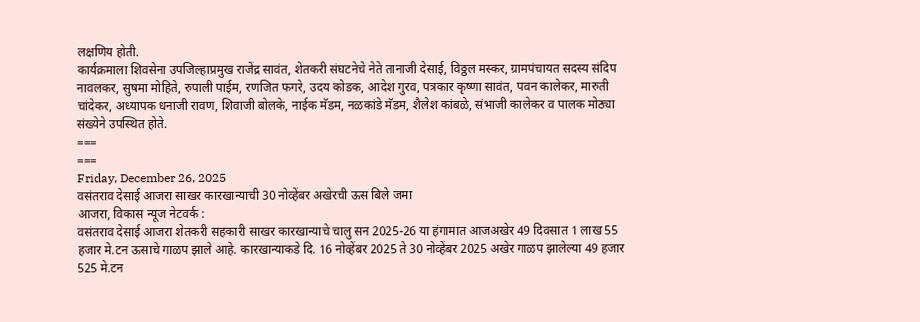लक्षणिय होती.
कार्यक्रमाला शिवसेना उपजिल्हाप्रमुख राजेंद्र सावंत, शेतकरी संघटनेचे नेते तानाजी देसाई, विठ्ठल मस्कर, ग्रामपंचायत सदस्य संदिप नावलकर, सुषमा मोहिते, रुपाली पाईम, रणजित फगरे, उदय कोडक, आदेश गुरव, पत्रकार कृष्णा सावंत, पवन कालेकर, मारुती चांदेकर, अध्यापक धनाजी रावण, शिवाजी बोलके, नाईक मॅडम, नळकांडे मॅडम, शैलेश कांबळे, संभाजी कालेकर व पालक मोठ्या संख्येने उपस्थित होते.
===
===
Friday, December 26, 2025
वसंतराव देसाई आजरा साखर कारखान्याची 30 नोव्हेंबर अखेरची ऊस बिले जमा
आजरा, विकास न्यूज नेटवर्क :
वसंतराव देसाई आजरा शेतकरी सहकारी साखर कारखान्याचे चालु सन 2025-26 या हंगामात आजअखेर 49 दिवसात 1 लाख 55 हजार मे.टन ऊसाचे गाळप झाले आहे. कारखान्याकडे दि. 16 नोव्हेंबर 2025 ते 30 नोव्हेंबर 2025 अखेर गाळप झालेल्या 49 हजार 525 मे.टन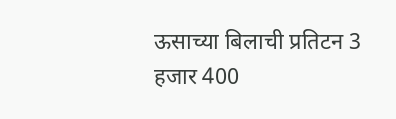ऊसाच्या बिलाची प्रतिटन 3 हजार 400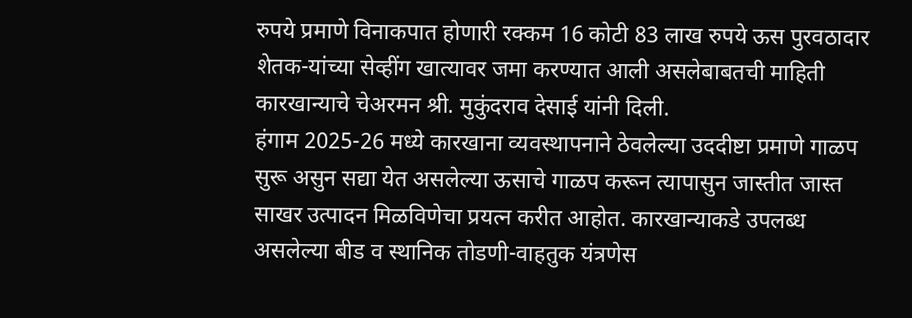रुपये प्रमाणे विनाकपात होणारी रक्कम 16 कोटी 83 लाख रुपये ऊस पुरवठादार शेतक-यांच्या सेव्हींग खात्यावर जमा करण्यात आली असलेबाबतची माहिती कारखान्याचे चेअरमन श्री. मुकुंदराव देसाई यांनी दिली.
हंगाम 2025-26 मध्ये कारखाना व्यवस्थापनाने ठेवलेल्या उददीष्टा प्रमाणे गाळप सुरू असुन सद्या येत असलेल्या ऊसाचे गाळप करून त्यापासुन जास्तीत जास्त साखर उत्पादन मिळविणेचा प्रयत्न करीत आहोत. कारखान्याकडे उपलब्ध असलेल्या बीड व स्थानिक तोडणी-वाहतुक यंत्रणेस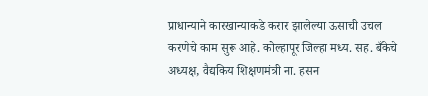प्राधान्याने कारखान्याकडे करार झालेल्या ऊसाची उचल करणेचे काम सुरू आहे. कोल्हापूर जिल्हा मध्य. सह. बँकेचे अध्यक्ष, वैद्यकिय शिक्षणमंत्री ना. हसन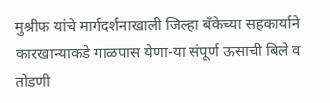मुश्रीफ यांचे मार्गदर्शनाखाली जिल्हा बँकेच्या सहकार्याने कारखान्याकडे गाळपास येणा-या संपूर्ण ऊसाची बिले व तोडणी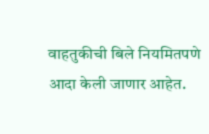वाहतुकीची बिले नियमितपणे आदा केली जाणार आहेत.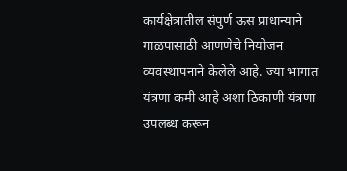कार्यक्षेत्रातील संपुर्ण ऊस प्राधान्याने गाळपासाठी आणणेचे नियोजन व्यवस्थापनाने केलेले आहे. ज्या भागात यंत्रणा कमी आहे अशा ठिकाणी यंत्रणा उपलब्ध करून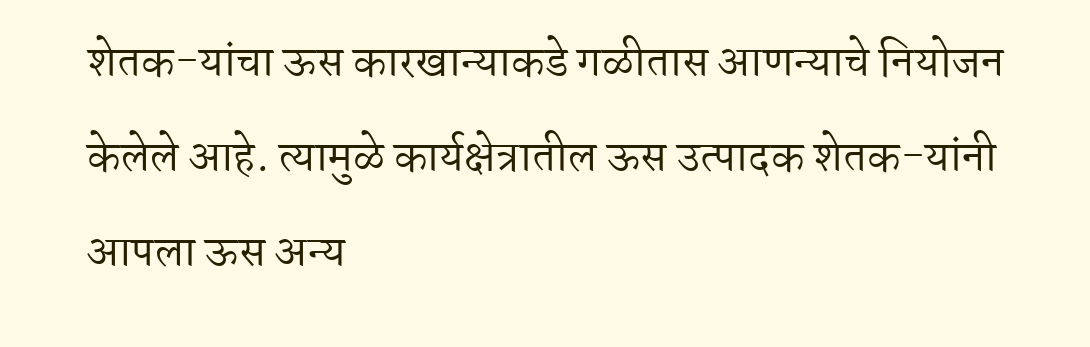शेतक-यांचा ऊस कारखान्याकडे गळीतास आणन्याचे नियोजन केलेले आहे. त्यामुळे कार्यक्षेत्रातील ऊस उत्पादक शेतक-यांनी आपला ऊस अन्य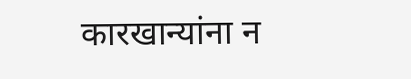कारखान्यांना न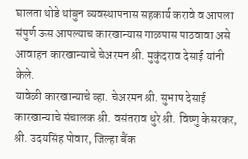घालता थोडे थांबुन व्यवस्थापनास सहकार्य करावे व आपला संपुर्ण ऊस आपल्याच कारखान्यास गाळपास पाठवावा असे आवाहन कारखान्याचे चेअरमन श्री. मुकुंदराव देसाई यांनी केले.
यावेळी कारखान्याचे व्हा. चेअरमन श्री. सुभाष देसाई कारखान्याचे संचालक श्री. वसंतराव धुरे श्री. विष्णु केसरकर, श्री. उदयसिंह पोवार, जिल्हा बैंक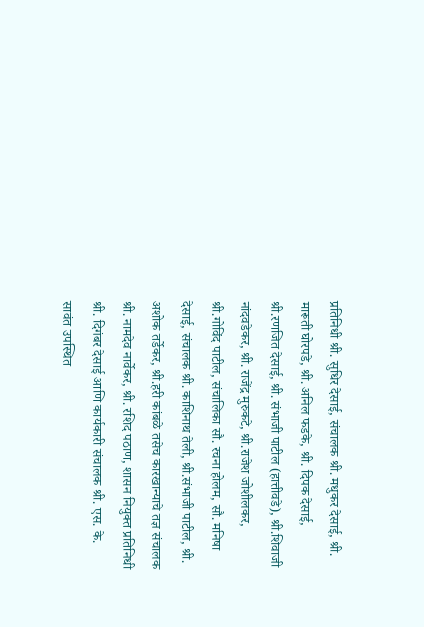प्रतिनिधी श्री. सुधिर देसाई, संचालक श्री. मधुकर देसाई, श्री. मारूती घोरपडे, श्री. अनिल फडके, श्री. दिपक देसाई, श्री.रणजित देसाई, श्री. संभाजी पाटील (हात्तीवडे), श्री.शिवाजी नांदवडेकर, श्री. राजेंद्र मुरुकटे, श्री.राजेश जोशीलकर, श्री.गोविंद पाटील, संचालिका सौ. रचना होलम, सौ. मनिषा देसाई, संचालक श्री. काशिनाथ तेली, श्री.संभाजी पाटील, श्री. अशोक तर्डेकर, श्री.हरी कांबळे तसेच कारखान्याचे तज्ञ संचालक श्री. नामदेव नार्वेकर, श्री. रशिद पठाण, शासन नियुक्त प्रतिनिधी श्री. दिगंबर देसाई आणि कार्यकारी संचालक श्री. एस. के. सावंत उपस्थित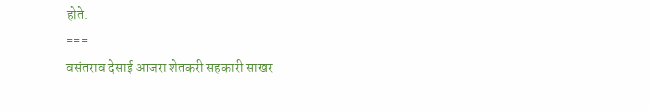होते.
===
वसंतराव देसाई आजरा शेतकरी सहकारी साखर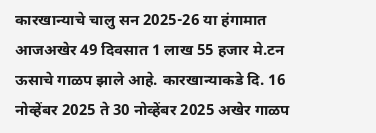कारखान्याचे चालु सन 2025-26 या हंगामात आजअखेर 49 दिवसात 1 लाख 55 हजार मे.टन ऊसाचे गाळप झाले आहे. कारखान्याकडे दि. 16 नोव्हेंबर 2025 ते 30 नोव्हेंबर 2025 अखेर गाळप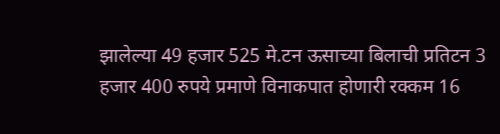झालेल्या 49 हजार 525 मे.टन ऊसाच्या बिलाची प्रतिटन 3 हजार 400 रुपये प्रमाणे विनाकपात होणारी रक्कम 16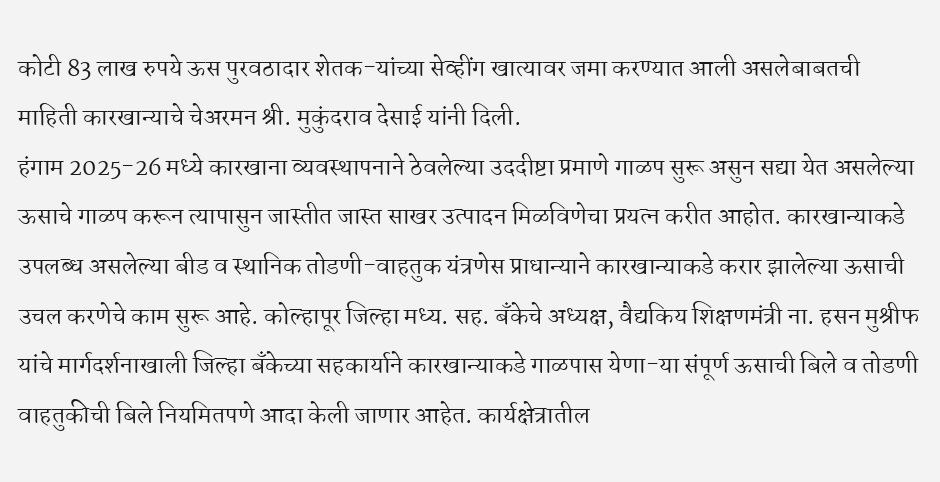कोटी 83 लाख रुपये ऊस पुरवठादार शेतक-यांच्या सेव्हींग खात्यावर जमा करण्यात आली असलेबाबतची माहिती कारखान्याचे चेअरमन श्री. मुकुंदराव देसाई यांनी दिली.
हंगाम 2025-26 मध्ये कारखाना व्यवस्थापनाने ठेवलेल्या उददीष्टा प्रमाणे गाळप सुरू असुन सद्या येत असलेल्या ऊसाचे गाळप करून त्यापासुन जास्तीत जास्त साखर उत्पादन मिळविणेचा प्रयत्न करीत आहोत. कारखान्याकडे उपलब्ध असलेल्या बीड व स्थानिक तोडणी-वाहतुक यंत्रणेस प्राधान्याने कारखान्याकडे करार झालेल्या ऊसाची उचल करणेचे काम सुरू आहे. कोल्हापूर जिल्हा मध्य. सह. बँकेचे अध्यक्ष, वैद्यकिय शिक्षणमंत्री ना. हसन मुश्रीफ यांचे मार्गदर्शनाखाली जिल्हा बँकेच्या सहकार्याने कारखान्याकडे गाळपास येणा-या संपूर्ण ऊसाची बिले व तोडणी वाहतुकीची बिले नियमितपणे आदा केली जाणार आहेत. कार्यक्षेत्रातील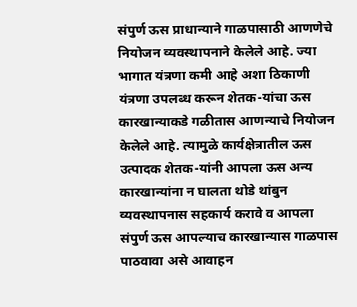संपुर्ण ऊस प्राधान्याने गाळपासाठी आणणेचे नियोजन व्यवस्थापनाने केलेले आहे. ज्या भागात यंत्रणा कमी आहे अशा ठिकाणी यंत्रणा उपलब्ध करून शेतक-यांचा ऊस कारखान्याकडे गळीतास आणन्याचे नियोजन केलेले आहे. त्यामुळे कार्यक्षेत्रातील ऊस उत्पादक शेतक-यांनी आपला ऊस अन्य कारखान्यांना न घालता थोडे थांबुन व्यवस्थापनास सहकार्य करावे व आपला संपुर्ण ऊस आपल्याच कारखान्यास गाळपास पाठवावा असे आवाहन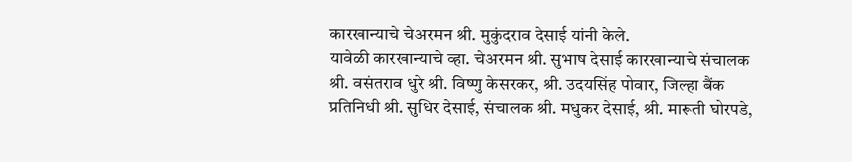कारखान्याचे चेअरमन श्री. मुकुंदराव देसाई यांनी केले.
यावेळी कारखान्याचे व्हा. चेअरमन श्री. सुभाष देसाई कारखान्याचे संचालक श्री. वसंतराव धुरे श्री. विष्णु केसरकर, श्री. उदयसिंह पोवार, जिल्हा बैंक प्रतिनिधी श्री. सुधिर देसाई, संचालक श्री. मधुकर देसाई, श्री. मारूती घोरपडे,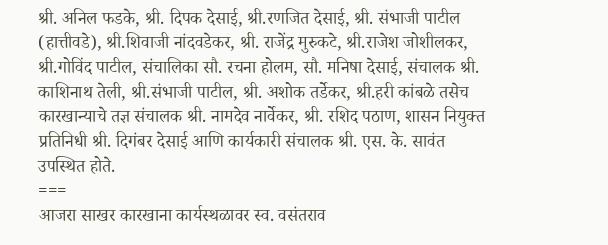श्री. अनिल फडके, श्री. दिपक देसाई, श्री.रणजित देसाई, श्री. संभाजी पाटील (हात्तीवडे), श्री.शिवाजी नांदवडेकर, श्री. राजेंद्र मुरुकटे, श्री.राजेश जोशीलकर, श्री.गोविंद पाटील, संचालिका सौ. रचना होलम, सौ. मनिषा देसाई, संचालक श्री. काशिनाथ तेली, श्री.संभाजी पाटील, श्री. अशोक तर्डेकर, श्री.हरी कांबळे तसेच कारखान्याचे तज्ञ संचालक श्री. नामदेव नार्वेकर, श्री. रशिद पठाण, शासन नियुक्त प्रतिनिधी श्री. दिगंबर देसाई आणि कार्यकारी संचालक श्री. एस. के. सावंत उपस्थित होते.
===
आजरा साखर कारखाना कार्यस्थळावर स्व. वसंतराव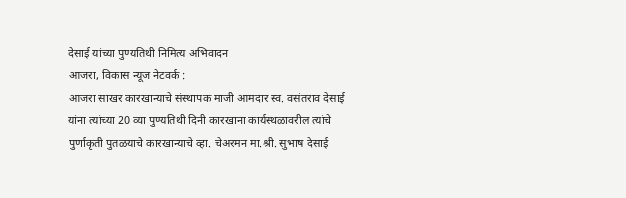देसाई यांच्या पुण्यतिथी निमित्य अभिवादन
आजरा, विकास न्यूज नेटवर्क :
आजरा साखर कारखान्याचे संस्थापक माजी आमदार स्व. वसंतराव देसाई यांना त्यांच्या 20 व्या पुण्यतिथी दिनी कारखाना कार्यस्थळावरील त्यांचे पुर्णाकृती पुतळयाचे कारखान्याचे व्हा. चेअरमन मा.श्री. सुभाष देसाई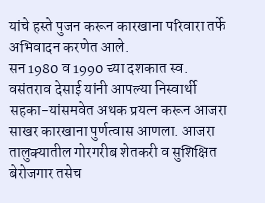यांचे हस्ते पुजन करून कारखाना परिवारा तर्फे अभिवादन करणेत आले.
सन 1980 व 1990 च्या दशकात स्व. वसंतराव देसाई यांनी आपल्या निस्वार्थी सहका-यांसमवेत अथक प्रयत्न करून आजरा साखर कारखाना पुर्णत्वास आणला. आजरा तालुक्यातील गोरगरीब शेतकरी व सुशिक्षित बेरोजगार तसेच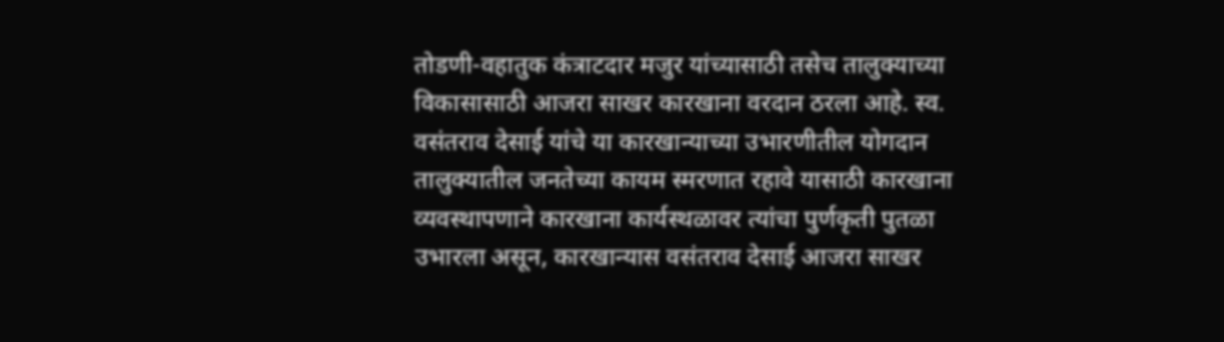तोडणी-वहातुक कंत्राटदार मजुर यांच्यासाठी तसेच तालुक्याच्या विकासासाठी आजरा साखर कारखाना वरदान ठरला आहे. स्व. वसंतराव देसाई यांचे या कारखान्याच्या उभारणीतील योगदान तालुक्यातील जनतेच्या कायम स्मरणात रहावे यासाठी कारखाना व्यवस्थापणाने कारखाना कार्यस्थळावर त्यांचा पुर्णकृती पुतळा उभारला असून, कारखान्यास वसंतराव देसाई आजरा साखर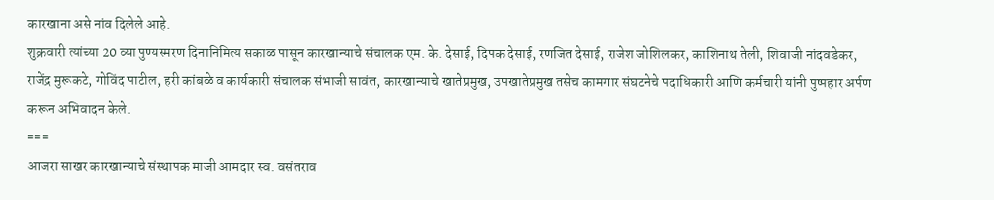कारखाना असे नांव दिलेले आहे.
शुक्रवारी त्यांच्या 20 व्या पुण्यस्मरण दिनानिमित्य सकाळ पासून कारखान्याचे संचालक एम. के. देसाई, दिपक देसाई, रणजित देसाई, राजेश जोशिलकर, काशिनाथ तेली, शिवाजी नांदवडेकर, राजेंद्र मुरूकटे, गोविंद पाटील, हरी कांबळे व कार्यकारी संचालक संभाजी सावंत, कारखान्याचे खातेप्रमुख, उपखातेप्रमुख तसेच कामगार संघटनेचे पदाधिकारी आणि कर्मचारी यांनी पुष्पहार अर्पण करून अभिवादन केले.
===
आजरा साखर कारखान्याचे संस्थापक माजी आमदार स्व. वसंतराव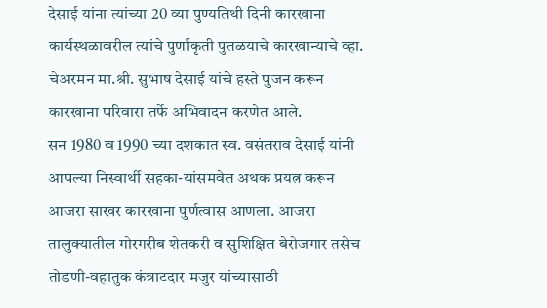देसाई यांना त्यांच्या 20 व्या पुण्यतिथी दिनी कारखाना कार्यस्थळावरील त्यांचे पुर्णाकृती पुतळयाचे कारखान्याचे व्हा. चेअरमन मा.श्री. सुभाष देसाई यांचे हस्ते पुजन करून कारखाना परिवारा तर्फे अभिवादन करणेत आले.
सन 1980 व 1990 च्या दशकात स्व. वसंतराव देसाई यांनी आपल्या निस्वार्थी सहका-यांसमवेत अथक प्रयत्न करून आजरा साखर कारखाना पुर्णत्वास आणला. आजरा तालुक्यातील गोरगरीब शेतकरी व सुशिक्षित बेरोजगार तसेच तोडणी-वहातुक कंत्राटदार मजुर यांच्यासाठी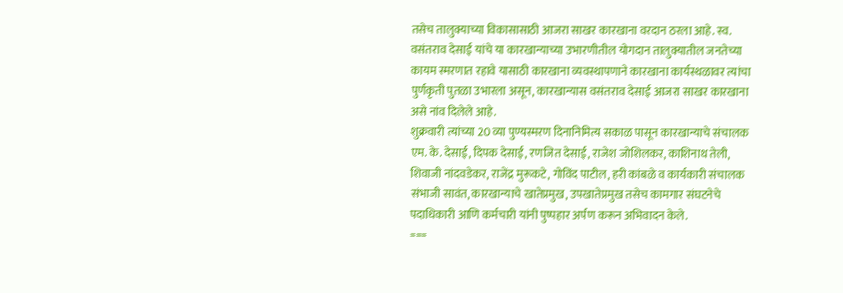तसेच तालुक्याच्या विकासासाठी आजरा साखर कारखाना वरदान ठरला आहे. स्व. वसंतराव देसाई यांचे या कारखान्याच्या उभारणीतील योगदान तालुक्यातील जनतेच्या कायम स्मरणात रहावे यासाठी कारखाना व्यवस्थापणाने कारखाना कार्यस्थळावर त्यांचा पुर्णकृती पुतळा उभारला असून, कारखान्यास वसंतराव देसाई आजरा साखर कारखाना असे नांव दिलेले आहे.
शुक्रवारी त्यांच्या 20 व्या पुण्यस्मरण दिनानिमित्य सकाळ पासून कारखान्याचे संचालक एम. के. देसाई, दिपक देसाई, रणजित देसाई, राजेश जोशिलकर, काशिनाथ तेली, शिवाजी नांदवडेकर, राजेंद्र मुरूकटे, गोविंद पाटील, हरी कांबळे व कार्यकारी संचालक संभाजी सावंत, कारखान्याचे खातेप्रमुख, उपखातेप्रमुख तसेच कामगार संघटनेचे पदाधिकारी आणि कर्मचारी यांनी पुष्पहार अर्पण करून अभिवादन केले.
===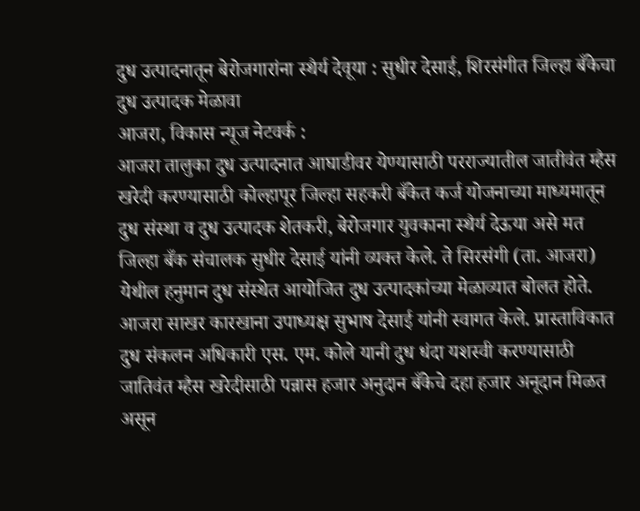दुध उत्पादनातून बेरोजगारांना स्थैर्य देवूया : सुधीर देसाई, शिरसंगीत जिल्हा बँकेचा दुध उत्पादक मेळावा
आजरा, विकास न्यूज नेटवर्क :
आजरा तालुका दुध उत्पादनात आघाडीवर येण्यासाठी परराज्यातील जातीवंत म्हैस खरेदी करण्यासाठी कोल्हापूर जिल्हा सहकरी बँकेत कर्ज योजनाच्या माध्यमातून दुध संस्था व दुध उत्पादक शेतकरी, बेरोजगार युवकाना स्थैर्य देऊया असे मत जिल्हा बँक संचालक सुधीर देसाई यांनी व्यक्त केले. ते सिरसंगी (ता. आजरा) येथील हनुमान दुध संस्थेत आयोजित दुध उत्पादकांच्या मेळाव्यात बोलत होते.
आजरा साखर कारखाना उपाध्यक्ष सुभाष देसाई यांनी स्वागत केले. प्रास्ताविकात दुध संकलन अधिकारी एस. एम. कोले यानी दुध धंदा यशस्वी करण्यासाठी जातिवंत म्हैस खरेदीसाठी पन्नास हजार अनुदान बँकेचे दहा हजार अनूदान मिळत असून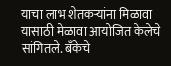याचा लाभ शेतकऱ्यांना मिळावा यासाठी मेळावा आयोजित केलेचे सांगितले. बँकेचे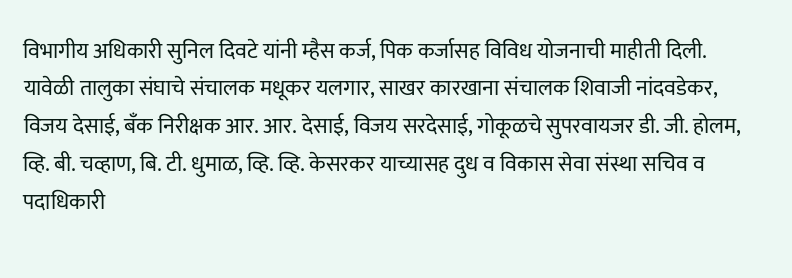विभागीय अधिकारी सुनिल दिवटे यांनी म्हैस कर्ज, पिक कर्जासह विविध योजनाची माहीती दिली. यावेळी तालुका संघाचे संचालक मधूकर यलगार, साखर कारखाना संचालक शिवाजी नांदवडेकर, विजय देसाई, बँक निरीक्षक आर. आर. देसाई, विजय सरदेसाई, गोकूळचे सुपरवायजर डी. जी. होलम, व्हि. बी. चव्हाण, बि. टी. धुमाळ, व्हि. व्हि. केसरकर याच्यासह दुध व विकास सेवा संस्था सचिव व पदाधिकारी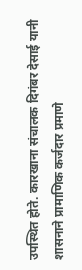उपस्थित होते. कारखाना संचालक दिगंबर देसाई यानी शासनाने प्रामाणिक कर्जदार प्रमाणे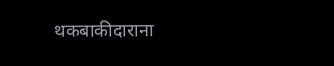थकबाकीदाराना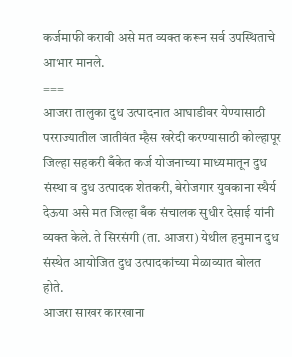कर्जमाफी करावी असे मत व्यक्त करून सर्व उपस्थिताचे आभार मानले.
===
आजरा तालुका दुध उत्पादनात आघाडीवर येण्यासाठी परराज्यातील जातीवंत म्हैस खरेदी करण्यासाठी कोल्हापूर जिल्हा सहकरी बँकेत कर्ज योजनाच्या माध्यमातून दुध संस्था व दुध उत्पादक शेतकरी, बेरोजगार युवकाना स्थैर्य देऊया असे मत जिल्हा बँक संचालक सुधीर देसाई यांनी व्यक्त केले. ते सिरसंगी (ता. आजरा) येथील हनुमान दुध संस्थेत आयोजित दुध उत्पादकांच्या मेळाव्यात बोलत होते.
आजरा साखर कारखाना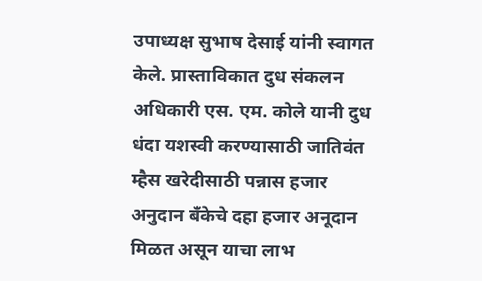उपाध्यक्ष सुभाष देसाई यांनी स्वागत केले. प्रास्ताविकात दुध संकलन अधिकारी एस. एम. कोले यानी दुध धंदा यशस्वी करण्यासाठी जातिवंत म्हैस खरेदीसाठी पन्नास हजार अनुदान बँकेचे दहा हजार अनूदान मिळत असून याचा लाभ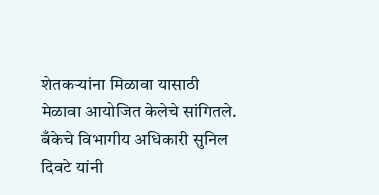शेतकऱ्यांना मिळावा यासाठी मेळावा आयोजित केलेचे सांगितले. बँकेचे विभागीय अधिकारी सुनिल दिवटे यांनी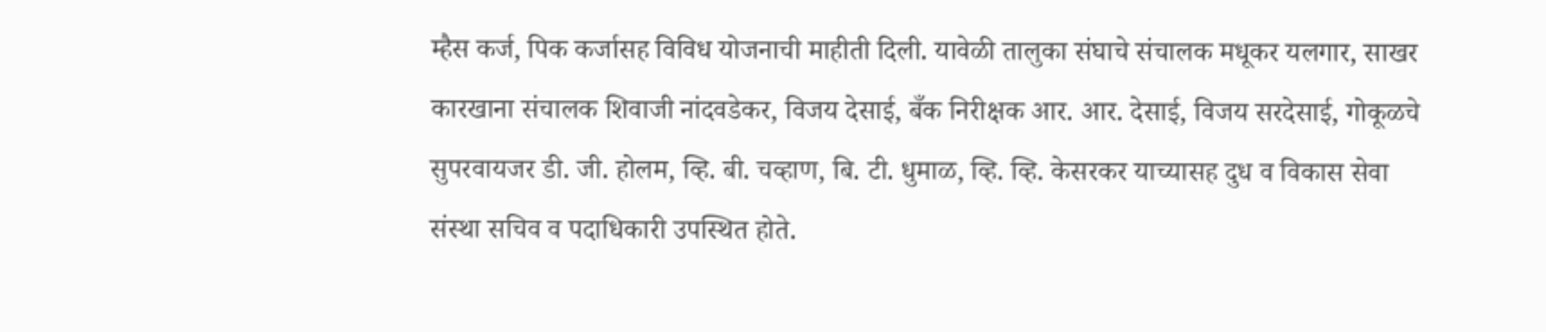म्हैस कर्ज, पिक कर्जासह विविध योजनाची माहीती दिली. यावेळी तालुका संघाचे संचालक मधूकर यलगार, साखर कारखाना संचालक शिवाजी नांदवडेकर, विजय देसाई, बँक निरीक्षक आर. आर. देसाई, विजय सरदेसाई, गोकूळचे सुपरवायजर डी. जी. होलम, व्हि. बी. चव्हाण, बि. टी. धुमाळ, व्हि. व्हि. केसरकर याच्यासह दुध व विकास सेवा संस्था सचिव व पदाधिकारी उपस्थित होते.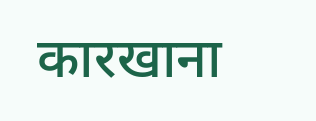कारखाना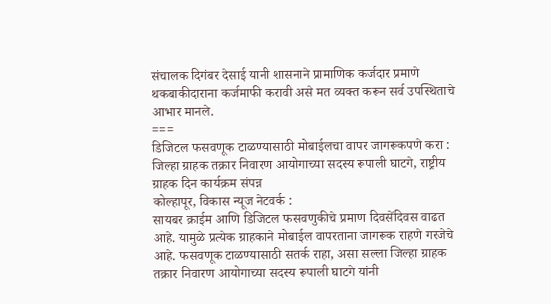संचालक दिगंबर देसाई यानी शासनाने प्रामाणिक कर्जदार प्रमाणे थकबाकीदाराना कर्जमाफी करावी असे मत व्यक्त करून सर्व उपस्थिताचे आभार मानले.
===
डिजिटल फसवणूक टाळण्यासाठी मोबाईलचा वापर जागरूकपणे करा : जिल्हा ग्राहक तक्रार निवारण आयोगाच्या सदस्य रूपाली घाटगे, राष्ट्रीय ग्राहक दिन कार्यक्रम संपन्न
कोल्हापूर, विकास न्यूज नेटवर्क :
सायबर क्राईम आणि डिजिटल फसवणुकीचे प्रमाण दिवसेंदिवस वाढत आहे. यामुळे प्रत्येक ग्राहकाने मोबाईल वापरताना जागरूक राहणे गरजेचे आहे. फसवणूक टाळण्यासाठी सतर्क राहा, असा सल्ला जिल्हा ग्राहक तक्रार निवारण आयोगाच्या सदस्य रूपाली घाटगे यांनी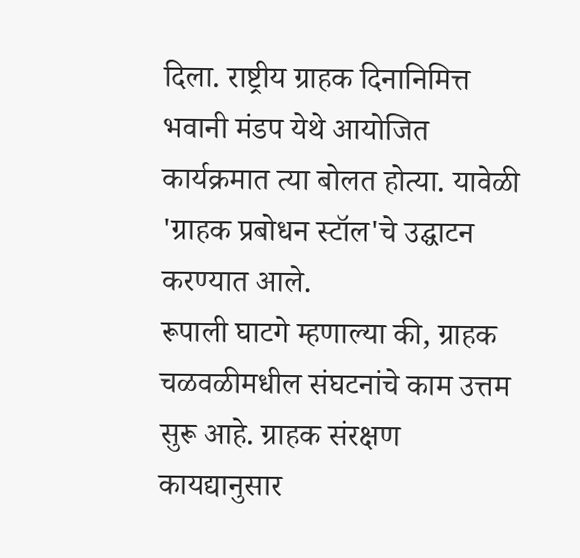दिला. राष्ट्रीय ग्राहक दिनानिमित्त भवानी मंडप येथे आयोजित कार्यक्रमात त्या बोलत होत्या. यावेळी 'ग्राहक प्रबोधन स्टॉल'चे उद्घाटन करण्यात आले.
रूपाली घाटगे म्हणाल्या की, ग्राहक चळवळीमधील संघटनांचे काम उत्तम सुरू आहे. ग्राहक संरक्षण कायद्यानुसार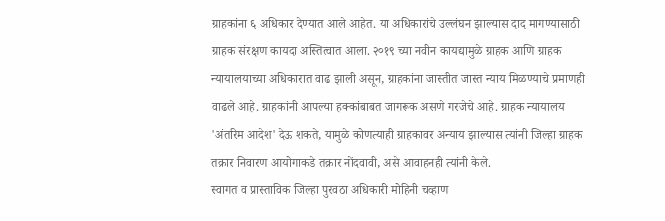ग्राहकांना ६ अधिकार देण्यात आले आहेत. या अधिकारांचे उल्लंघन झाल्यास दाद मागण्यासाठी ग्राहक संरक्षण कायदा अस्तित्वात आला. २०१९ च्या नवीन कायद्यामुळे ग्राहक आणि ग्राहक न्यायालयाच्या अधिकारात वाढ झाली असून, ग्राहकांना जास्तीत जास्त न्याय मिळण्याचे प्रमाणही वाढले आहे. ग्राहकांनी आपल्या हक्कांबाबत जागरूक असणे गरजेचे आहे. ग्राहक न्यायालय 'अंतरिम आदेश' देऊ शकते, यामुळे कोणत्याही ग्राहकावर अन्याय झाल्यास त्यांनी जिल्हा ग्राहक तक्रार निवारण आयोगाकडे तक्रार नोंदवावी, असे आवाहनही त्यांनी केले.
स्वागत व प्रास्ताविक जिल्हा पुरवठा अधिकारी मोहिनी चव्हाण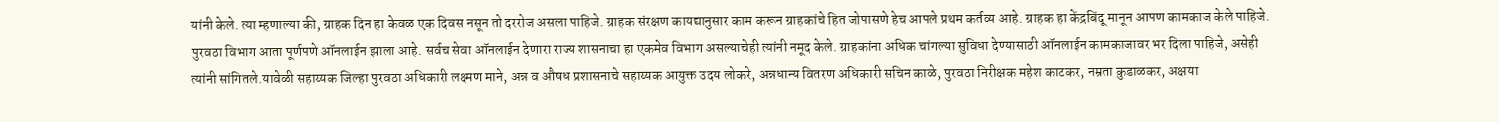यांनी केले. त्या म्हणाल्या की, ग्राहक दिन हा केवळ एक दिवस नसून तो दररोज असला पाहिजे. ग्राहक संरक्षण कायद्यानुसार काम करून ग्राहकांचे हित जोपासणे हेच आपले प्रथम कर्तव्य आहे. ग्राहक हा केंद्रबिंदू मानून आपण कामकाज केले पाहिजे. पुरवठा विभाग आता पूर्णपणे ऑनलाईन झाला आहे. सर्वच सेवा ऑनलाईन देणारा राज्य शासनाचा हा एकमेव विभाग असल्याचेही त्यांनी नमूद केले. ग्राहकांना अधिक चांगल्या सुविधा देण्यासाठी ऑनलाईन कामकाजावर भर दिला पाहिजे, असेही त्यांनी सांगितले.यावेळी सहाय्यक जिल्हा पुरवठा अधिकारी लक्ष्मण माने, अन्न व औषध प्रशासनाचे सहाय्यक आयुक्त उदय लोकरे, अन्नधान्य वितरण अधिकारी सचिन काळे, पुरवठा निरीक्षक महेश काटकर, नम्रता कुडाळकर, अक्षया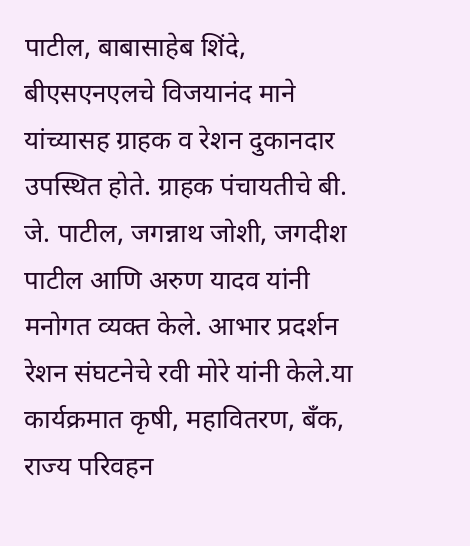पाटील, बाबासाहेब शिंदे, बीएसएनएलचे विजयानंद माने यांच्यासह ग्राहक व रेशन दुकानदार उपस्थित होते. ग्राहक पंचायतीचे बी. जे. पाटील, जगन्नाथ जोशी, जगदीश पाटील आणि अरुण यादव यांनी मनोगत व्यक्त केले. आभार प्रदर्शन रेशन संघटनेचे रवी मोरे यांनी केले.या कार्यक्रमात कृषी, महावितरण, बँक, राज्य परिवहन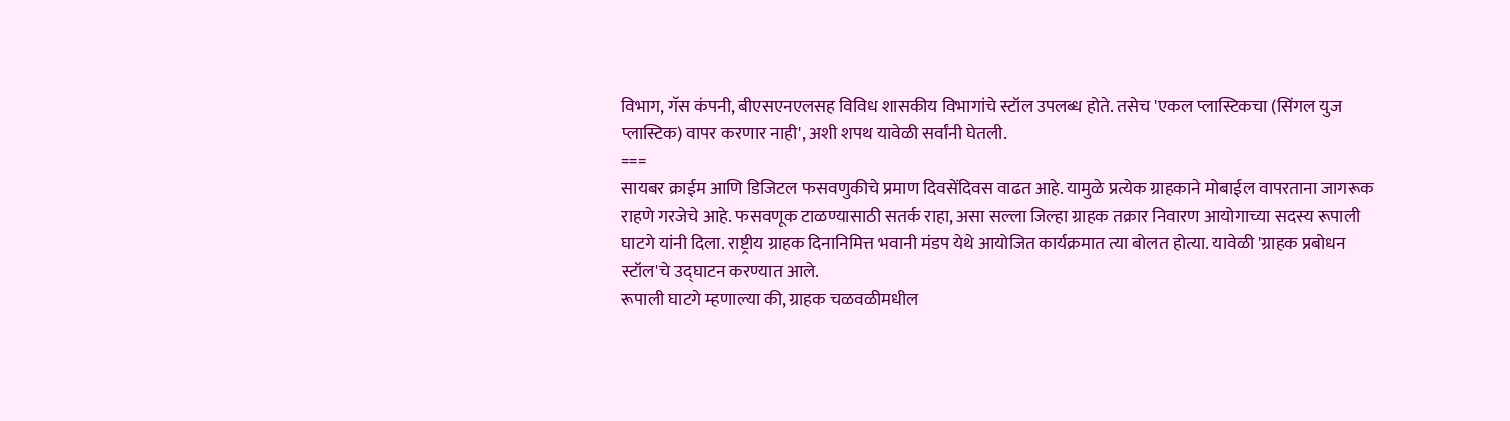विभाग, गॅस कंपनी, बीएसएनएलसह विविध शासकीय विभागांचे स्टॉल उपलब्ध होते. तसेच 'एकल प्लास्टिकचा (सिंगल युज प्लास्टिक) वापर करणार नाही', अशी शपथ यावेळी सर्वांनी घेतली.
===
सायबर क्राईम आणि डिजिटल फसवणुकीचे प्रमाण दिवसेंदिवस वाढत आहे. यामुळे प्रत्येक ग्राहकाने मोबाईल वापरताना जागरूक राहणे गरजेचे आहे. फसवणूक टाळण्यासाठी सतर्क राहा, असा सल्ला जिल्हा ग्राहक तक्रार निवारण आयोगाच्या सदस्य रूपाली घाटगे यांनी दिला. राष्ट्रीय ग्राहक दिनानिमित्त भवानी मंडप येथे आयोजित कार्यक्रमात त्या बोलत होत्या. यावेळी 'ग्राहक प्रबोधन स्टॉल'चे उद्घाटन करण्यात आले.
रूपाली घाटगे म्हणाल्या की, ग्राहक चळवळीमधील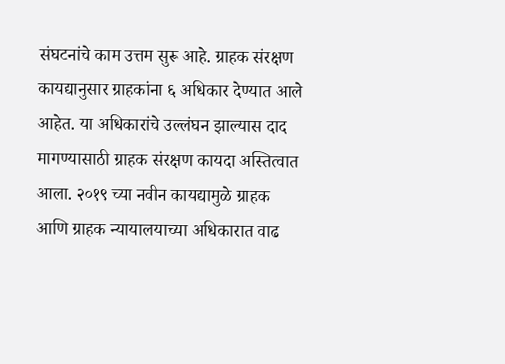संघटनांचे काम उत्तम सुरू आहे. ग्राहक संरक्षण कायद्यानुसार ग्राहकांना ६ अधिकार देण्यात आले आहेत. या अधिकारांचे उल्लंघन झाल्यास दाद मागण्यासाठी ग्राहक संरक्षण कायदा अस्तित्वात आला. २०१९ च्या नवीन कायद्यामुळे ग्राहक आणि ग्राहक न्यायालयाच्या अधिकारात वाढ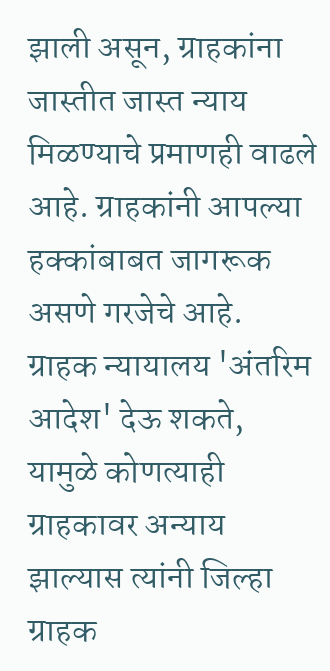झाली असून, ग्राहकांना जास्तीत जास्त न्याय मिळण्याचे प्रमाणही वाढले आहे. ग्राहकांनी आपल्या हक्कांबाबत जागरूक असणे गरजेचे आहे. ग्राहक न्यायालय 'अंतरिम आदेश' देऊ शकते, यामुळे कोणत्याही ग्राहकावर अन्याय झाल्यास त्यांनी जिल्हा ग्राहक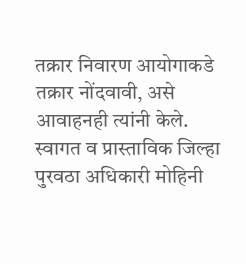तक्रार निवारण आयोगाकडे तक्रार नोंदवावी, असे आवाहनही त्यांनी केले.
स्वागत व प्रास्ताविक जिल्हा पुरवठा अधिकारी मोहिनी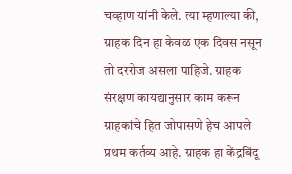चव्हाण यांनी केले. त्या म्हणाल्या की, ग्राहक दिन हा केवळ एक दिवस नसून तो दररोज असला पाहिजे. ग्राहक संरक्षण कायद्यानुसार काम करून ग्राहकांचे हित जोपासणे हेच आपले प्रथम कर्तव्य आहे. ग्राहक हा केंद्रबिंदू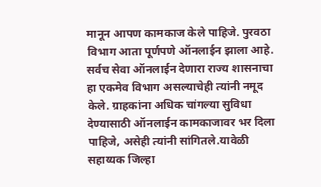मानून आपण कामकाज केले पाहिजे. पुरवठा विभाग आता पूर्णपणे ऑनलाईन झाला आहे. सर्वच सेवा ऑनलाईन देणारा राज्य शासनाचा हा एकमेव विभाग असल्याचेही त्यांनी नमूद केले. ग्राहकांना अधिक चांगल्या सुविधा देण्यासाठी ऑनलाईन कामकाजावर भर दिला पाहिजे, असेही त्यांनी सांगितले.यावेळी सहाय्यक जिल्हा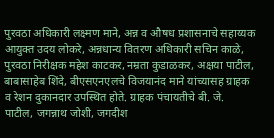पुरवठा अधिकारी लक्ष्मण माने, अन्न व औषध प्रशासनाचे सहाय्यक आयुक्त उदय लोकरे, अन्नधान्य वितरण अधिकारी सचिन काळे, पुरवठा निरीक्षक महेश काटकर, नम्रता कुडाळकर, अक्षया पाटील, बाबासाहेब शिंदे, बीएसएनएलचे विजयानंद माने यांच्यासह ग्राहक व रेशन दुकानदार उपस्थित होते. ग्राहक पंचायतीचे बी. जे. पाटील, जगन्नाथ जोशी, जगदीश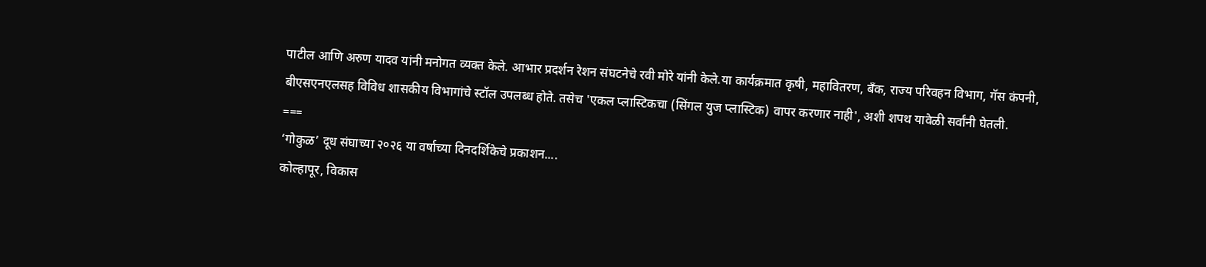पाटील आणि अरुण यादव यांनी मनोगत व्यक्त केले. आभार प्रदर्शन रेशन संघटनेचे रवी मोरे यांनी केले.या कार्यक्रमात कृषी, महावितरण, बँक, राज्य परिवहन विभाग, गॅस कंपनी, बीएसएनएलसह विविध शासकीय विभागांचे स्टॉल उपलब्ध होते. तसेच 'एकल प्लास्टिकचा (सिंगल युज प्लास्टिक) वापर करणार नाही', अशी शपथ यावेळी सर्वांनी घेतली.
===
‘गोकुळ’ दूध संघाच्या २०२६ या वर्षाच्या दिनदर्शिकेचे प्रकाशन....
कोल्हापूर, विकास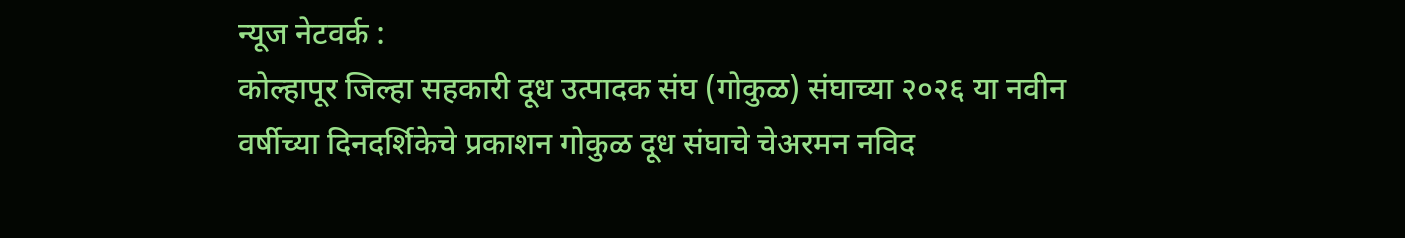न्यूज नेटवर्क :
कोल्हापूर जिल्हा सहकारी दूध उत्पादक संघ (गोकुळ) संघाच्या २०२६ या नवीन वर्षीच्या दिनदर्शिकेचे प्रकाशन गोकुळ दूध संघाचे चेअरमन नविद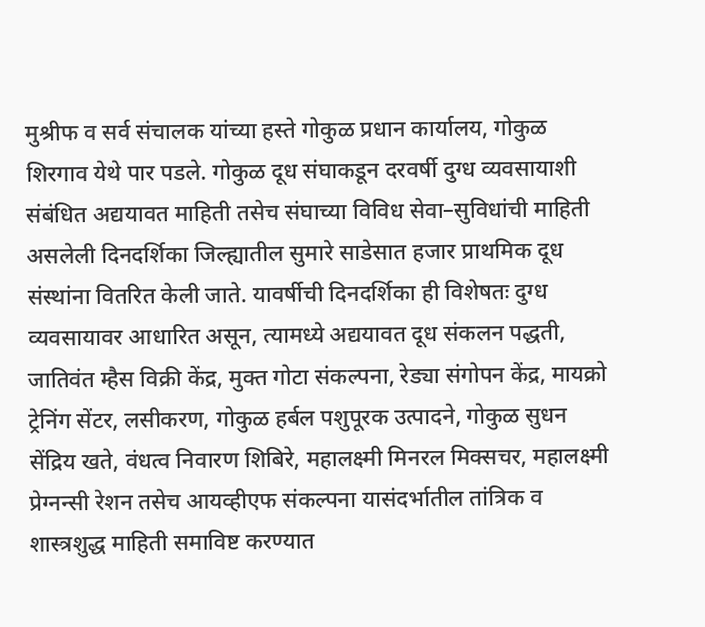मुश्रीफ व सर्व संचालक यांच्या हस्ते गोकुळ प्रधान कार्यालय, गोकुळ शिरगाव येथे पार पडले. गोकुळ दूध संघाकडून दरवर्षी दुग्ध व्यवसायाशी संबंधित अद्ययावत माहिती तसेच संघाच्या विविध सेवा–सुविधांची माहिती असलेली दिनदर्शिका जिल्ह्यातील सुमारे साडेसात हजार प्राथमिक दूध संस्थांना वितरित केली जाते. यावर्षीची दिनदर्शिका ही विशेषतः दुग्ध व्यवसायावर आधारित असून, त्यामध्ये अद्ययावत दूध संकलन पद्धती, जातिवंत म्हैस विक्री केंद्र, मुक्त गोटा संकल्पना, रेड्या संगोपन केंद्र, मायक्रो ट्रेनिंग सेंटर, लसीकरण, गोकुळ हर्बल पशुपूरक उत्पादने, गोकुळ सुधन सेंद्रिय खते, वंधत्व निवारण शिबिरे, महालक्ष्मी मिनरल मिक्सचर, महालक्ष्मी प्रेग्नन्सी रेशन तसेच आयव्हीएफ संकल्पना यासंदर्भातील तांत्रिक व शास्त्रशुद्ध माहिती समाविष्ट करण्यात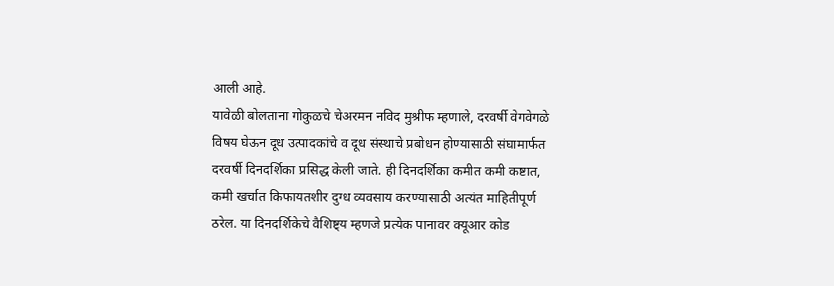आली आहे.
यावेळी बोलताना गोकुळचे चेअरमन नविद मुश्रीफ म्हणाले, दरवर्षी वेगवेगळे विषय घेऊन दूध उत्पादकांचे व दूध संस्थाचे प्रबोधन होण्यासाठी संघामार्फत दरवर्षी दिनदर्शिका प्रसिद्ध केली जाते. ही दिनदर्शिका कमीत कमी कष्टात, कमी खर्चात किफायतशीर दुग्ध व्यवसाय करण्यासाठी अत्यंत माहितीपूर्ण ठरेल. या दिनदर्शिकेचे वैशिष्ट्य म्हणजे प्रत्येक पानावर क्यूआर कोड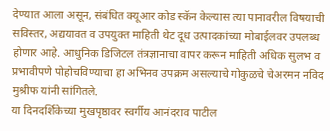देण्यात आला असून, संबंधित क्यूआर कोड स्कॅन केल्यास त्या पानावरील विषयाची सविस्तर, अद्ययावत व उपयुक्त माहिती थेट दूध उत्पादकांच्या मोबाईलवर उपलब्ध होणार आहे. आधुनिक डिजिटल तंत्रज्ञानाचा वापर करून माहिती अधिक सुलभ व प्रभावीपणे पोहोचविण्याचा हा अभिनव उपक्रम असल्याचे गोकुळचे चेअरमन नविद मुश्रीफ यांनी सांगितले.
या दिनदर्शिकेच्या मुखपृष्ठावर स्वर्गीय आनंदराव पाटील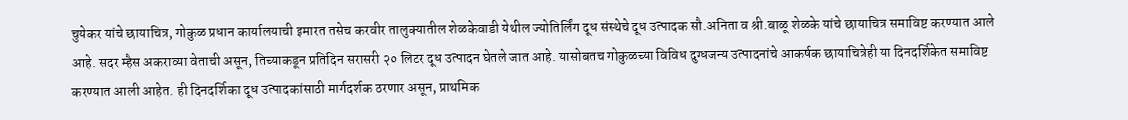चुयेकर यांचे छायाचित्र, गोकुळ प्रधान कार्यालयाची इमारत तसेच करवीर तालुक्यातील शेळकेवाडी येथील ज्योतिर्लिंग दूध संस्थेचे दूध उत्पादक सौ.अनिता व श्री.बाळू शेळके यांचे छायाचित्र समाविष्ट करण्यात आले आहे. सदर म्हैस अकराव्या वेताची असून, तिच्याकडून प्रतिदिन सरासरी २० लिटर दूध उत्पादन घेतले जात आहे. यासोबतच गोकुळच्या विविध दुग्धजन्य उत्पादनांचे आकर्षक छायाचित्रेही या दिनदर्शिकेत समाविष्ट करण्यात आली आहेत. ही दिनदर्शिका दूध उत्पादकांसाठी मार्गदर्शक ठरणार असून, प्राथमिक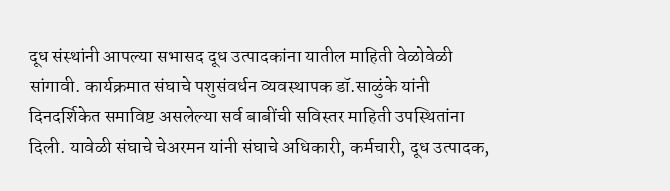दूध संस्थांनी आपल्या सभासद दूध उत्पादकांना यातील माहिती वेळोवेळी सांगावी. कार्यक्रमात संघाचे पशुसंवर्धन व्यवस्थापक डॉ.साळुंके यांनी दिनदर्शिकेत समाविष्ट असलेल्या सर्व बाबींची सविस्तर माहिती उपस्थितांना दिली. यावेळी संघाचे चेअरमन यांनी संघाचे अधिकारी, कर्मचारी, दूध उत्पादक,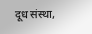दूध संस्था,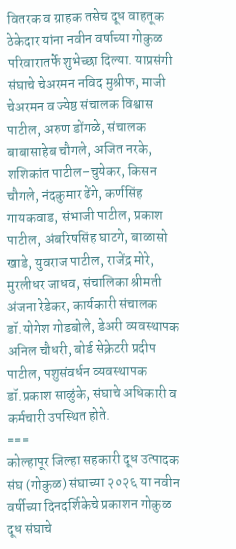वितरक व ग्राहक तसेच दूध वाहतूक ठेकेदार यांना नवीन वर्षाच्या गोकुळ परिवारातर्फे शुभेच्छा दिल्या. याप्रसंगी संघाचे चेअरमन नविद मुश्रीफ, माजी चेअरमन व ज्येष्ठ संचालक विश्वास पाटील, अरुण डोंगळे, संचालक बाबासाहेब चौगले, अजित नरके, शशिकांत पाटील–चुयेकर, किसन चौगले, नंदकुमार ढेंगे, कर्णसिंह गायकवाड, संभाजी पाटील, प्रकाश पाटील, अंबरिषसिंह घाटगे, बाळासो खाडे, युवराज पाटील, राजेंद्र मोरे, मुरलीधर जाधव, संचालिका श्रीमती अंजना रेडेकर, कार्यकारी संचालक डॉ.योगेश गोडबोले, डेअरी व्यवस्थापक अनिल चौधरी, बोर्ड सेक्रेटरी प्रदीप पाटील, पशुसंवर्धन व्यवस्थापक डॉ.प्रकाश साळुंके, संघाचे अधिकारी व कर्मचारी उपस्थित होते.
===
कोल्हापूर जिल्हा सहकारी दूध उत्पादक संघ (गोकुळ) संघाच्या २०२६ या नवीन वर्षीच्या दिनदर्शिकेचे प्रकाशन गोकुळ दूध संघाचे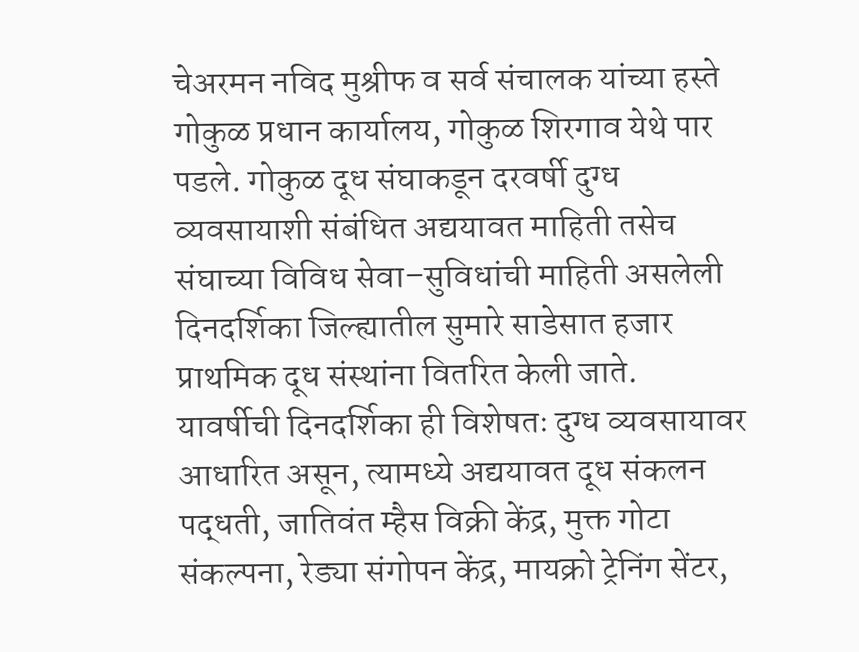चेअरमन नविद मुश्रीफ व सर्व संचालक यांच्या हस्ते गोकुळ प्रधान कार्यालय, गोकुळ शिरगाव येथे पार पडले. गोकुळ दूध संघाकडून दरवर्षी दुग्ध व्यवसायाशी संबंधित अद्ययावत माहिती तसेच संघाच्या विविध सेवा–सुविधांची माहिती असलेली दिनदर्शिका जिल्ह्यातील सुमारे साडेसात हजार प्राथमिक दूध संस्थांना वितरित केली जाते. यावर्षीची दिनदर्शिका ही विशेषतः दुग्ध व्यवसायावर आधारित असून, त्यामध्ये अद्ययावत दूध संकलन पद्धती, जातिवंत म्हैस विक्री केंद्र, मुक्त गोटा संकल्पना, रेड्या संगोपन केंद्र, मायक्रो ट्रेनिंग सेंटर,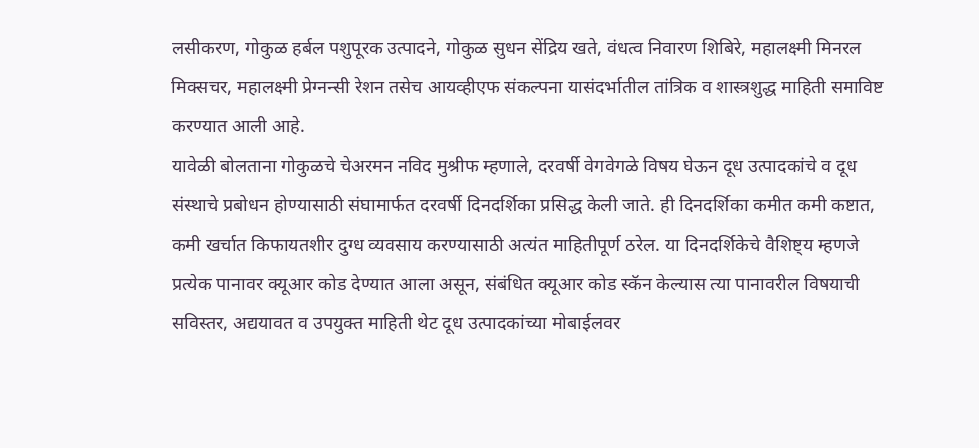लसीकरण, गोकुळ हर्बल पशुपूरक उत्पादने, गोकुळ सुधन सेंद्रिय खते, वंधत्व निवारण शिबिरे, महालक्ष्मी मिनरल मिक्सचर, महालक्ष्मी प्रेग्नन्सी रेशन तसेच आयव्हीएफ संकल्पना यासंदर्भातील तांत्रिक व शास्त्रशुद्ध माहिती समाविष्ट करण्यात आली आहे.
यावेळी बोलताना गोकुळचे चेअरमन नविद मुश्रीफ म्हणाले, दरवर्षी वेगवेगळे विषय घेऊन दूध उत्पादकांचे व दूध संस्थाचे प्रबोधन होण्यासाठी संघामार्फत दरवर्षी दिनदर्शिका प्रसिद्ध केली जाते. ही दिनदर्शिका कमीत कमी कष्टात, कमी खर्चात किफायतशीर दुग्ध व्यवसाय करण्यासाठी अत्यंत माहितीपूर्ण ठरेल. या दिनदर्शिकेचे वैशिष्ट्य म्हणजे प्रत्येक पानावर क्यूआर कोड देण्यात आला असून, संबंधित क्यूआर कोड स्कॅन केल्यास त्या पानावरील विषयाची सविस्तर, अद्ययावत व उपयुक्त माहिती थेट दूध उत्पादकांच्या मोबाईलवर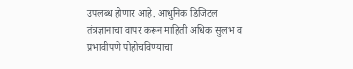उपलब्ध होणार आहे. आधुनिक डिजिटल तंत्रज्ञानाचा वापर करून माहिती अधिक सुलभ व प्रभावीपणे पोहोचविण्याचा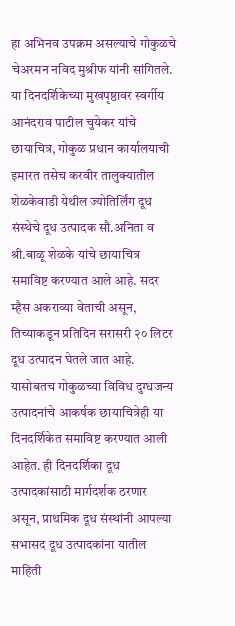हा अभिनव उपक्रम असल्याचे गोकुळचे चेअरमन नविद मुश्रीफ यांनी सांगितले.
या दिनदर्शिकेच्या मुखपृष्ठावर स्वर्गीय आनंदराव पाटील चुयेकर यांचे छायाचित्र, गोकुळ प्रधान कार्यालयाची इमारत तसेच करवीर तालुक्यातील शेळकेवाडी येथील ज्योतिर्लिंग दूध संस्थेचे दूध उत्पादक सौ.अनिता व श्री.बाळू शेळके यांचे छायाचित्र समाविष्ट करण्यात आले आहे. सदर म्हैस अकराव्या वेताची असून, तिच्याकडून प्रतिदिन सरासरी २० लिटर दूध उत्पादन घेतले जात आहे. यासोबतच गोकुळच्या विविध दुग्धजन्य उत्पादनांचे आकर्षक छायाचित्रेही या दिनदर्शिकेत समाविष्ट करण्यात आली आहेत. ही दिनदर्शिका दूध उत्पादकांसाठी मार्गदर्शक ठरणार असून, प्राथमिक दूध संस्थांनी आपल्या सभासद दूध उत्पादकांना यातील माहिती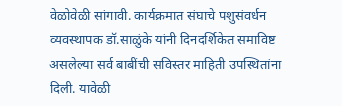वेळोवेळी सांगावी. कार्यक्रमात संघाचे पशुसंवर्धन व्यवस्थापक डॉ.साळुंके यांनी दिनदर्शिकेत समाविष्ट असलेल्या सर्व बाबींची सविस्तर माहिती उपस्थितांना दिली. यावेळी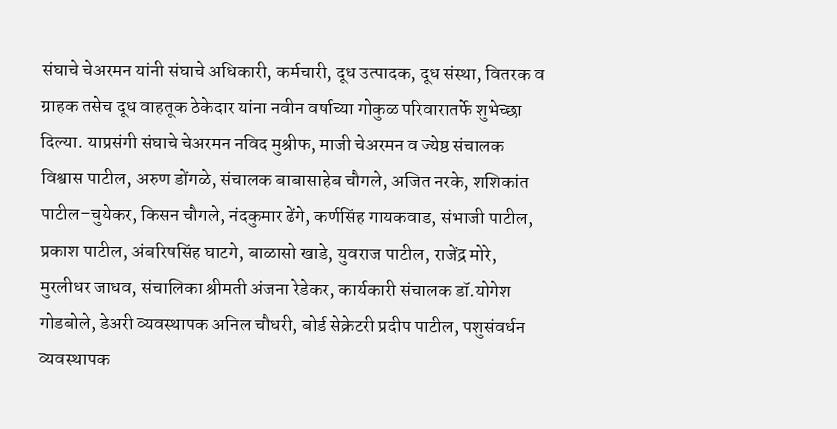संघाचे चेअरमन यांनी संघाचे अधिकारी, कर्मचारी, दूध उत्पादक, दूध संस्था, वितरक व ग्राहक तसेच दूध वाहतूक ठेकेदार यांना नवीन वर्षाच्या गोकुळ परिवारातर्फे शुभेच्छा दिल्या. याप्रसंगी संघाचे चेअरमन नविद मुश्रीफ, माजी चेअरमन व ज्येष्ठ संचालक विश्वास पाटील, अरुण डोंगळे, संचालक बाबासाहेब चौगले, अजित नरके, शशिकांत पाटील–चुयेकर, किसन चौगले, नंदकुमार ढेंगे, कर्णसिंह गायकवाड, संभाजी पाटील, प्रकाश पाटील, अंबरिषसिंह घाटगे, बाळासो खाडे, युवराज पाटील, राजेंद्र मोरे, मुरलीधर जाधव, संचालिका श्रीमती अंजना रेडेकर, कार्यकारी संचालक डॉ.योगेश गोडबोले, डेअरी व्यवस्थापक अनिल चौधरी, बोर्ड सेक्रेटरी प्रदीप पाटील, पशुसंवर्धन व्यवस्थापक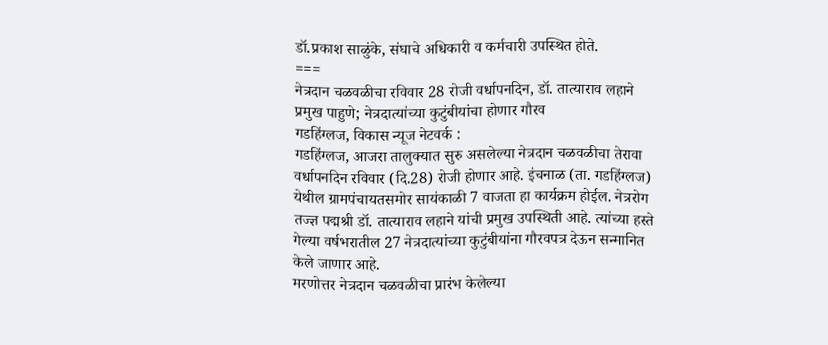डॉ.प्रकाश साळुंके, संघाचे अधिकारी व कर्मचारी उपस्थित होते.
===
नेत्रदान चळवळीचा रविवार 28 रोजी वर्धापनदिन, डॉ. तात्याराव लहाने प्रमुख पाहुणे; नेत्रदात्यांच्या कुटुंबीयांचा होणार गौरव
गडहिंग्लज, विकास न्यूज नेटवर्क :
गडहिंग्लज, आजरा तालुक्यात सुरु असलेल्या नेत्रदान चळवळीचा तेरावा वर्धापनदिन रविवार (दि.28) रोजी होणार आहे. इंचनाळ (ता. गडहिंग्लज) येथील ग्रामपंचायतसमोर सायंकाळी 7 वाजता हा कार्यक्रम होईल. नेत्ररोग तज्ज्ञ पद्मश्री डॉ. तात्याराव लहाने यांची प्रमुख उपस्थिती आहे. त्यांच्या हस्ते गेल्या वर्षभरातील 27 नेत्रदात्यांच्या कुटुंबीयांना गौरवपत्र देऊन सन्मानित केले जाणार आहे.
मरणोत्तर नेत्रदान चळवळीचा प्रारंभ केलेल्या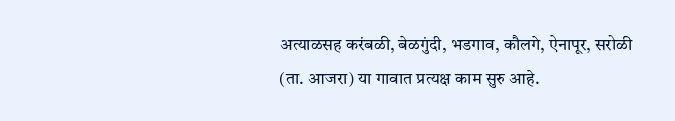अत्याळसह करंबळी, बेळगुंदी, भडगाव, कौलगे, ऐनापूर, सरोळी (ता. आजरा) या गावात प्रत्यक्ष काम सुरु आहे.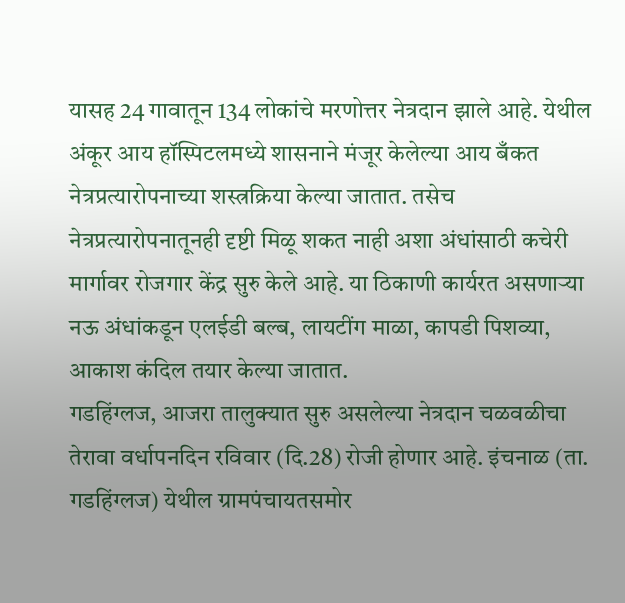यासह 24 गावातून 134 लोकांचे मरणोत्तर नेत्रदान झाले आहे. येथील अंकूर आय हॉस्पिटलमध्ये शासनाने मंजूर केलेल्या आय बँकत नेत्रप्रत्यारोपनाच्या शस्त्रक्रिया केल्या जातात. तसेच नेत्रप्रत्यारोपनातूनही दृष्टी मिळू शकत नाही अशा अंधांसाठी कचेरी मार्गावर रोजगार केंद्र सुरु केले आहे. या ठिकाणी कार्यरत असणाऱ्या नऊ अंधांकडून एलईडी बल्ब, लायटींग माळा, कापडी पिशव्या, आकाश कंदिल तयार केल्या जातात.
गडहिंग्लज, आजरा तालुक्यात सुरु असलेल्या नेत्रदान चळवळीचा तेरावा वर्धापनदिन रविवार (दि.28) रोजी होणार आहे. इंचनाळ (ता. गडहिंग्लज) येथील ग्रामपंचायतसमोर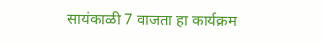सायंकाळी 7 वाजता हा कार्यक्रम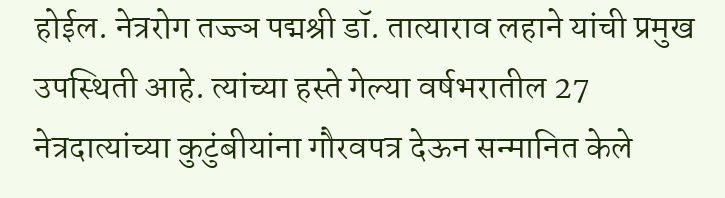होईल. नेत्ररोग तज्ज्ञ पद्मश्री डॉ. तात्याराव लहाने यांची प्रमुख उपस्थिती आहे. त्यांच्या हस्ते गेल्या वर्षभरातील 27 नेत्रदात्यांच्या कुटुंबीयांना गौरवपत्र देऊन सन्मानित केले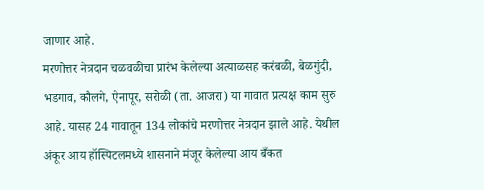जाणार आहे.
मरणोत्तर नेत्रदान चळवळीचा प्रारंभ केलेल्या अत्याळसह करंबळी, बेळगुंदी, भडगाव, कौलगे, ऐनापूर, सरोळी (ता. आजरा) या गावात प्रत्यक्ष काम सुरु आहे. यासह 24 गावातून 134 लोकांचे मरणोत्तर नेत्रदान झाले आहे. येथील अंकूर आय हॉस्पिटलमध्ये शासनाने मंजूर केलेल्या आय बँकत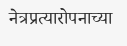नेत्रप्रत्यारोपनाच्या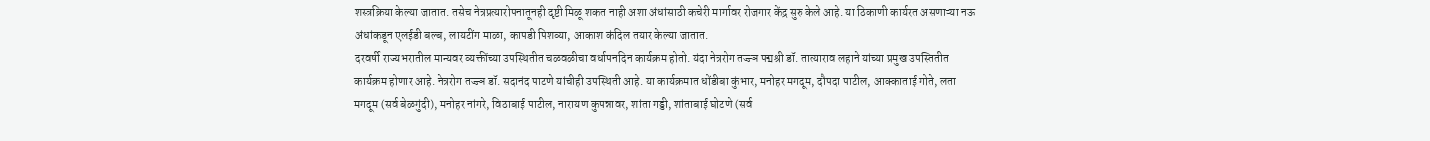शस्त्रक्रिया केल्या जातात. तसेच नेत्रप्रत्यारोपनातूनही दृष्टी मिळू शकत नाही अशा अंधांसाठी कचेरी मार्गावर रोजगार केंद्र सुरु केले आहे. या ठिकाणी कार्यरत असणाऱ्या नऊ अंधांकडून एलईडी बल्ब, लायटींग माळा, कापडी पिशव्या, आकाश कंदिल तयार केल्या जातात.
दरवर्षी राज्यभरातील मान्यवर व्यक्तींच्या उपस्थितीत चळवळीचा वर्धापनदिन कार्यक्रम होतो. यंदा नेत्ररोग तज्ज्ञ पद्मश्री डॉ. तात्याराव लहाने यांच्या प्रमुख उपस्तितीत कार्यक्रम होणार आहे. नेत्ररोग तज्ज्ञ डॉ. सदानंद पाटणे यांचीही उपस्थिती आहे. या कार्यक्रमात धोंडीबा कुंभार, मनोहर मगदूम, दौपदा पाटील, आक्काताई गोते, लता मगदूम (सर्व बेळगुंदी), मनोहर नांगरे, विठाबाई पाटील, नारायण कुपन्नावर, शांता गड्डी, शांताबाई घोटणे (सर्व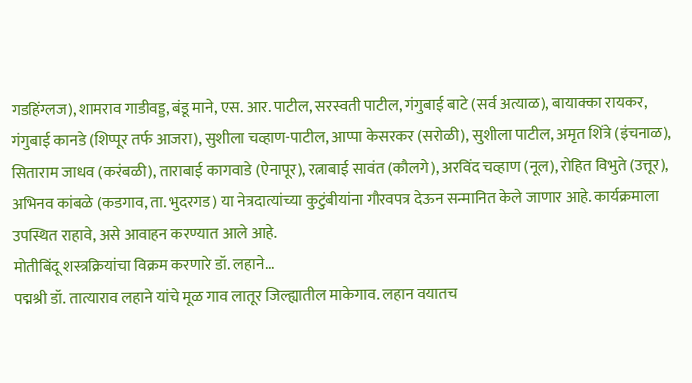गडहिंग्लज), शामराव गाडीवड्ड, बंडू माने, एस. आर. पाटील, सरस्वती पाटील, गंगुबाई बाटे (सर्व अत्याळ), बायाक्का रायकर, गंगुबाई कानडे (शिप्पूर तर्फ आजरा), सुशीला चव्हाण-पाटील, आप्पा केसरकर (सरोळी), सुशीला पाटील, अमृत शिंत्रे (इंचनाळ), सिताराम जाधव (करंबळी), ताराबाई कागवाडे (ऐनापूर), रत्नाबाई सावंत (कौलगे), अरविंद चव्हाण (नूल), रोहित विभुते (उत्तूर), अभिनव कांबळे (कडगाव, ता. भुदरगड) या नेत्रदात्यांच्या कुटुंबीयांना गौरवपत्र देऊन सन्मानित केले जाणार आहे. कार्यक्रमाला उपस्थित राहावे, असे आवाहन करण्यात आले आहे.
मोतीबिंदू शस्त्रक्रियांचा विक्रम करणारे डॉ. लहाने...
पद्मश्री डॉ. तात्याराव लहाने यांचे मूळ गाव लातूर जिल्ह्यातील माकेगाव. लहान वयातच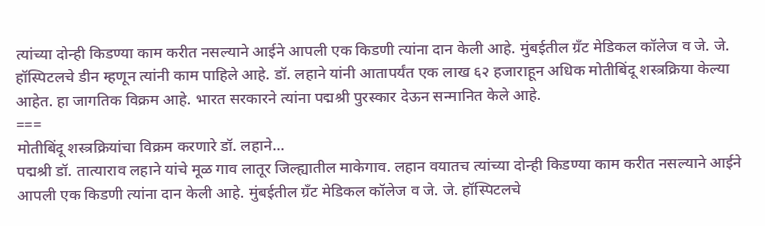त्यांच्या दोन्ही किडण्या काम करीत नसल्याने आईने आपली एक किडणी त्यांना दान केली आहे. मुंबईतील ग्रँट मेडिकल कॉलेज व जे. जे. हॉस्पिटलचे डीन म्हणून त्यांनी काम पाहिले आहे. डॉ. लहाने यांनी आतापर्यंत एक लाख ६२ हजाराहून अधिक मोतीबिंदू शस्त्रक्रिया केल्या आहेत. हा जागतिक विक्रम आहे. भारत सरकारने त्यांना पद्मश्री पुरस्कार देऊन सन्मानित केले आहे.
===
मोतीबिंदू शस्त्रक्रियांचा विक्रम करणारे डॉ. लहाने...
पद्मश्री डॉ. तात्याराव लहाने यांचे मूळ गाव लातूर जिल्ह्यातील माकेगाव. लहान वयातच त्यांच्या दोन्ही किडण्या काम करीत नसल्याने आईने आपली एक किडणी त्यांना दान केली आहे. मुंबईतील ग्रँट मेडिकल कॉलेज व जे. जे. हॉस्पिटलचे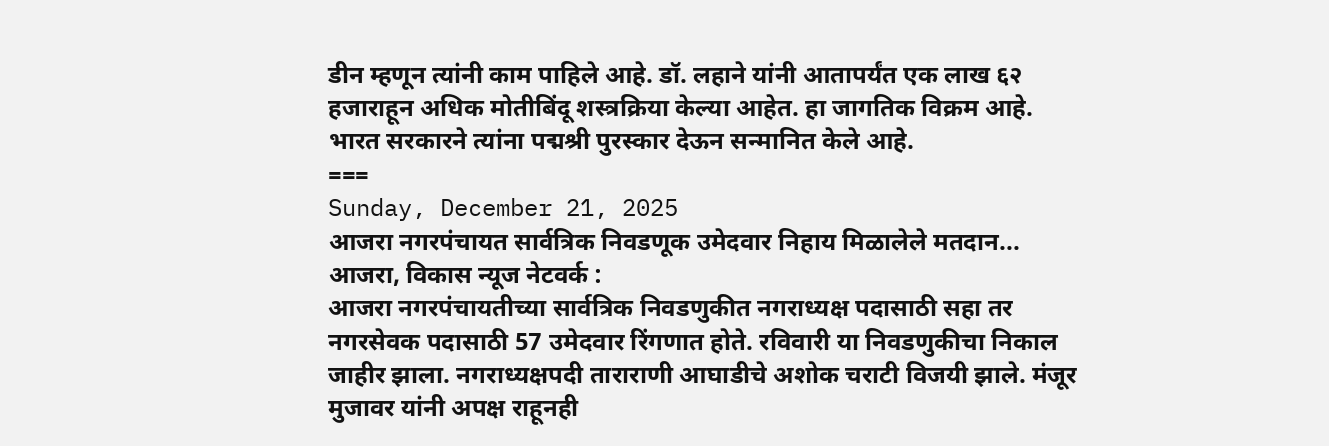डीन म्हणून त्यांनी काम पाहिले आहे. डॉ. लहाने यांनी आतापर्यंत एक लाख ६२ हजाराहून अधिक मोतीबिंदू शस्त्रक्रिया केल्या आहेत. हा जागतिक विक्रम आहे. भारत सरकारने त्यांना पद्मश्री पुरस्कार देऊन सन्मानित केले आहे.
===
Sunday, December 21, 2025
आजरा नगरपंचायत सार्वत्रिक निवडणूक उमेदवार निहाय मिळालेले मतदान...
आजरा, विकास न्यूज नेटवर्क :
आजरा नगरपंचायतीच्या सार्वत्रिक निवडणुकीत नगराध्यक्ष पदासाठी सहा तर नगरसेवक पदासाठी 57 उमेदवार रिंगणात होते. रविवारी या निवडणुकीचा निकाल जाहीर झाला. नगराध्यक्षपदी ताराराणी आघाडीचे अशोक चराटी विजयी झाले. मंजूर मुजावर यांनी अपक्ष राहूनही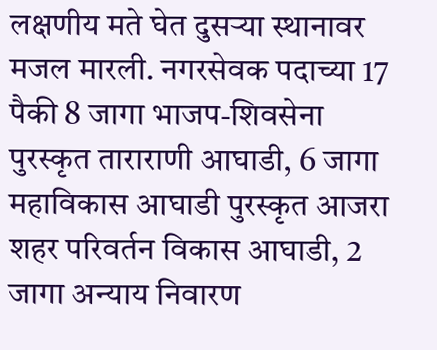लक्षणीय मते घेत दुसऱ्या स्थानावर मजल मारली. नगरसेवक पदाच्या 17 पैकी 8 जागा भाजप-शिवसेना पुरस्कृत ताराराणी आघाडी, 6 जागा महाविकास आघाडी पुरस्कृत आजरा शहर परिवर्तन विकास आघाडी, 2 जागा अन्याय निवारण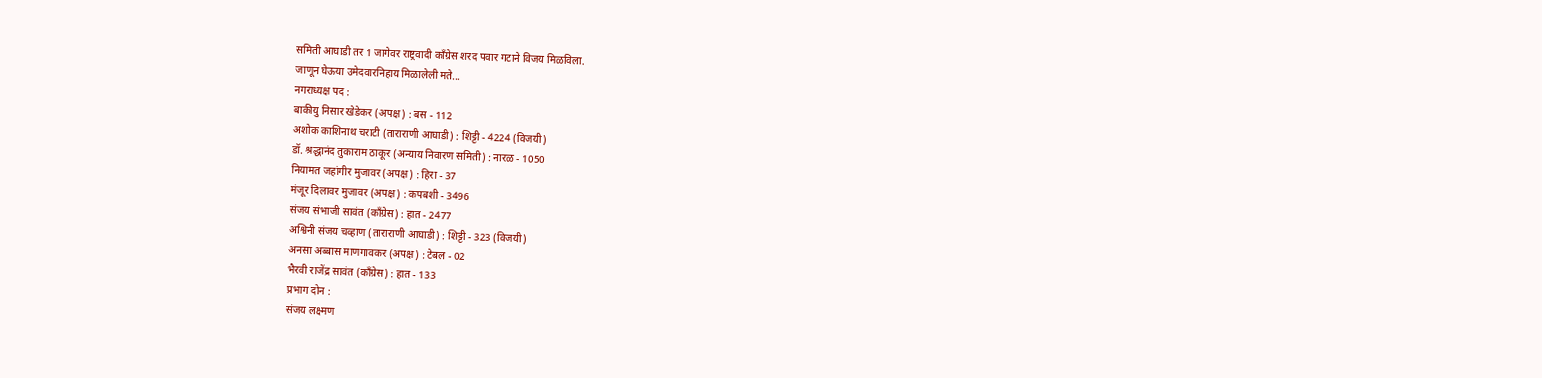समिती आघाडी तर 1 जागेवर राष्ट्रवादी काँग्रेस शरद पवार गटाने विजय मिळविला.
जाणून घेऊया उमेदवारनिहाय मिळालेली मते...
नगराध्यक्ष पद :
बाकीयु निसार खेडेकर (अपक्ष) : बस - 112
अशोक काशिनाथ चराटी (ताराराणी आघाडी) : शिट्टी - 4224 (विजयी)
डॉ. श्रद्धानंद तुकाराम ठाकूर (अन्याय निवारण समिती) : नारळ - 1050
नियामत जहांगीर मुजावर (अपक्ष) : हिरा - 37
मंजूर दिलावर मुजावर (अपक्ष) : कपबशी - 3496
संजय संभाजी सावंत (काँग्रेस) : हात - 2477
अश्विनी संजय चव्हाण (ताराराणी आघाडी) : शिट्टी - 323 (विजयी)
अनसा अब्बास माणगावकर (अपक्ष) : टेबल - 02
भैरवी राजेंद्र सावंत (काँग्रेस) : हात - 133
प्रभाग दोन :
संजय लक्ष्मण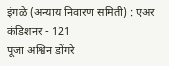इंगळे (अन्याय निवारण समिती) : एअर कंडिशनर - 121
पूजा अश्विन डोंगरे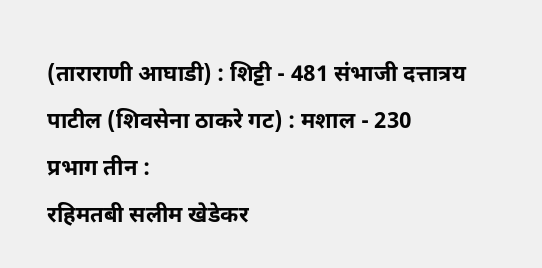(ताराराणी आघाडी) : शिट्टी - 481 संभाजी दत्तात्रय पाटील (शिवसेना ठाकरे गट) : मशाल - 230
प्रभाग तीन :
रहिमतबी सलीम खेडेकर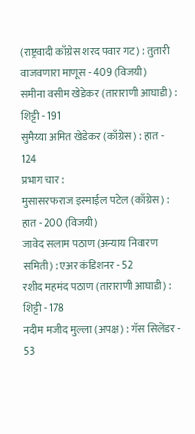(राष्ट्रवादी काँग्रेस शरद पवार गट) : तुतारी वाजवणारा माणूस - 409 (विजयी)
समीना वसीम खेडेकर (ताराराणी आघाडी) : शिट्टी - 191
सुमैय्या अमित खेडेकर (काँग्रेस) : हात - 124
प्रभाग चार :
मुसासरफराज इस्माईल पटेल (काँग्रेस) : हात - 200 (विजयी)
जावेद सलाम पठाण (अन्याय निवारण समिती) : एअर कंडिशनर - 52
रशीद महमंद पठाण (ताराराणी आघाडी) : शिट्टी - 178
नदीम मजीद मुल्ला (अपक्ष) : गॅस सिलेंडर - 53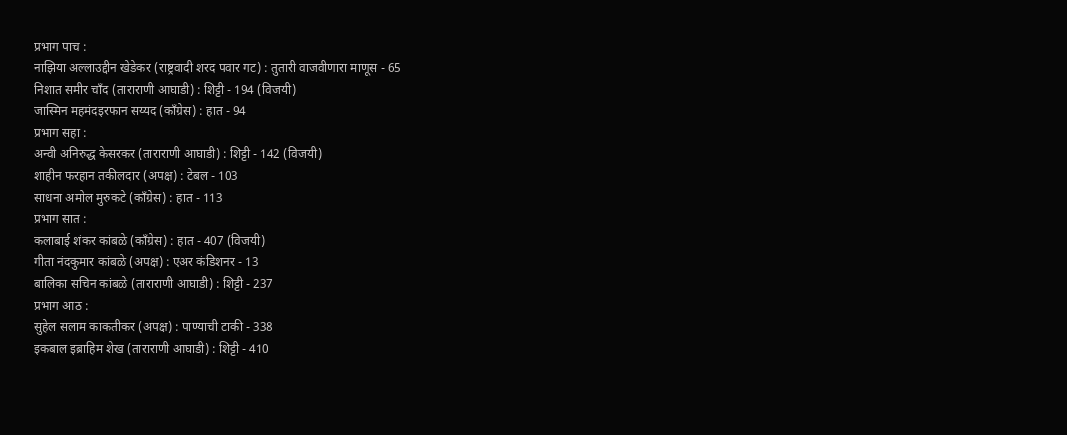प्रभाग पाच :
नाझिया अल्लाउद्दीन खेडेकर (राष्ट्रवादी शरद पवार गट) : तुतारी वाजवीणारा माणूस - 65
निशात समीर चाँद (ताराराणी आघाडी) : शिट्टी - 194 (विजयी)
जास्मिन महमंदइरफान सय्यद (काँग्रेस) : हात - 94
प्रभाग सहा :
अन्वी अनिरुद्ध केसरकर (ताराराणी आघाडी) : शिट्टी - 142 (विजयी)
शाहीन फरहान तकीलदार (अपक्ष) : टेबल - 103
साधना अमोल मुरुकटे (काँग्रेस) : हात - 113
प्रभाग सात :
कलाबाई शंकर कांबळे (काँग्रेस) : हात - 407 (विजयी)
गीता नंदकुमार कांबळे (अपक्ष) : एअर कंडिशनर - 13
बालिका सचिन कांबळे (ताराराणी आघाडी) : शिट्टी - 237
प्रभाग आठ :
सुहेल सलाम काकतीकर (अपक्ष) : पाण्याची टाकी - 338
इकबाल इब्राहिम शेख (ताराराणी आघाडी) : शिट्टी - 410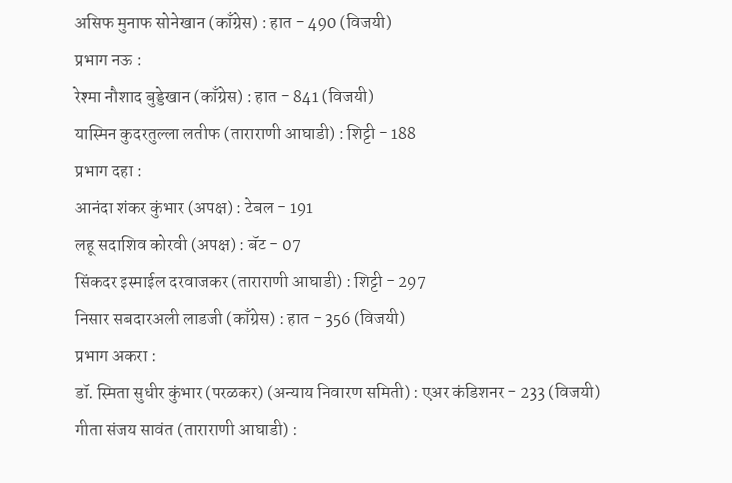असिफ मुनाफ सोनेखान (काँग्रेस) : हात - 490 (विजयी)
प्रभाग नऊ :
रेश्मा नौशाद बुड्डेखान (काँग्रेस) : हात - 841 (विजयी)
यास्मिन कुदरतुल्ला लतीफ (ताराराणी आघाडी) : शिट्टी - 188
प्रभाग दहा :
आनंदा शंकर कुंभार (अपक्ष) : टेबल - 191
लहू सदाशिव कोरवी (अपक्ष) : बॅट - 07
सिंकदर इस्माईल दरवाजकर (ताराराणी आघाडी) : शिट्टी - 297
निसार सबदारअली लाडजी (काँग्रेस) : हात - 356 (विजयी)
प्रभाग अकरा :
डॉ. स्मिता सुधीर कुंभार (परळकर) (अन्याय निवारण समिती) : एअर कंडिशनर - 233 (विजयी)
गीता संजय सावंत (ताराराणी आघाडी) :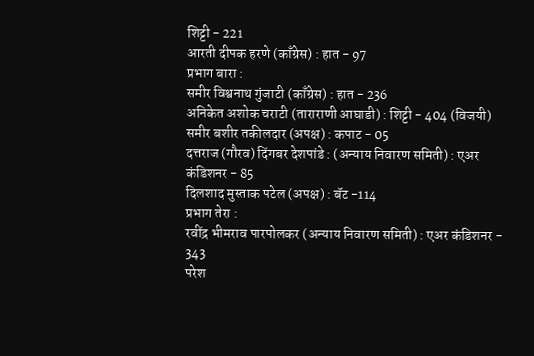शिट्टी - 221
आरती दीपक हरणे (काँग्रेस) : हात - 97
प्रभाग बारा :
समीर विश्वनाथ गुंजाटी (काँग्रेस) : हात - 236
अनिकेत अशोक चराटी (ताराराणी आघाडी) : शिट्टी - 404 (विजयी)
समीर बशीर तकीलदार (अपक्ष) : कपाट - 05
दत्तराज (गौरव) दिंगबर देशपांडे : (अन्याय निवारण समिती) : एअर कंडिशनर - 85
दिलशाद मुस्ताक पटेल (अपक्ष) : बॅट -114
प्रभाग तेरा :
रवींद्र भीमराव पारपोलकर (अन्याय निवारण समिती) : एअर कंडिशनर - 343
परेश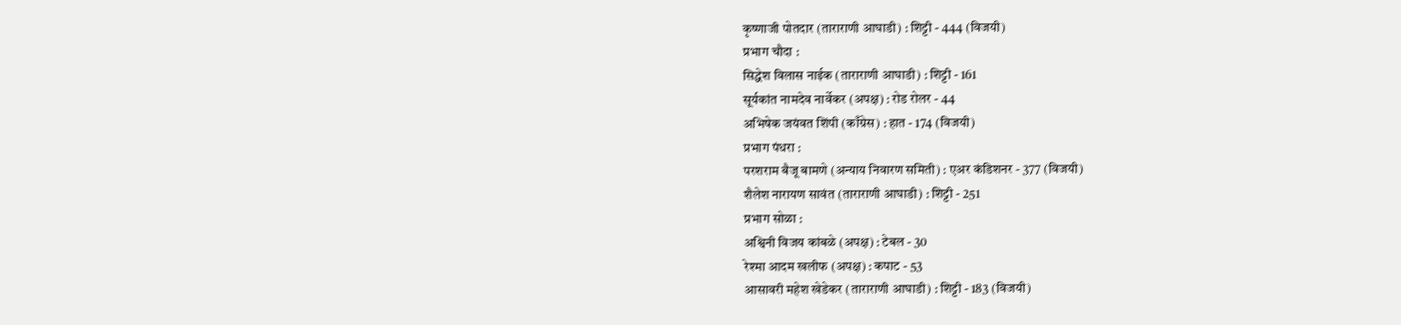कृष्णाजी पोतदार (ताराराणी आघाडी) : शिट्टी - 444 (विजयी)
प्रभाग चौदा :
सिद्धेश विलास नाईक (ताराराणी आघाडी) : शिट्टी - 161
सूर्यकांत नामदेव नार्वेकर (अपक्ष) : रोड रोलर - 44
अभिषेक जयंवत शिंपी (काँग्रेस) : हात - 174 (विजयी)
प्रभाग पंधरा :
परशराम बैजू बामणे (अन्याय निवारण समिती) : एअर कंडिशनर - 377 (विजयी)
शैलेश नारायण सावंत (ताराराणी आघाडी) : शिट्टी - 251
प्रभाग सोळा :
अश्विनी विजय कांबळे (अपक्ष) : टेबल - 30
रेश्मा आदम खलीफ (अपक्ष) : कपाट - 53
आसावरी महेश खेडेकर (ताराराणी आघाडी) : शिट्टी - 183 (विजयी)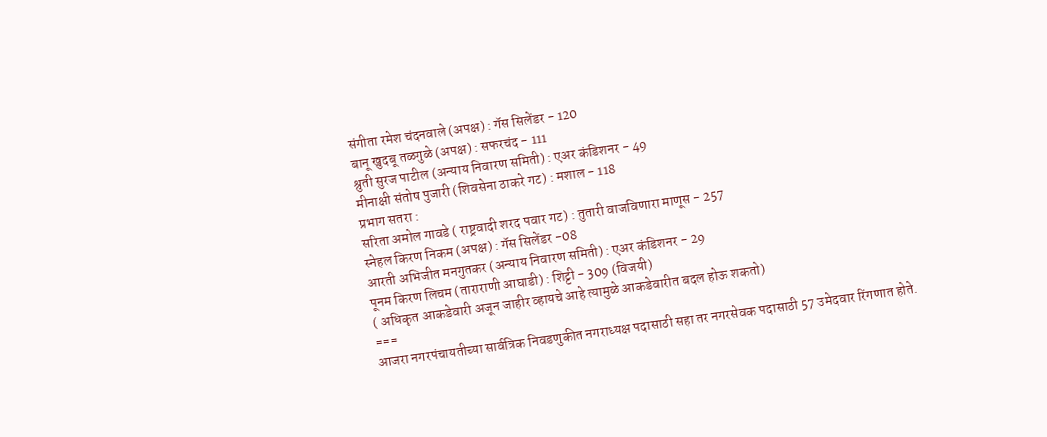संगीता रमेश चंदनवाले (अपक्ष) : गॅस सिलेंडर - 120
बानू खुदबू तळगुळे (अपक्ष) : सफरचंद - 111
श्रुती सुरज पाटील (अन्याय निवारण समिती) : एअर कंडिशनर - 49
मीनाक्षी संतोष पुजारी (शिवसेना ठाकरे गट) : मशाल - 118
प्रभाग सतरा :
सरिता अमोल गावडे ( राष्ट्रवादी शरद पवार गट) : तुतारी वाजविणारा माणूस - 257
स्नेहल किरण निकम (अपक्ष) : गॅस सिलेंडर -08
आरती अभिजीत मनगुतकर (अन्याय निवारण समिती) : एअर कंडिशनर - 29
पूनम किरण लिचम (ताराराणी आघाडी) : शिट्टी - 309 (विजयी)
( अधिकृत आकडेवारी अजून जाहीर व्हायचे आहे त्यामुळे आकडेवारीत बदल होऊ शकतो)
===
आजरा नगरपंचायतीच्या सार्वत्रिक निवडणुकीत नगराध्यक्ष पदासाठी सहा तर नगरसेवक पदासाठी 57 उमेदवार रिंगणात होते.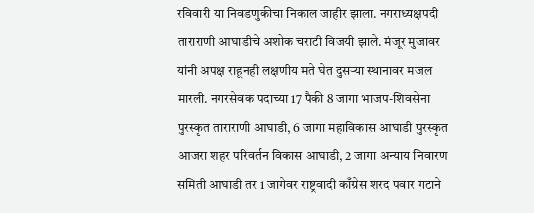रविवारी या निवडणुकीचा निकाल जाहीर झाला. नगराध्यक्षपदी ताराराणी आघाडीचे अशोक चराटी विजयी झाले. मंजूर मुजावर यांनी अपक्ष राहूनही लक्षणीय मते घेत दुसऱ्या स्थानावर मजल मारली. नगरसेवक पदाच्या 17 पैकी 8 जागा भाजप-शिवसेना पुरस्कृत ताराराणी आघाडी, 6 जागा महाविकास आघाडी पुरस्कृत आजरा शहर परिवर्तन विकास आघाडी, 2 जागा अन्याय निवारण समिती आघाडी तर 1 जागेवर राष्ट्रवादी काँग्रेस शरद पवार गटाने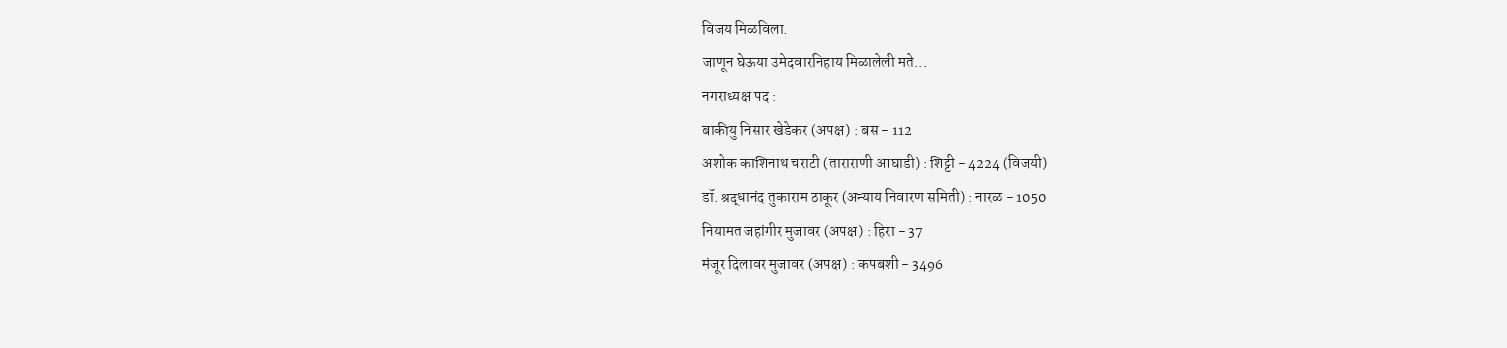विजय मिळविला.
जाणून घेऊया उमेदवारनिहाय मिळालेली मते...
नगराध्यक्ष पद :
बाकीयु निसार खेडेकर (अपक्ष) : बस - 112
अशोक काशिनाथ चराटी (ताराराणी आघाडी) : शिट्टी - 4224 (विजयी)
डॉ. श्रद्धानंद तुकाराम ठाकूर (अन्याय निवारण समिती) : नारळ - 1050
नियामत जहांगीर मुजावर (अपक्ष) : हिरा - 37
मंजूर दिलावर मुजावर (अपक्ष) : कपबशी - 3496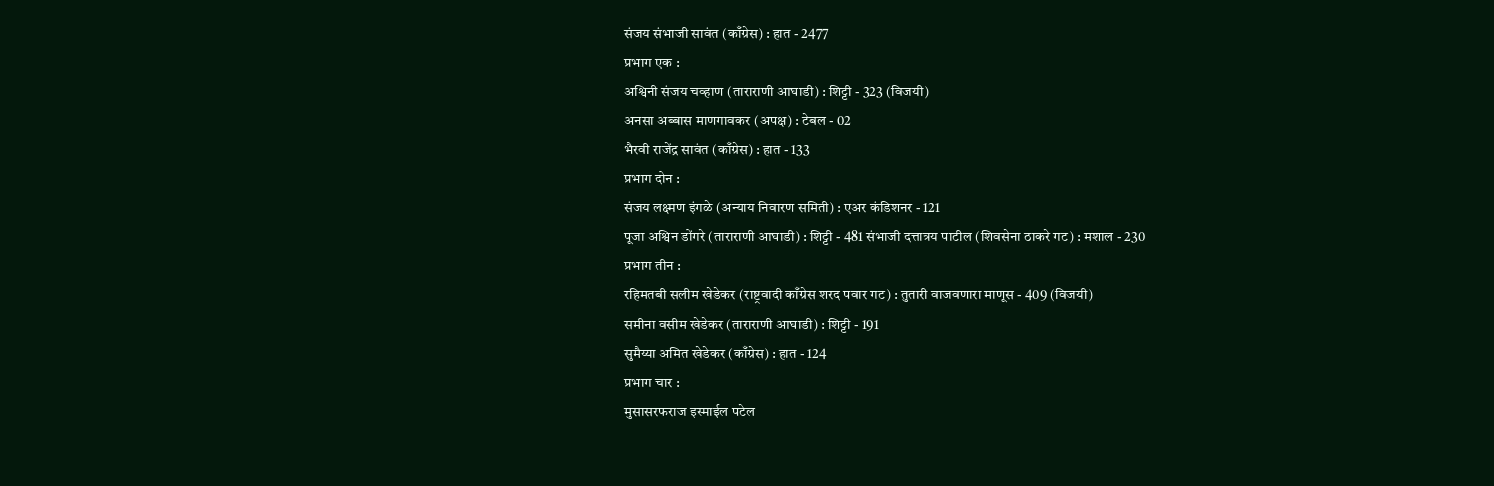संजय संभाजी सावंत (काँग्रेस) : हात - 2477
प्रभाग एक :
अश्विनी संजय चव्हाण (ताराराणी आघाडी) : शिट्टी - 323 (विजयी)
अनसा अब्बास माणगावकर (अपक्ष) : टेबल - 02
भैरवी राजेंद्र सावंत (काँग्रेस) : हात - 133
प्रभाग दोन :
संजय लक्ष्मण इंगळे (अन्याय निवारण समिती) : एअर कंडिशनर - 121
पूजा अश्विन डोंगरे (ताराराणी आघाडी) : शिट्टी - 481 संभाजी दत्तात्रय पाटील (शिवसेना ठाकरे गट) : मशाल - 230
प्रभाग तीन :
रहिमतबी सलीम खेडेकर (राष्ट्रवादी काँग्रेस शरद पवार गट) : तुतारी वाजवणारा माणूस - 409 (विजयी)
समीना वसीम खेडेकर (ताराराणी आघाडी) : शिट्टी - 191
सुमैय्या अमित खेडेकर (काँग्रेस) : हात - 124
प्रभाग चार :
मुसासरफराज इस्माईल पटेल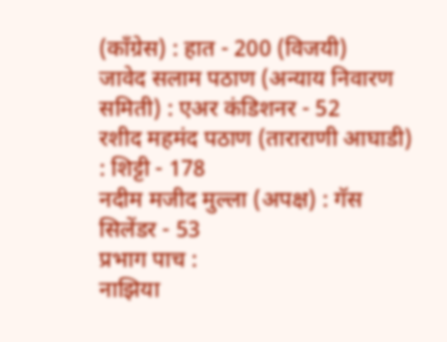(काँग्रेस) : हात - 200 (विजयी)
जावेद सलाम पठाण (अन्याय निवारण समिती) : एअर कंडिशनर - 52
रशीद महमंद पठाण (ताराराणी आघाडी) : शिट्टी - 178
नदीम मजीद मुल्ला (अपक्ष) : गॅस सिलेंडर - 53
प्रभाग पाच :
नाझिया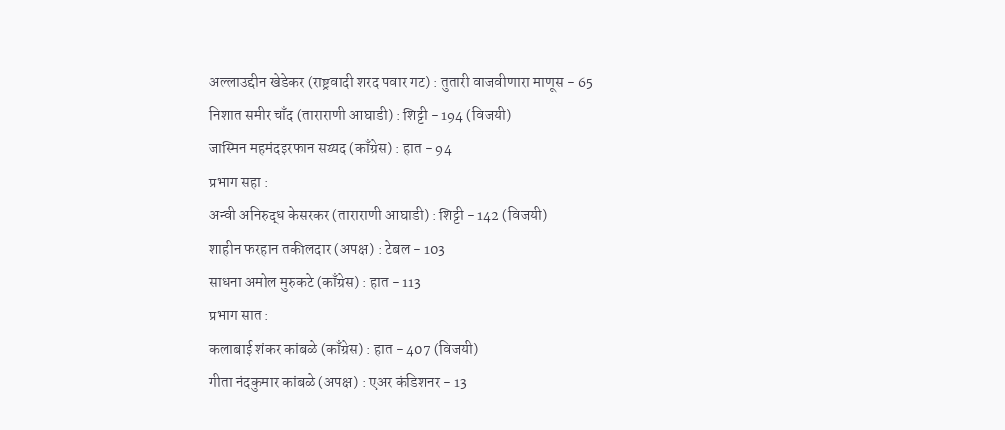अल्लाउद्दीन खेडेकर (राष्ट्रवादी शरद पवार गट) : तुतारी वाजवीणारा माणूस - 65
निशात समीर चाँद (ताराराणी आघाडी) : शिट्टी - 194 (विजयी)
जास्मिन महमंदइरफान सय्यद (काँग्रेस) : हात - 94
प्रभाग सहा :
अन्वी अनिरुद्ध केसरकर (ताराराणी आघाडी) : शिट्टी - 142 (विजयी)
शाहीन फरहान तकीलदार (अपक्ष) : टेबल - 103
साधना अमोल मुरुकटे (काँग्रेस) : हात - 113
प्रभाग सात :
कलाबाई शंकर कांबळे (काँग्रेस) : हात - 407 (विजयी)
गीता नंदकुमार कांबळे (अपक्ष) : एअर कंडिशनर - 13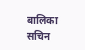बालिका सचिन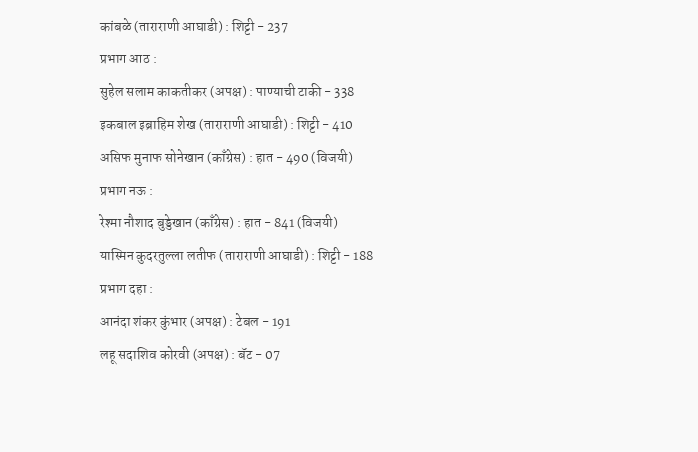कांबळे (ताराराणी आघाडी) : शिट्टी - 237
प्रभाग आठ :
सुहेल सलाम काकतीकर (अपक्ष) : पाण्याची टाकी - 338
इकबाल इब्राहिम शेख (ताराराणी आघाडी) : शिट्टी - 410
असिफ मुनाफ सोनेखान (काँग्रेस) : हात - 490 (विजयी)
प्रभाग नऊ :
रेश्मा नौशाद बुड्डेखान (काँग्रेस) : हात - 841 (विजयी)
यास्मिन कुदरतुल्ला लतीफ (ताराराणी आघाडी) : शिट्टी - 188
प्रभाग दहा :
आनंदा शंकर कुंभार (अपक्ष) : टेबल - 191
लहू सदाशिव कोरवी (अपक्ष) : बॅट - 07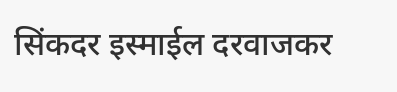सिंकदर इस्माईल दरवाजकर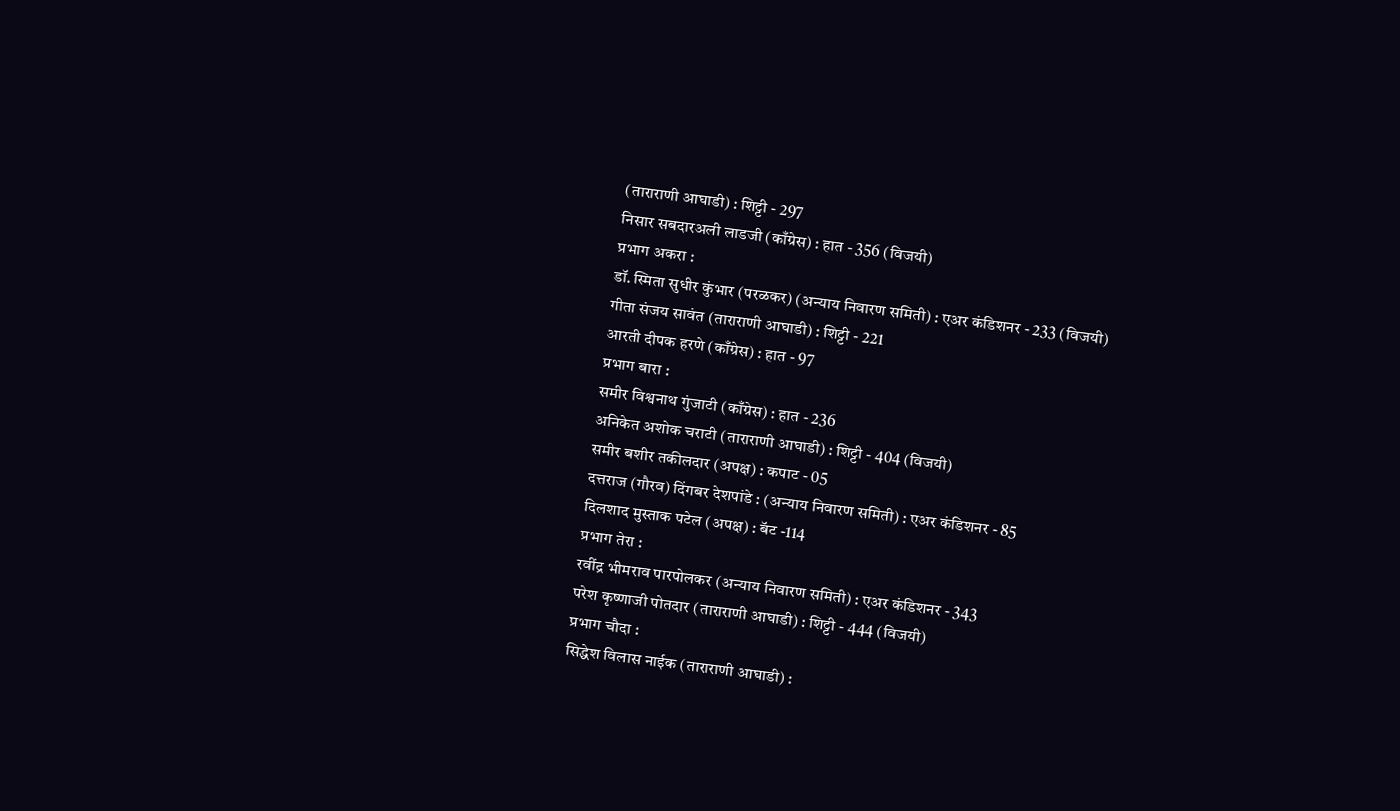(ताराराणी आघाडी) : शिट्टी - 297
निसार सबदारअली लाडजी (काँग्रेस) : हात - 356 (विजयी)
प्रभाग अकरा :
डॉ. स्मिता सुधीर कुंभार (परळकर) (अन्याय निवारण समिती) : एअर कंडिशनर - 233 (विजयी)
गीता संजय सावंत (ताराराणी आघाडी) : शिट्टी - 221
आरती दीपक हरणे (काँग्रेस) : हात - 97
प्रभाग बारा :
समीर विश्वनाथ गुंजाटी (काँग्रेस) : हात - 236
अनिकेत अशोक चराटी (ताराराणी आघाडी) : शिट्टी - 404 (विजयी)
समीर बशीर तकीलदार (अपक्ष) : कपाट - 05
दत्तराज (गौरव) दिंगबर देशपांडे : (अन्याय निवारण समिती) : एअर कंडिशनर - 85
दिलशाद मुस्ताक पटेल (अपक्ष) : बॅट -114
प्रभाग तेरा :
रवींद्र भीमराव पारपोलकर (अन्याय निवारण समिती) : एअर कंडिशनर - 343
परेश कृष्णाजी पोतदार (ताराराणी आघाडी) : शिट्टी - 444 (विजयी)
प्रभाग चौदा :
सिद्धेश विलास नाईक (ताराराणी आघाडी) :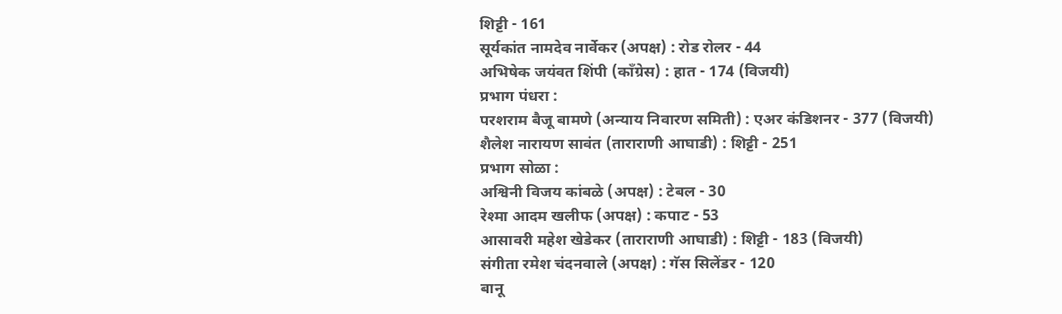शिट्टी - 161
सूर्यकांत नामदेव नार्वेकर (अपक्ष) : रोड रोलर - 44
अभिषेक जयंवत शिंपी (काँग्रेस) : हात - 174 (विजयी)
प्रभाग पंधरा :
परशराम बैजू बामणे (अन्याय निवारण समिती) : एअर कंडिशनर - 377 (विजयी)
शैलेश नारायण सावंत (ताराराणी आघाडी) : शिट्टी - 251
प्रभाग सोळा :
अश्विनी विजय कांबळे (अपक्ष) : टेबल - 30
रेश्मा आदम खलीफ (अपक्ष) : कपाट - 53
आसावरी महेश खेडेकर (ताराराणी आघाडी) : शिट्टी - 183 (विजयी)
संगीता रमेश चंदनवाले (अपक्ष) : गॅस सिलेंडर - 120
बानू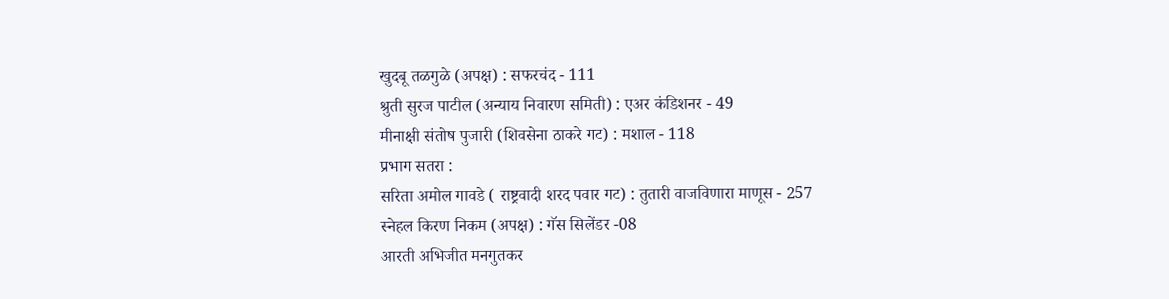खुदबू तळगुळे (अपक्ष) : सफरचंद - 111
श्रुती सुरज पाटील (अन्याय निवारण समिती) : एअर कंडिशनर - 49
मीनाक्षी संतोष पुजारी (शिवसेना ठाकरे गट) : मशाल - 118
प्रभाग सतरा :
सरिता अमोल गावडे ( राष्ट्रवादी शरद पवार गट) : तुतारी वाजविणारा माणूस - 257
स्नेहल किरण निकम (अपक्ष) : गॅस सिलेंडर -08
आरती अभिजीत मनगुतकर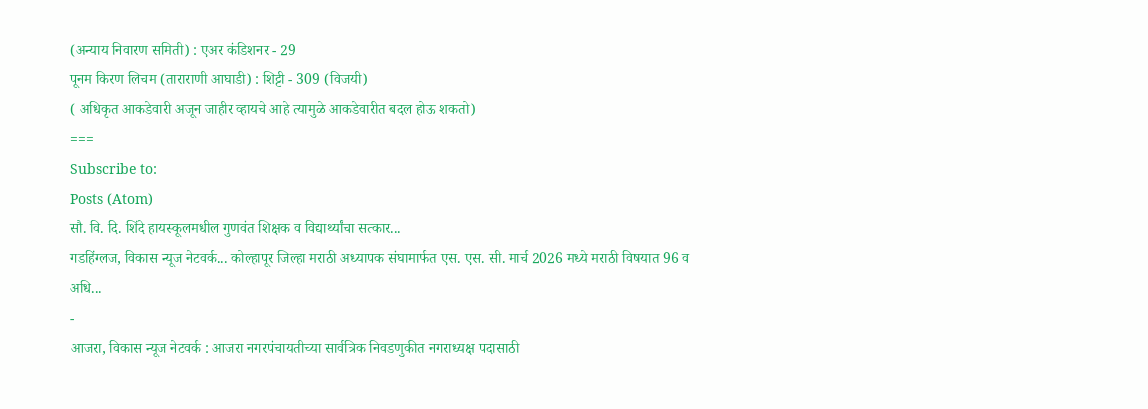(अन्याय निवारण समिती) : एअर कंडिशनर - 29
पूनम किरण लिचम (ताराराणी आघाडी) : शिट्टी - 309 (विजयी)
( अधिकृत आकडेवारी अजून जाहीर व्हायचे आहे त्यामुळे आकडेवारीत बदल होऊ शकतो)
===
Subscribe to:
Posts (Atom)
सौ. वि. दि. शिंदे हायस्कूलमधील गुणवंत शिक्षक व विद्यार्थ्यांचा सत्कार...
गडहिंग्लज, विकास न्यूज नेटवर्क... कोल्हापूर जिल्हा मराठी अध्यापक संघामार्फत एस. एस. सी. मार्च 2026 मध्ये मराठी विषयात 96 व अधि...
-
आजरा, विकास न्यूज नेटवर्क : आजरा नगरपंचायतीच्या सार्वत्रिक निवडणुकीत नगराध्यक्ष पदासाठी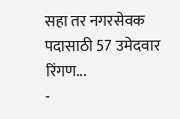सहा तर नगरसेवक पदासाठी 57 उमेदवार रिंगण...
-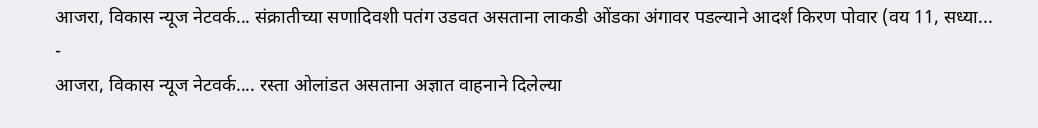आजरा, विकास न्यूज नेटवर्क... संक्रातीच्या सणादिवशी पतंग उडवत असताना लाकडी ओंडका अंगावर पडल्याने आदर्श किरण पोवार (वय 11, सध्या...
-
आजरा, विकास न्यूज नेटवर्क.... रस्ता ओलांडत असताना अज्ञात वाहनाने दिलेल्या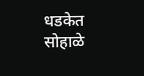धडकेत सोहाळे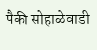पैकी सोहाळेवाडी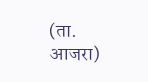(ता. आजरा)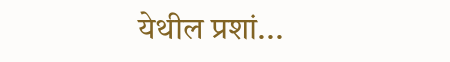येथील प्रशां...